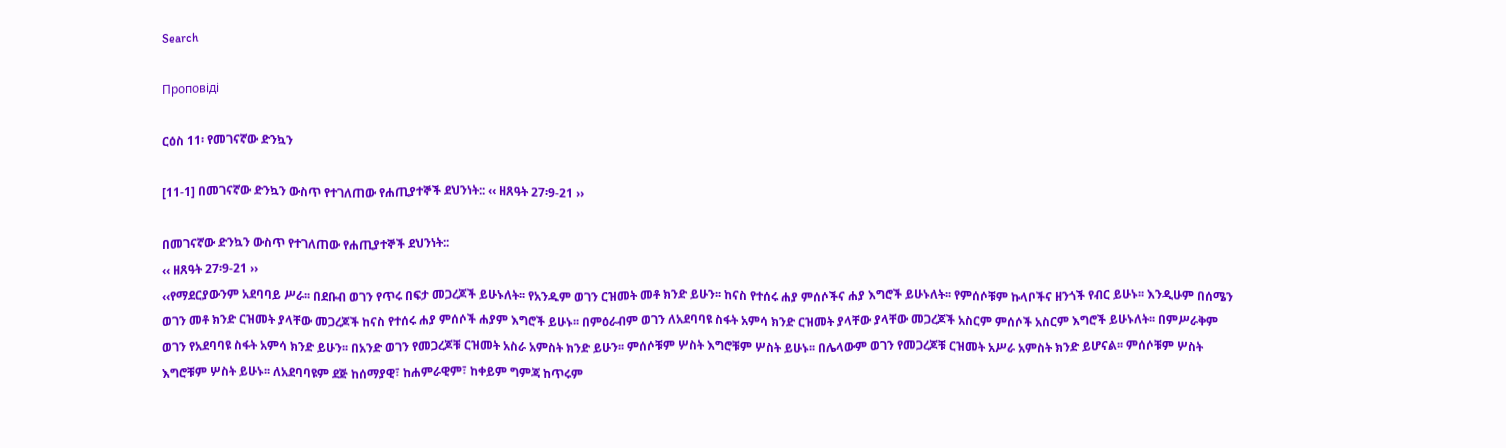Search

Проповіді

ርዕስ 11፡ የመገናኛው ድንኳን

[11-1] በመገናኛው ድንኳን ውስጥ የተገለጠው የሐጢያተኞች ደህንነት:: ‹‹ ዘጸዓት 27፡9-21 ››

በመገናኛው ድንኳን ውስጥ የተገለጠው የሐጢያተኞች ደህንነት::
‹‹ ዘጸዓት 27፡9-21 ››
‹‹የማደርያውንም አደባባይ ሥራ፡፡ በደቡብ ወገን የጥሩ በፍታ መጋረጆች ይሁኑለት፡፡ የአንዱም ወገን ርዝመት መቶ ክንድ ይሁን፡፡ ከናስ የተሰሩ ሐያ ምሰሶችና ሐያ እግሮች ይሁኑለት፡፡ የምሰሶቹም ኩላቦችና ዘንጎች የብር ይሁኑ፡፡ እንዲሁም በሰሜን ወገን መቶ ክንድ ርዝመት ያላቸው መጋረጆች ከናስ የተሰሩ ሐያ ምሰሶች ሐያም እግሮች ይሁኑ፡፡ በምዕራብም ወገን ለአደባባዩ ስፋት አምሳ ክንድ ርዝመት ያላቸው ያላቸው መጋረጆች አስርም ምሰሶች አስርም እግሮች ይሁኑለት፡፡ በምሥራቅም ወገን የአደባባዩ ስፋት አምሳ ክንድ ይሁን፡፡ በአንድ ወገን የመጋረጆቹ ርዝመት አስራ አምስት ክንድ ይሁን፡፡ ምሰሶቹም ሦስት እግሮቹም ሦስት ይሁኑ፡፡ በሌላውም ወገን የመጋረጆቹ ርዝመት አሥራ አምስት ክንድ ይሆናል፡፡ ምሰሶቹም ሦስት እግሮቹም ሦስት ይሁኑ፡፡ ለአደባባዩም ደጅ ከሰማያዊ፣ ከሐምራዊም፣ ከቀይም ግምጃ ከጥሩም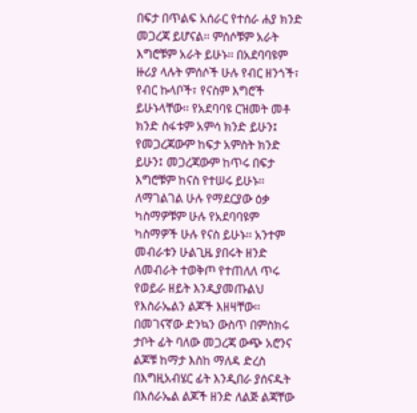በፍታ በጥልፍ አሰራር የተሰራ ሐያ ክንድ መጋረጃ ይሆናል፡፡ ምሰሶቹም አራት እግሮቹም አራት ይሁኑ፡፡ በአደባባዩም ዙሪያ ላሉት ምሰሶች ሁሉ የብር ዘንጎች፣ የብር ኩላቦች፣ የናስም እግሮች ይሁኑላቸው፡፡ የአደባባዩ ርዝመት መቶ ክንድ ስፋቱም አምሳ ክንድ ይሁን፤ የመጋረጃውም ከፍታ አምስት ክንድ ይሁን፤ መጋረጃውም ከጥሩ በፍታ እግሮቹም ከናስ የተሠሩ ይሁኑ፡፡ ለማገልገል ሁሉ የማደርያው ዕቃ ካስማዎቹም ሁሉ የአደባባዩም ካስማዎች ሁሉ የናስ ይሁኑ፡፡ አንተም መብራቱን ሁልጊዜ ያበሩት ዘንድ ለመብራት ተወቅጦ የተጠለለ ጥሩ የወይራ ዘይት እንዲያመጡልህ የእስራኤልን ልጆች እዘዛቸው፡፡ በመገናኛው ድንኳን ውስጥ በምስክሩ ታቦት ፊት ባለው መጋረጃ ውጭ አሮንና ልጆቹ ከማታ እስከ ማለዳ ድረስ በእግዚአብሄር ፊት እንዲበራ ያሰናዱት በእሰራኤል ልጆች ዘንድ ለልጅ ልጃቸው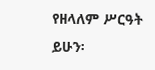የዘላለም ሥርዓት ይሁን፡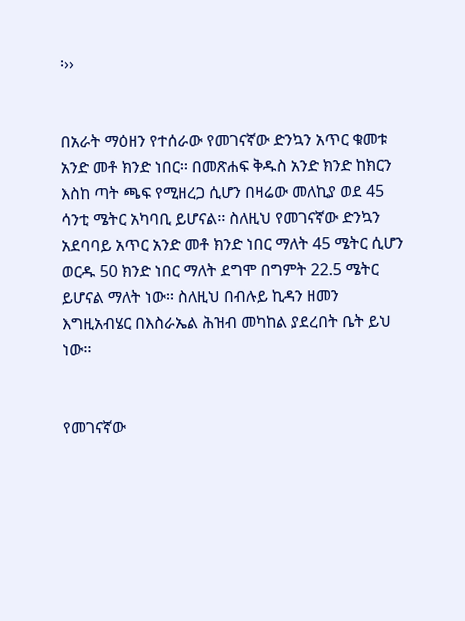፡››


በአራት ማዕዘን የተሰራው የመገናኛው ድንኳን አጥር ቁመቱ አንድ መቶ ክንድ ነበር፡፡ በመጽሐፍ ቅዱስ አንድ ክንድ ከክርን እስከ ጣት ጫፍ የሚዘረጋ ሲሆን በዛሬው መለኪያ ወደ 45 ሳንቲ ሜትር አካባቢ ይሆናል፡፡ ስለዚህ የመገናኛው ድንኳን አደባባይ አጥር አንድ መቶ ክንድ ነበር ማለት 45 ሜትር ሲሆን ወርዱ 50 ክንድ ነበር ማለት ደግሞ በግምት 22.5 ሜትር ይሆናል ማለት ነው፡፡ ስለዚህ በብሉይ ኪዳን ዘመን እግዚአብሄር በእስራኤል ሕዝብ መካከል ያደረበት ቤት ይህ ነው፡፡


የመገናኛው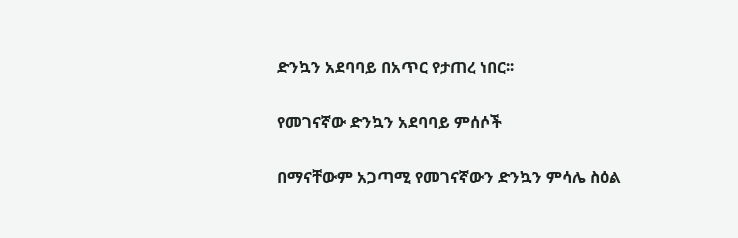ድንኳን አደባባይ በአጥር የታጠረ ነበር፡፡

የመገናኛው ድንኳን አደባባይ ምሰሶች

በማናቸውም አጋጣሚ የመገናኛውን ድንኳን ምሳሌ ስዕል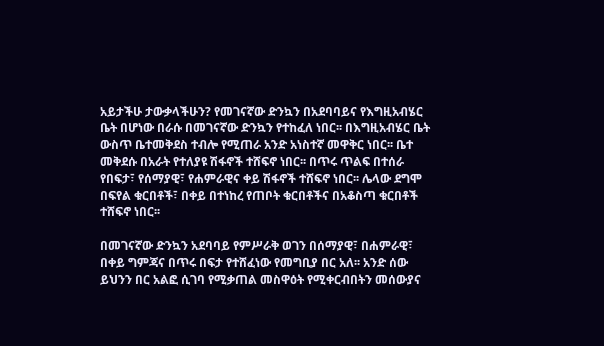አይታችሁ ታውቃላችሁን? የመገናኛው ድንኳን በአደባባይና የእግዚአብሄር ቤት በሆነው በራሱ በመገናኛው ድንኳን የተከፈለ ነበር፡፡ በእግዚአብሄር ቤት ውስጥ ቤተመቅደስ ተብሎ የሚጠራ አንድ አነስተኛ መዋቅር ነበር፡፡ ቤተ መቅደሱ በአራት የተለያዩ ሽፋኖች ተሸፍኖ ነበር፡፡ በጥሩ ጥልፍ በተሰራ የበፍታ፣ የሰማያዊ፣ የሐምራዊና ቀይ ሽፋኖች ተሸፍኖ ነበር፡፡ ሌላው ደግሞ በፍየል ቁርበቶች፣ በቀይ በተነከረ የጠቦት ቁርበቶችና በአቆስጣ ቁርበቶች ተሸፍኖ ነበር፡፡

በመገናኛው ድንኳን አደባባይ የምሥራቅ ወገን በሰማያዊ፣ በሐምራዊ፣ በቀይ ግምጃና በጥሩ በፍታ የተሸፈነው የመግቢያ በር አለ፡፡ አንድ ሰው ይህንን በር አልፎ ሲገባ የሚቃጠል መስዋዕት የሚቀርብበትን መሰውያና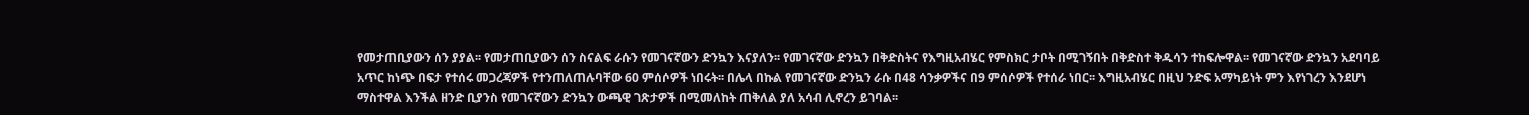የመታጠቢያውን ሰን ያያል፡፡ የመታጠቢያውን ሰን ስናልፍ ራሱን የመገናኛውን ድንኳን እናያለን፡፡ የመገናኛው ድንኳን በቅድስትና የእግዚአብሄር የምስክር ታቦት በሚገኝበት በቅድስተ ቅዱሳን ተከፍሎዋል፡፡ የመገናኛው ድንኳን አደባባይ አጥር ከነጭ በፍታ የተሰሩ መጋረጃዎች የተንጠለጠሉባቸው 60 ምሰሶዎች ነበሩት፡፡ በሌላ በኩል የመገናኛው ድንኳን ራሱ በ48 ሳንቃዎችና በ9 ምሰሶዎች የተሰራ ነበር፡፡ እግዚአብሄር በዚህ ንድፍ አማካይነት ምን እየነገረን እንደሆነ ማስተዋል እንችል ዘንድ ቢያንስ የመገናኛውን ድንኳን ውጫዊ ገጽታዎች በሚመለከት ጠቅለል ያለ አሳብ ሊኖረን ይገባል፡፡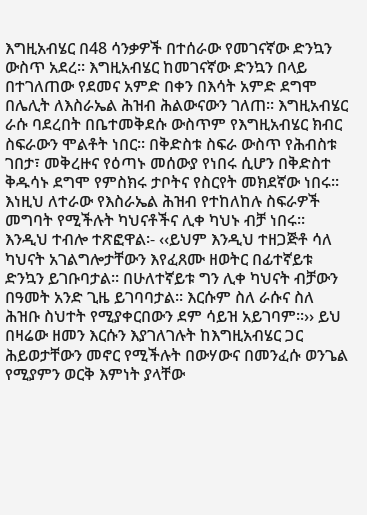እግዚአብሄር በ48 ሳንቃዎች በተሰራው የመገናኛው ድንኳን ውስጥ አደረ፡፡ እግዚአብሄር ከመገናኛው ድንኳን በላይ በተገለጠው የደመና አምድ በቀን በእሳት አምድ ደግሞ በሌሊት ለእስራኤል ሕዝብ ሕልውናውን ገለጠ፡፡ እግዚአብሄር ራሱ ባደረበት በቤተመቅደሱ ውስጥም የእግዚአብሄር ክብር ስፍራውን ሞልቶት ነበር፡፡ በቅድስቱ ስፍራ ውስጥ የሕብስቱ ገበታ፣ መቅረዙና የዕጣኑ መሰውያ የነበሩ ሲሆን በቅድስተ ቅዱሳኑ ደግሞ የምስክሩ ታቦትና የስርየት መክደኛው ነበሩ፡፡ እነዚህ ለተራው የእስራኤል ሕዝብ የተከለከሉ ስፍራዎች መግባት የሚችሉት ካህናቶችና ሊቀ ካህኑ ብቻ ነበሩ፡፡ እንዲህ ተብሎ ተጽፎዋል፡- ‹‹ይህም እንዲህ ተዘጋጅቶ ሳለ ካህናት አገልግሎታቸውን እየፈጸሙ ዘወትር በፊተኛይቱ ድንኳን ይገቡባታል፡፡ በሁለተኛይቱ ግን ሊቀ ካህናት ብቻውን በዓመት አንድ ጊዜ ይገባባታል፡፡ እርሱም ስለ ራሱና ስለ ሕዝቡ ስህተት የሚያቀርበውን ደም ሳይዝ አይገባም፡፡›› ይህ በዛሬው ዘመን እርሱን እያገለገሉት ከእግዚአብሄር ጋር ሕይወታቸውን መኖር የሚችሉት በውሃውና በመንፈሱ ወንጌል የሚያምን ወርቅ እምነት ያላቸው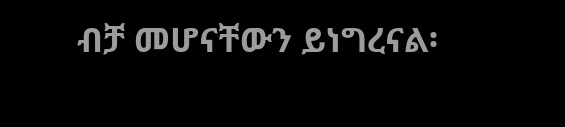ብቻ መሆናቸውን ይነግረናል፡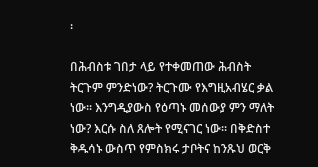፡

በሕብስቱ ገበታ ላይ የተቀመጠው ሕብስት ትርጉም ምንድነው? ትርጉሙ የእግዚአብሄር ቃል ነው፡፡ እንግዲያውስ የዕጣኑ መሰውያ ምን ማለት ነው? እርሱ ስለ ጸሎት የሚናገር ነው፡፡ በቅድስተ ቅዱሳኑ ውስጥ የምስክሩ ታቦትና ከንጹህ ወርቅ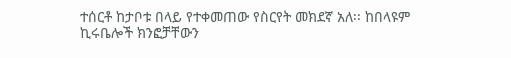ተሰርቶ ከታቦቱ በላይ የተቀመጠው የስርየት መክደኛ አለ፡፡ ከበላዩም ኪሩቤሎች ክንፎቻቸውን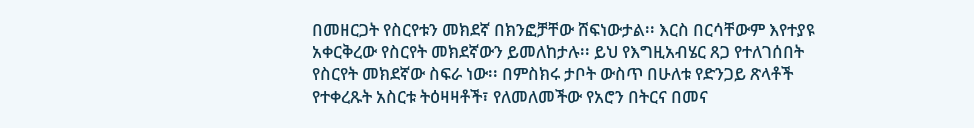በመዘርጋት የስርየቱን መክደኛ በክንፎቻቸው ሸፍነውታል፡፡ እርስ በርሳቸውም እየተያዩ አቀርቅረው የስርየት መክደኛውን ይመለከታሉ፡፡ ይህ የእግዚአብሄር ጸጋ የተለገሰበት የስርየት መክደኛው ስፍራ ነው፡፡ በምስክሩ ታቦት ውስጥ በሁለቱ የድንጋይ ጽላቶች የተቀረጹት አስርቱ ትዕዛዛቶች፣ የለመለመችው የአሮን በትርና በመና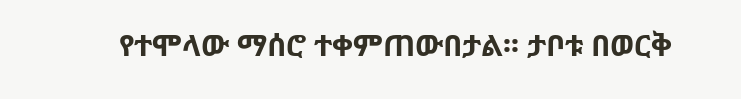የተሞላው ማሰሮ ተቀምጠውበታል፡፡ ታቦቱ በወርቅ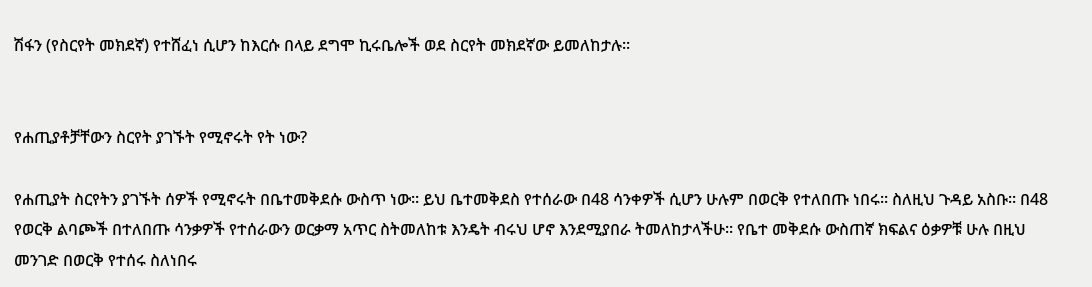ሽፋን (የስርየት መክደኛ) የተሸፈነ ሲሆን ከእርሱ በላይ ደግሞ ኪሩቤሎች ወደ ስርየት መክደኛው ይመለከታሉ፡፡


የሐጢያቶቻቸውን ስርየት ያገኙት የሚኖሩት የት ነው?

የሐጢያት ስርየትን ያገኙት ሰዎች የሚኖሩት በቤተመቅደሱ ውስጥ ነው፡፡ ይህ ቤተመቅደስ የተሰራው በ48 ሳንቀዎች ሲሆን ሁሉም በወርቅ የተለበጡ ነበሩ፡፡ ስለዚህ ጉዳይ አስቡ፡፡ በ48 የወርቅ ልባጮች በተለበጡ ሳንቃዎች የተሰራውን ወርቃማ አጥር ስትመለከቱ እንዴት ብሩህ ሆኖ እንደሚያበራ ትመለከታላችሁ፡፡ የቤተ መቅደሱ ውስጠኛ ክፍልና ዕቃዎቹ ሁሉ በዚህ መንገድ በወርቅ የተሰሩ ስለነበሩ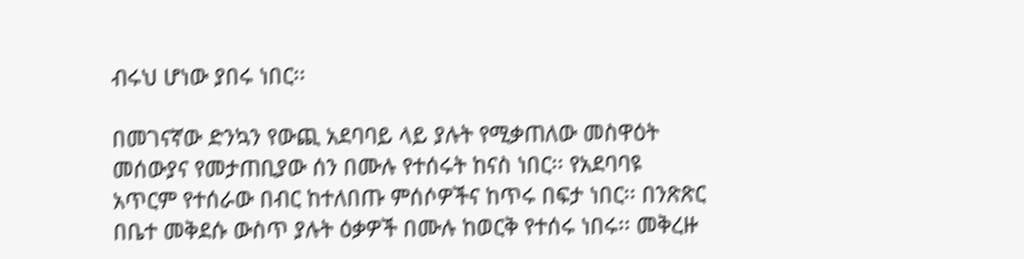ብሩህ ሆነው ያበሩ ነበር፡፡

በመገናኛው ድንኳን የውጪ አደባባይ ላይ ያሉት የሚቃጠለው መስዋዕት መሰውያና የመታጠቢያው ሰን በሙሉ የተሰሩት ከናስ ነበር፡፡ የአደባባዩ አጥርም የተሰራው በብር ከተለበጡ ምሰሶዎችና ከጥሩ በፍታ ነበር፡፡ በንጽጽር በቤተ መቅደሱ ውስጥ ያሉት ዕቃዎች በሙሉ ከወርቅ የተሰሩ ነበሩ፡፡ መቅረዙ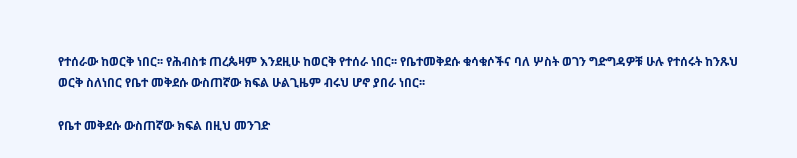የተሰራው ከወርቅ ነበር፡፡ የሕብስቱ ጠረጴዛም እንደዚሁ ከወርቅ የተሰራ ነበር፡፡ የቤተመቅደሱ ቁሳቁሶችና ባለ ሦስት ወገን ግድግዳዎቹ ሁሉ የተሰሩት ከንጹህ ወርቅ ስለነበር የቤተ መቅደሱ ውስጠኛው ክፍል ሁልጊዜም ብሩህ ሆኖ ያበራ ነበር፡፡

የቤተ መቅደሱ ውስጠኛው ክፍል በዚህ መንገድ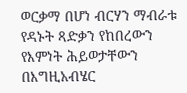ወርቃማ በሆነ ብርሃን ማብራቱ የዳኑት ጻድቃን የከበረውን የእምነት ሕይወታቸውን በእግዚአብሄር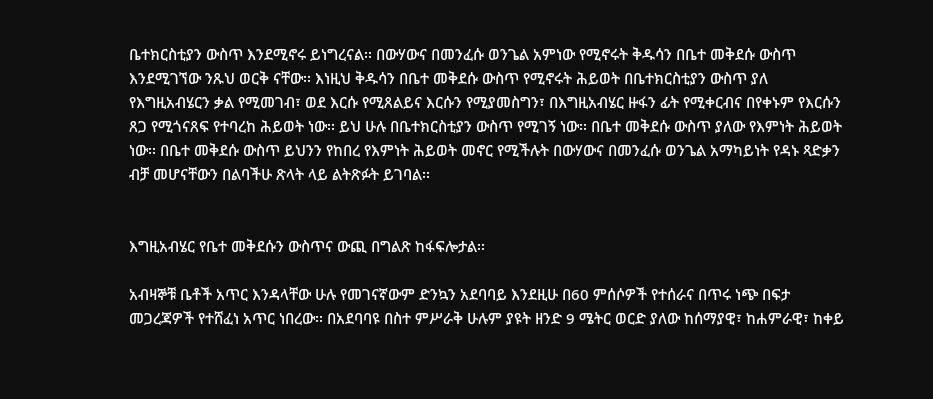ቤተክርስቲያን ውስጥ እንደሚኖሩ ይነግረናል፡፡ በውሃውና በመንፈሱ ወንጌል አምነው የሚኖሩት ቅዱሳን በቤተ መቅደሱ ውስጥ እንደሚገኘው ንጹህ ወርቅ ናቸው፡፡ እነዚህ ቅዱሳን በቤተ መቅደሱ ውስጥ የሚኖሩት ሕይወት በቤተክርስቲያን ውስጥ ያለ የእግዚአብሄርን ቃል የሚመገብ፣ ወደ እርሱ የሚጸልይና እርሱን የሚያመስግን፣ በእግዚአብሄር ዙፋን ፊት የሚቀርብና በየቀኑም የእርሱን ጸጋ የሚጎናጸፍ የተባረከ ሕይወት ነው፡፡ ይህ ሁሉ በቤተክርስቲያን ውስጥ የሚገኝ ነው፡፡ በቤተ መቅደሱ ውስጥ ያለው የእምነት ሕይወት ነው፡፡ በቤተ መቅደሱ ውስጥ ይህንን የከበረ የእምነት ሕይወት መኖር የሚችሉት በውሃውና በመንፈሱ ወንጌል አማካይነት የዳኑ ጻድቃን ብቻ መሆናቸውን በልባችሁ ጽላት ላይ ልትጽፉት ይገባል፡፡


እግዚአብሄር የቤተ መቅደሱን ውስጥና ውጪ በግልጽ ከፋፍሎታል፡፡

አብዛኞቹ ቤቶች አጥር እንዳላቸው ሁሉ የመገናኛውም ድንኳን አደባባይ እንደዚሁ በ60 ምሰሶዎች የተሰራና በጥሩ ነጭ በፍታ መጋረጃዎች የተሸፈነ አጥር ነበረው፡፡ በአደባባዩ በስተ ምሥራቅ ሁሉም ያዩት ዘንድ 9 ሜትር ወርድ ያለው ከሰማያዊ፣ ከሐምራዊ፣ ከቀይ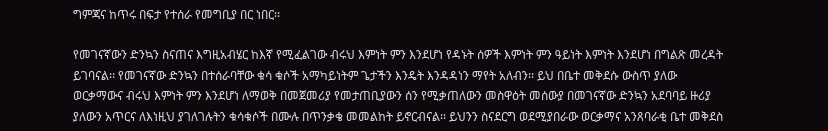ግምጃና ከጥሩ በፍታ የተሰራ የመግቢያ በር ነበር፡፡

የመገናኛውን ድንኳን ስናጠና እግዚአብሄር ከእኛ የሚፈልገው ብሩህ እምነት ምን እንደሆነ የዳኑት ሰዎች እምነት ምን ዓይነት እምነት እንደሆነ በግልጽ መረዳት ይገባናል፡፡ የመገናኛው ድንኳን በተሰራባቸው ቁሳ ቁሶች አማካይነትም ጌታችን እንዴት እንዳዳነን ማየት አለብን፡፡ ይህ በቤተ መቅደሱ ውስጥ ያለው ወርቃማውና ብሩህ እምነት ምን እንደሆነ ለማወቅ በመጀመሪያ የመታጠቢያውን ሰን የሚቃጠለውን መስዋዕት መሰውያ በመገናኛው ድንኳን አደባባይ ዙሪያ ያለውን አጥርና ለእነዚህ ያገለገሉትን ቁሳቁሶች በሙሉ በጥንቃቄ መመልከት ይኖርብናል፡፡ ይህንን ስናደርግ ወደሚያበራው ወርቃማና አንጸባራቂ ቤተ መቅደስ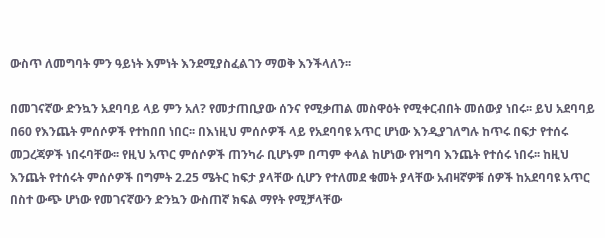ውስጥ ለመግባት ምን ዓይነት እምነት እንደሚያስፈልገን ማወቅ እንችላለን፡፡

በመገናኛው ድንኳን አደባባይ ላይ ምን አለ? የመታጠቢያው ሰንና የሚቃጠል መስዋዕት የሚቀርብበት መሰውያ ነበሩ፡፡ ይህ አደባባይ በ60 የእንጨት ምሰሶዎች የተከበበ ነበር፡፡ በእነዚህ ምሰሶዎች ላይ የአደባባዩ አጥር ሆነው እንዲያገለግሉ ከጥሩ በፍታ የተሰሩ መጋረጃዎች ነበሩባቸው፡፡ የዚህ አጥር ምሰሶዎች ጠንካራ ቢሆኑም በጣም ቀላል ከሆነው የዝግባ እንጨት የተሰሩ ነበሩ፡፡ ከዚህ እንጨት የተሰሩት ምሰሶዎች በግምት 2.25 ሜትር ከፍታ ያላቸው ሲሆን የተለመደ ቁመት ያላቸው አብዛኛዎቹ ሰዎች ከአደባባዩ አጥር በስተ ውጭ ሆነው የመገናኛውን ድንኳን ውስጠኛ ክፍል ማየት የሚቻላቸው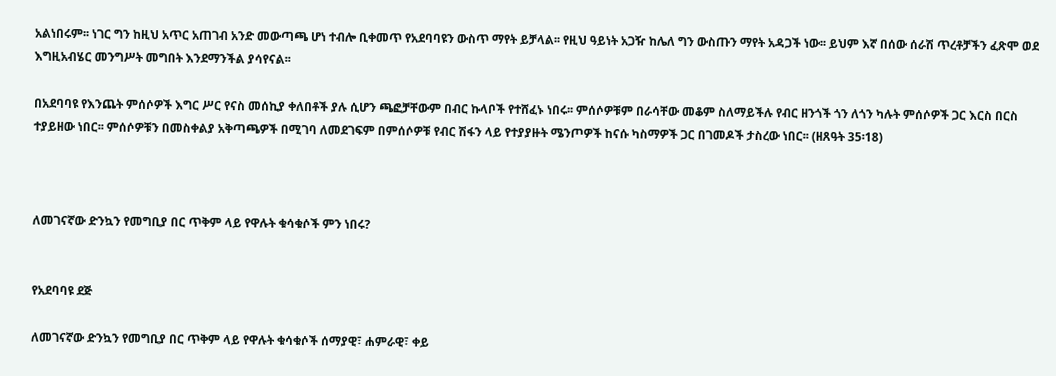አልነበሩም፡፡ ነገር ግን ከዚህ አጥር አጠገብ አንድ መውጣጫ ሆነ ተብሎ ቢቀመጥ የአደባባዩን ውስጥ ማየት ይቻላል፡፡ የዚህ ዓይነት አጋዥ ከሌለ ግን ውስጡን ማየት አዳጋች ነው፡፡ ይህም እኛ በሰው ሰራሽ ጥረቶቻችን ፈጽሞ ወደ እግዚአብሄር መንግሥት መግበት እንደማንችል ያሳየናል፡፡

በአደባባዩ የእንጨት ምሰሶዎች እግር ሥር የናስ መሰኪያ ቀለበቶች ያሉ ሲሆን ጫፎቻቸውም በብር ኩላቦች የተሸፈኑ ነበሩ፡፡ ምሰሶዎቹም በራሳቸው መቆም ስለማይችሉ የብር ዘንጎች ጎን ለጎን ካሉት ምሰሶዎች ጋር እርስ በርስ ተያይዘው ነበር፡፡ ምሰሶዎቹን በመስቀልያ አቅጣጫዎች በሚገባ ለመደገፍም በምሰሶዎቹ የብር ሽፋን ላይ የተያያዙት ሜንጦዎች ከናሱ ካስማዎች ጋር በገመዶች ታስረው ነበር፡፡ (ዘጸዓት 35፡18)



ለመገናኛው ድንኳን የመግቢያ በር ጥቅም ላይ የዋሉት ቁሳቁሶች ምን ነበሩ?


የአደባባዩ ደጅ

ለመገናኛው ድንኳን የመግቢያ በር ጥቅም ላይ የዋሉት ቁሳቁሶች ሰማያዊ፣ ሐምራዊ፣ ቀይ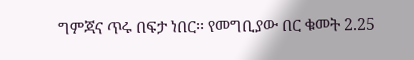ግምጃና ጥሩ በፍታ ነበር፡፡ የመግቢያው በር ቁመት 2.25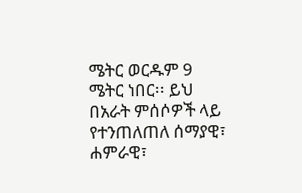ሜትር ወርዱም 9 ሜትር ነበር፡፡ ይህ በአራት ምሰሶዎች ላይ የተንጠለጠለ ሰማያዊ፣ ሐምራዊ፣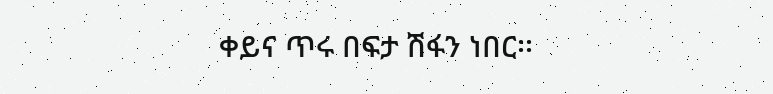ቀይና ጥሩ በፍታ ሽፋን ነበር፡፡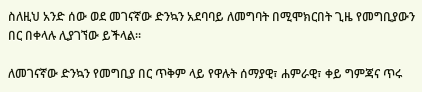ስለዚህ አንድ ሰው ወደ መገናኛው ድንኳን አደባባይ ለመግባት በሚሞክርበት ጊዜ የመግቢያውን በር በቀላሉ ሊያገኘው ይችላል፡፡

ለመገናኛው ድንኳን የመግቢያ በር ጥቅም ላይ የዋሉት ሰማያዊ፣ ሐምራዊ፣ ቀይ ግምጃና ጥሩ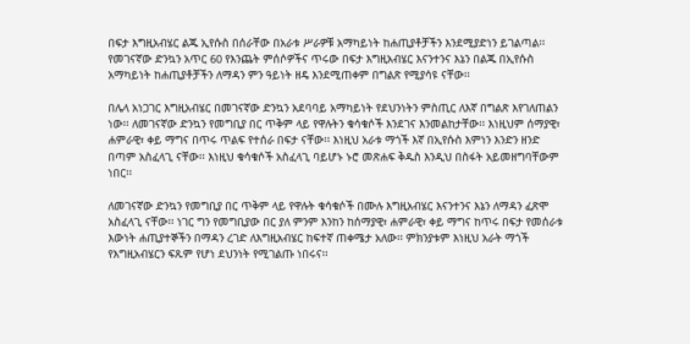በፍታ እግዚአብሄር ልጁ ኢየሱስ በሰራቸው በአራቱ ሥራዎቹ አማካይነት ከሐጢያቶቻችን እንደሚያድነን ይገልጣል፡፡ የመገናኛው ድንኳን አጥር 60 የእንጨት ምሰሶዎችና ጥሩው በፍታ እግዚአብሄር እናንተንና እኔን በልጁ በኢየሱስ አማካይነት ከሐጢያቶቻችን ለማዳን ምን ዓይነት ዘዴ እንደሚጠቀም በግልጽ የሚያሳዩ ናቸው፡፡

በሌላ አነጋገር እግዚአብሄር በመገናኛው ድንኳን አደባባይ አማካይነት የደህንነትን ምስጢር ለእኛ በግልጽ እየገለጠልን ነው፡፡ ለመገናኛው ድንኳን የመግቢያ በር ጥቅም ላይ የዋሉትን ቁሳቁሶች እንደገና እንመልከታቸው፡፡ እነዚህም ሰማያዊ፣ ሐምራዊ፣ ቀይ ማግና በጥሩ ጥልፍ የተሰራ በፍታ ናቸው፡፡ እነዚህ አራቱ ማጎች እኛ በኢየሱስ እምነን እንድን ዘንድ በጣም አስፈላጊ ናቸው፡፡ እነዚህ ቁሳቁሶች አስፈላጊ ባይሆኑ ኑሮ መጽሐፍ ቅዱስ እንዲህ በስፋት አይመዘግባቸውም ነበር፡፡

ለመገናኛው ድንኳን የመግቢያ በር ጥቅም ላይ የዋሉት ቁሳቁሶች በሙሉ እግዚአብሄር እናንተንና እኔን ለማዳን ፈጽሞ አስፈላጊ ናቸው፡፡ ነገር ግን የመግቢያው በር ያለ ምንም እንከን ከሰማያዊ፣ ሐምራዊ፣ ቀይ ማግና ከጥሩ በፍታ የመሰራቱ እውነት ሐጢያተኞችን በማዳን ረገድ ለእግዚአብሄር ከፍተኛ ጠቀሜታ አለው፡፡ ምክንያቱም እነዚህ አራት ማጎች የእግዚአብሄርን ፍጹም የሆነ ደህንነት የሚገልጡ ነበሩና፡፡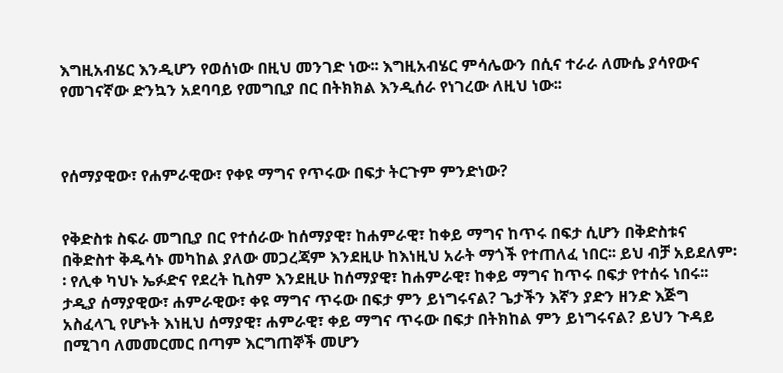እግዚአብሄር እንዲሆን የወሰነው በዚህ መንገድ ነው፡፡ እግዚአብሄር ምሳሌውን በሲና ተራራ ለሙሴ ያሳየውና የመገናኛው ድንኳን አደባባይ የመግቢያ በር በትክክል እንዲሰራ የነገረው ለዚህ ነው፡፡



የሰማያዊው፣ የሐምራዊው፣ የቀዩ ማግና የጥሩው በፍታ ትርጉም ምንድነው?


የቅድስቱ ስፍራ መግቢያ በር የተሰራው ከሰማያዊ፣ ከሐምራዊ፣ ከቀይ ማግና ከጥሩ በፍታ ሲሆን በቅድስቱና በቅድስተ ቅዱሳኑ መካከል ያለው መጋረጃም እንደዚሁ ከእነዚህ አራት ማጎች የተጠለፈ ነበር፡፡ ይህ ብቻ አይደለም፡፡ የሊቀ ካህኑ ኤፉድና የደረት ኪስም እንደዚሁ ከሰማያዊ፣ ከሐምራዊ፣ ከቀይ ማግና ከጥሩ በፍታ የተሰሩ ነበሩ፡፡ ታዲያ ሰማያዊው፣ ሐምራዊው፣ ቀዩ ማግና ጥሩው በፍታ ምን ይነግሩናል? ጌታችን እኛን ያድን ዘንድ እጅግ አስፈላጊ የሆኑት እነዚህ ሰማያዊ፣ ሐምራዊ፣ ቀይ ማግና ጥሩው በፍታ በትክከል ምን ይነግሩናል? ይህን ጉዳይ በሚገባ ለመመርመር በጣም እርግጠኞች መሆን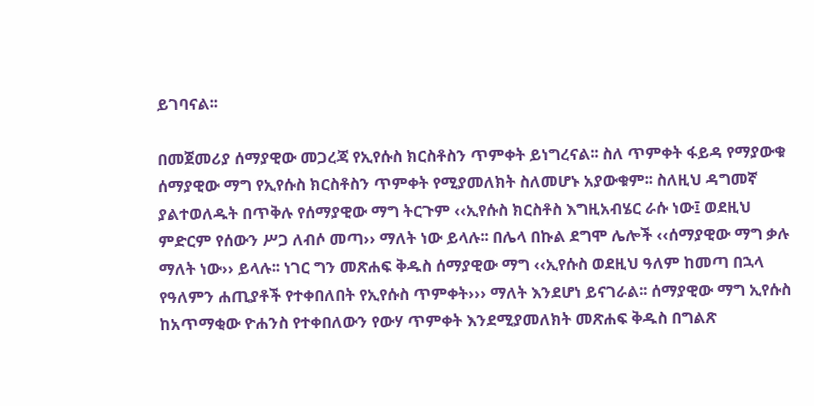ይገባናል፡፡

በመጀመሪያ ሰማያዊው መጋረጃ የኢየሱስ ክርስቶስን ጥምቀት ይነግረናል፡፡ ስለ ጥምቀት ፋይዳ የማያውቁ ሰማያዊው ማግ የኢየሱስ ክርስቶስን ጥምቀት የሚያመለክት ስለመሆኑ አያውቁም፡፡ ስለዚህ ዳግመኛ ያልተወለዱት በጥቅሉ የሰማያዊው ማግ ትርጉም ‹‹ኢየሱስ ክርስቶስ እግዚአብሄር ራሱ ነው፤ ወደዚህ ምድርም የሰውን ሥጋ ለብሶ መጣ›› ማለት ነው ይላሉ፡፡ በሌላ በኩል ደግሞ ሌሎች ‹‹ሰማያዊው ማግ ቃሉ ማለት ነው›› ይላሉ፡፡ ነገር ግን መጽሐፍ ቅዱስ ሰማያዊው ማግ ‹‹ኢየሱስ ወደዚህ ዓለም ከመጣ በኋላ የዓለምን ሐጢያቶች የተቀበለበት የኢየሱስ ጥምቀት››› ማለት እንደሆነ ይናገራል፡፡ ሰማያዊው ማግ ኢየሱስ ከአጥማቂው ዮሐንስ የተቀበለውን የውሃ ጥምቀት እንደሚያመለክት መጽሐፍ ቅዱስ በግልጽ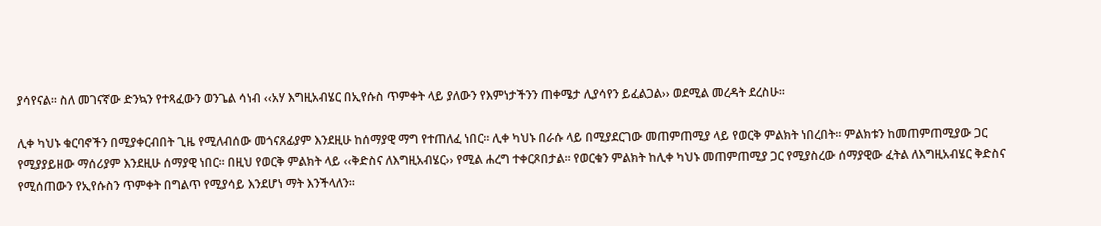ያሳየናል፡፡ ስለ መገናኛው ድንኳን የተጻፈውን ወንጌል ሳነብ ‹‹አሃ እግዚአብሄር በኢየሱስ ጥምቀት ላይ ያለውን የእምነታችንን ጠቀሜታ ሊያሳየን ይፈልጋል›› ወደሚል መረዳት ደረስሁ፡፡

ሊቀ ካህኑ ቁርባኖችን በሚያቀርብበት ጊዜ የሚለብሰው መጎናጸፊያም እንደዚሁ ከሰማያዊ ማግ የተጠለፈ ነበር፡፡ ሊቀ ካህኑ በራሱ ላይ በሚያደርገው መጠምጠሚያ ላይ የወርቅ ምልክት ነበረበት፡፡ ምልክቱን ከመጠምጠሚያው ጋር የሚያያይዘው ማሰሪያም እንደዚሁ ሰማያዊ ነበር፡፡ በዚህ የወርቅ ምልክት ላይ ‹‹ቅድስና ለእግዚአብሄር›› የሚል ሐረግ ተቀርጾበታል፡፡ የወርቁን ምልክት ከሊቀ ካህኑ መጠምጠሚያ ጋር የሚያስረው ሰማያዊው ፈትል ለእግዚአብሄር ቅድስና የሚሰጠውን የኢየሱስን ጥምቀት በግልጥ የሚያሳይ እንደሆነ ማት እንችላለን፡፡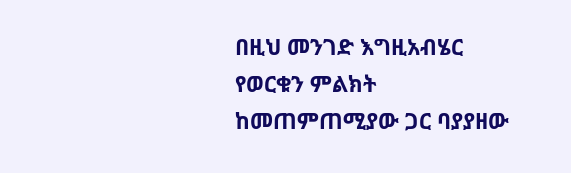በዚህ መንገድ እግዚአብሄር የወርቁን ምልክት ከመጠምጠሚያው ጋር ባያያዘው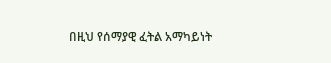በዚህ የሰማያዊ ፈትል አማካይነት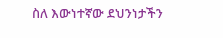ስለ እውነተኛው ደህንነታችን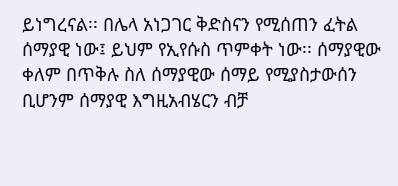ይነግረናል፡፡ በሌላ አነጋገር ቅድስናን የሚሰጠን ፈትል ሰማያዊ ነው፤ ይህም የኢየሱስ ጥምቀት ነው፡፡ ሰማያዊው ቀለም በጥቅሉ ስለ ሰማያዊው ሰማይ የሚያስታውሰን ቢሆንም ሰማያዊ እግዚአብሄርን ብቻ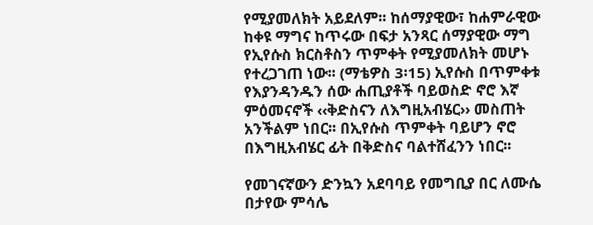የሚያመለክት አይደለም፡፡ ከሰማያዊው፣ ከሐምራዊው ከቀዩ ማግና ከጥሩው በፍታ አንጻር ሰማያዊው ማግ የኢየሱስ ክርስቶስን ጥምቀት የሚያመለክት መሆኑ የተረጋገጠ ነው፡፡ (ማቴዎስ 3፡15) ኢየሱስ በጥምቀቱ የእያንዳንዱን ሰው ሐጢያቶች ባይወስድ ኖሮ እኛ ምዕመናኖች ‹‹ቅድስናን ለእግዚአብሄር›› መስጠት አንችልም ነበር፡፡ በኢየሱስ ጥምቀት ባይሆን ኖሮ በእግዚአብሄር ፊት በቅድስና ባልተሸፈንን ነበር፡፡

የመገናኛውን ድንኳን አደባባይ የመግቢያ በር ለሙሴ በታየው ምሳሌ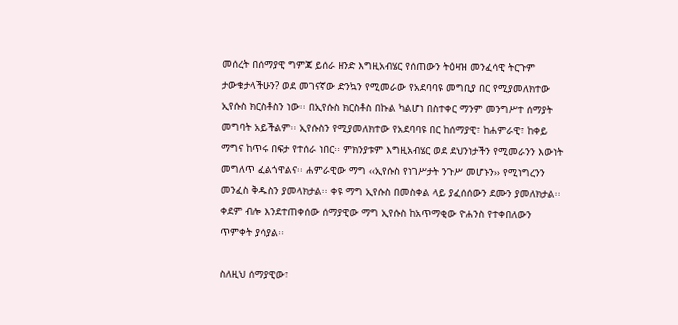መሰረት በሰማያዊ ግምጃ ይሰራ ዘንድ እግዚአብሄር የሰጠውን ትዕዛዝ መንፈሳዊ ትርጉም ታውቁታላችሁን? ወደ መገናኛው ድንኳን የሚመራው የአደባባዩ መግቢያ በር የሚያመለክተው ኢየሱስ ክርስቶስን ነው፡፡ በኢየሱስ ክርስቶስ በኩል ካልሆነ በስተቀር ማንም መንግሥተ ሰማያት መግባት አይችልም፡፡ ኢየሱስን የሚያመለክተው የአደባባዩ በር ከሰማያዊ፣ ከሐምራዊ፣ ከቀይ ማግና ከጥሩ በፍታ የተሰራ ነበር፡፡ ምክንያቱም እግዚአብሄር ወደ ደህንነታችን የሚመራንን እውነት መግለጥ ፈልጎዋልና፡፡ ሐምራዊው ማግ ‹‹ኢየሱስ የነገሥታት ንጉሥ መሆኑን›› የሚነግረንን መንፈስ ቅዱስን ያመላክታል፡፡ ቀዩ ማግ ኢየሱስ በመስቀል ላይ ያፈሰሰውን ደሙን ያመለክታል፡፡ ቀደም ብሎ እንደተጠቀሰው ሰማያዊው ማግ ኢየሱስ ከአጥማቂው ዮሐንስ የተቀበለውን ጥምቀት ያሳያል፡፡

ስለዚህ ሰማያዊው፣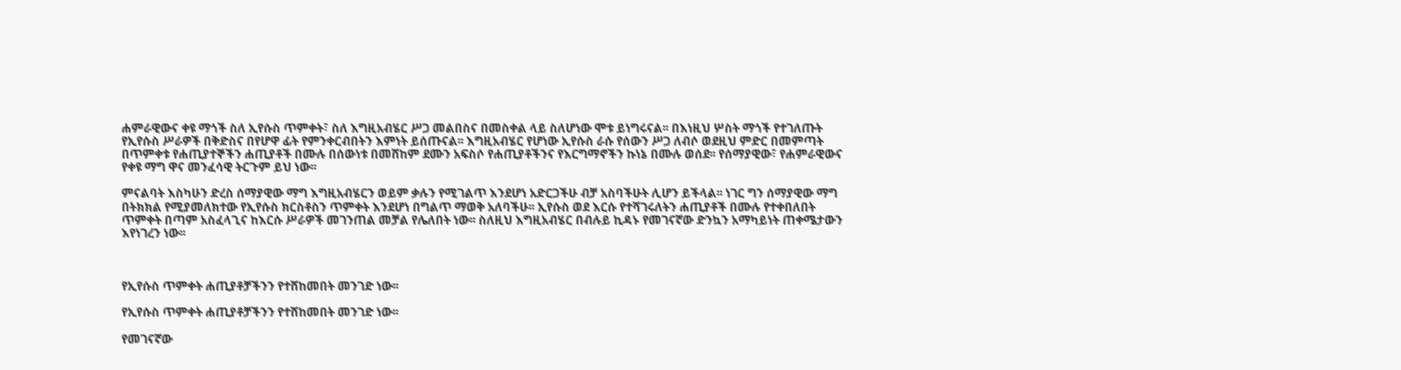ሐምራዊውና ቀዩ ማጎች ስለ ኢየሱስ ጥምቀት፣ ስለ እግዚአብሄር ሥጋ መልበስና በመስቀል ላይ ስለሆነው ሞቱ ይነግሩናል፡፡ በእነዚህ ሦስት ማጎች የተገለጡት የኢየሱስ ሥራዎች በቅድስና በየሆዋ ፊት የምንቀርብበትን እምነት ይሰጡናል፡፡ እግዚአብሄር የሆነው ኢየሱስ ራሱ የሰውን ሥጋ ለብሶ ወደዚህ ምድር በመምጣት በጥምቀቱ የሐጢያተኞችን ሐጢያቶች በሙሉ በሰውነቱ በመሸከም ደሙን አፍስሶ የሐጢያቶችንና የእርግማኖችን ኩነኔ በሙሉ ወሰደ፡፡ የሰማያዊው፣ የሐምራዊውና የቀዩ ማግ ዋና መንፈሳዊ ትርጉም ይህ ነው፡፡

ምናልባት እስካሁን ድረስ ሰማያዊው ማግ እግዚአብሄርን ወይም ቃሉን የሚገልጥ እንደሆነ አድርጋችሁ ብቻ አስባችሁት ሊሆን ይችላል፡፡ ነገር ግን ሰማያዊው ማግ በትክክል የሚያመለክተው የኢየሱስ ክርስቶስን ጥምቀት እንደሆነ በግልጥ ማወቅ አለባችሁ፡፡ ኢየሱስ ወደ እርሱ የተሻገሩለትን ሐጢያቶች በሙሉ የተቀበለበት ጥምቀት በጣም አስፈላጊና ከእርሱ ሥራዎች መገንጠል መቻል የሌለበት ነው፡፡ ስለዚህ እግዚአብሄር በብሉይ ኪዳኑ የመገናኛው ድንኳን አማካይነት ጠቀሜታውን እየነገረን ነው፡፡



የኢየሱስ ጥምቀት ሐጢያቶቻችንን የተሸከመበት መንገድ ነው፡፡

የኢየሱስ ጥምቀት ሐጢያቶቻችንን የተሸከመበት መንገድ ነው፡፡

የመገናኛው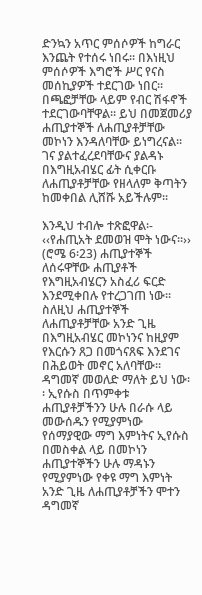ድንኳን አጥር ምሰሶዎች ከግራር እንጨት የተሰሩ ነበሩ፡፡ በእነዚህ ምሰሶዎች እግሮች ሥር የናስ መሰኪያዎች ተደርገው ነበር፡፡ በጫፎቻቸው ላይም የብር ሽፋኖች ተደርገውባቸዋል፡፡ ይህ በመጀመሪያ ሐጢያተኞች ለሐጢያቶቻቸው መኮነን እንዳለባቸው ይነግረናል፡፡ ገና ያልተፈረደባቸውና ያልዳኑ በእግዚአብሄር ፊት ሲቀርቡ ለሐጢያቶቻቸው የዘላለም ቅጣትን ከመቀበል ሊሸሹ አይችሉም፡፡

እንዲህ ተብሎ ተጽፎዋል፡- ‹‹የሐጢአት ደመወዝ ሞት ነውና፡፡›› (ሮሜ 6፡23) ሐጢያተኞች ለሰሩዋቸው ሐጢያቶች የእግዚአብሄርን አስፈሪ ፍርድ እንደሚቀበሉ የተረጋገጠ ነው፡፡ ስለዚህ ሐጢያተኞች ለሐጢያቶቻቸው አንድ ጊዜ በእግዚአብሄር መኮነንና ከዚያም የእርሱን ጸጋ በመጎናጸፍ እንደገና በሕይወት መኖር አለባቸው፡፡ ዳግመኛ መወለድ ማለት ይህ ነው፡፡ ኢየሱስ በጥምቀቱ ሐጢያቶቻችንን ሁሉ በራሱ ላይ መውሰዱን የሚያምነው የሰማያዊው ማግ እምነትና ኢየሱስ በመስቀል ላይ በመኮነን ሐጢያተኞችን ሁሉ ማዳኑን የሚያምነው የቀዩ ማግ እምነት አንድ ጊዜ ለሐጢያቶቻችን ሞተን ዳግመኛ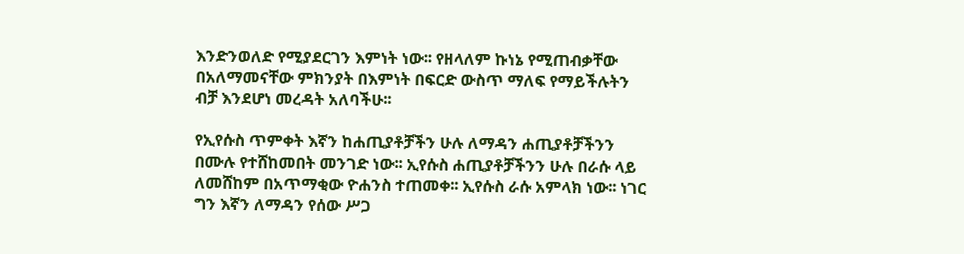እንድንወለድ የሚያደርገን እምነት ነው፡፡ የዘላለም ኩነኔ የሚጠብቃቸው በአለማመናቸው ምክንያት በእምነት በፍርድ ውስጥ ማለፍ የማይችሉትን ብቻ እንደሆነ መረዳት አለባችሁ፡፡

የኢየሱስ ጥምቀት እኛን ከሐጢያቶቻችን ሁሉ ለማዳን ሐጢያቶቻችንን በሙሉ የተሸከመበት መንገድ ነው፡፡ ኢየሱስ ሐጢያቶቻችንን ሁሉ በራሱ ላይ ለመሸከም በአጥማቂው ዮሐንስ ተጠመቀ፡፡ ኢየሱስ ራሱ አምላክ ነው፡፡ ነገር ግን እኛን ለማዳን የሰው ሥጋ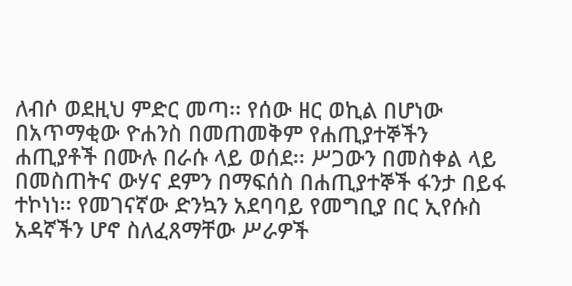ለብሶ ወደዚህ ምድር መጣ፡፡ የሰው ዘር ወኪል በሆነው በአጥማቂው ዮሐንስ በመጠመቅም የሐጢያተኞችን ሐጢያቶች በሙሉ በራሱ ላይ ወሰደ፡፡ ሥጋውን በመስቀል ላይ በመስጠትና ውሃና ደምን በማፍሰስ በሐጢያተኞች ፋንታ በይፋ ተኮነነ፡፡ የመገናኛው ድንኳን አደባባይ የመግቢያ በር ኢየሱስ አዳኛችን ሆኖ ስለፈጸማቸው ሥራዎች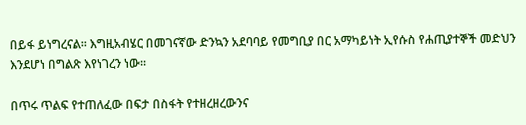በይፋ ይነግረናል፡፡ እግዚአብሄር በመገናኛው ድንኳን አደባባይ የመግቢያ በር አማካይነት ኢየሱስ የሐጢያተኞች መድህን እንደሆነ በግልጽ እየነገረን ነው፡፡

በጥሩ ጥልፍ የተጠለፈው በፍታ በስፋት የተዘረዘረውንና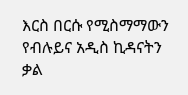እርስ በርሱ የሚስማማውን የብሉይና አዲስ ኪዳናትን ቃል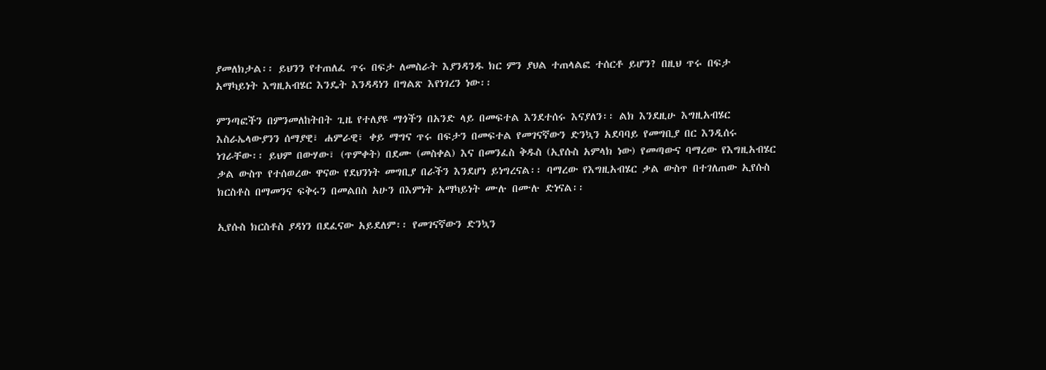ያመለክታል፡፡ ይህንን የተጠለፈ ጥሩ በፍታ ለመስራት እያንዳንዱ ክር ምን ያህል ተጠላልፎ ተሰርቶ ይሆን? በዚህ ጥሩ በፍታ አማካይነት እግዚአብሄር እንዴት እንዳዳነን በግልጽ እየነገረን ነው፡፡

ምንጣፎችን በምንመለከትበት ጊዜ የተለያዩ ማጎችን በአንድ ላይ በመፍተል እንደተሰሩ እናያለን፡፡ ልክ እንደዚሁ እግዚአብሄር እስራኤላውያንን ሰማያዊ፣ ሐምራዊ፣ ቀይ ማግና ጥሩ በፍታን በመፍተል የመገናኛውን ድንኳን አደባባይ የመግቢያ በር እንዲሰሩ ነገራቸው፡፡ ይህም በውሃው፣ (ጥምቀት) በደሙ (መስቀል) እና በመንፈስ ቅዱስ (ኢየሱስ አምላክ ነው) የመጣውና ባማረው የእግዚአብሄር ቃል ውስጥ የተሰወረው ዋናው የደህንነት መግቢያ በራችን እንደሆነ ይነግረናል፡፡ ባማረው የእግዚአብሄር ቃል ውስጥ በተገለጠው ኢየሱስ ክርስቶስ በማመንና ፍቅሩን በመልበስ አሁን በእምነት አማካይነት ሙሉ በሙሉ ድነናል፡፡

ኢየሱስ ክርስቶስ ያዳነን በደፈናው አይደለም፡፡ የመገናኛውን ድንኳን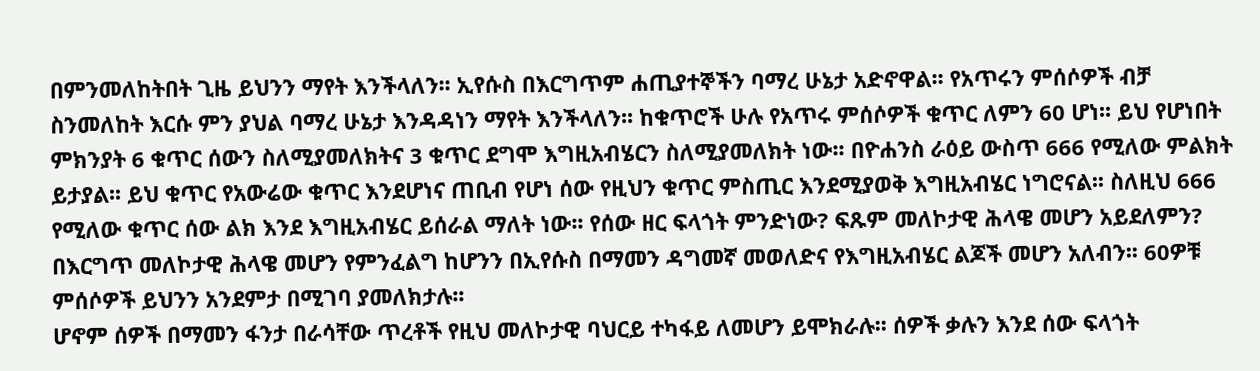በምንመለከትበት ጊዜ ይህንን ማየት እንችላለን፡፡ ኢየሱስ በእርግጥም ሐጢያተኞችን ባማረ ሁኔታ አድኖዋል፡፡ የአጥሩን ምሰሶዎች ብቻ ስንመለከት እርሱ ምን ያህል ባማረ ሁኔታ እንዳዳነን ማየት እንችላለን፡፡ ከቁጥሮች ሁሉ የአጥሩ ምሰሶዎች ቁጥር ለምን 60 ሆነ፡፡ ይህ የሆነበት ምክንያት 6 ቁጥር ሰውን ስለሚያመለክትና 3 ቁጥር ደግሞ እግዚአብሄርን ስለሚያመለክት ነው፡፡ በዮሐንስ ራዕይ ውስጥ 666 የሚለው ምልክት ይታያል፡፡ ይህ ቁጥር የአውሬው ቁጥር እንደሆነና ጠቢብ የሆነ ሰው የዚህን ቁጥር ምስጢር እንደሚያወቅ እግዚአብሄር ነግሮናል፡፡ ስለዚህ 666 የሚለው ቁጥር ሰው ልክ እንደ እግዚአብሄር ይሰራል ማለት ነው፡፡ የሰው ዘር ፍላጎት ምንድነው? ፍጹም መለኮታዊ ሕላዌ መሆን አይደለምን? በእርግጥ መለኮታዊ ሕላዌ መሆን የምንፈልግ ከሆንን በኢየሱስ በማመን ዳግመኛ መወለድና የእግዚአብሄር ልጆች መሆን አለብን፡፡ 60ዎቹ ምሰሶዎች ይህንን አንደምታ በሚገባ ያመለክታሉ፡፡
ሆኖም ሰዎች በማመን ፋንታ በራሳቸው ጥረቶች የዚህ መለኮታዊ ባህርይ ተካፋይ ለመሆን ይሞክራሉ፡፡ ሰዎች ቃሉን እንደ ሰው ፍላጎት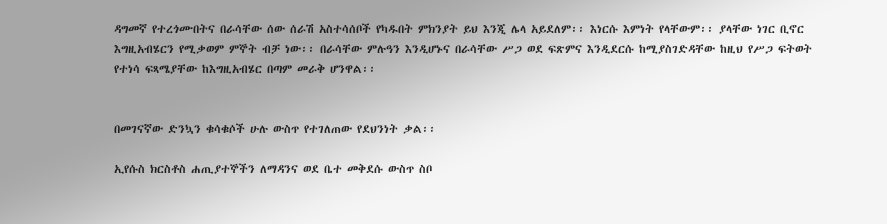ዳግመኛ የተረጎሙበትና በራሳቸው ሰው ሰራሽ አስተሳሰቦች የካዱበት ምክንያት ይህ እንጂ ሌላ አይደለም፡፡ እነርሱ እምነት የላቸውም፡፡ ያላቸው ነገር ቢኖር እግዚአብሄርን የሚቃወም ምኞት ብቻ ነው፡፡ በራሳቸው ምሉዓን እንዲሆኑና በራሳቸው ሥጋ ወደ ፍጽምና እንዲደርሱ ከሚያስገድዳቸው ከዚህ የሥጋ ፍትወት የተነሳ ፍጻሜያቸው ከእግዚአብሄር በጣም መራቅ ሆንዋል፡፡


በመገናኛው ድንኳን ቁሳቁሶች ሁሉ ውስጥ የተገለጠው የደህንነት ቃል፡፡

ኢየሱስ ክርስቶስ ሐጢያተኞችን ለማዳንና ወደ ቤተ መቅደሱ ውስጥ ስቦ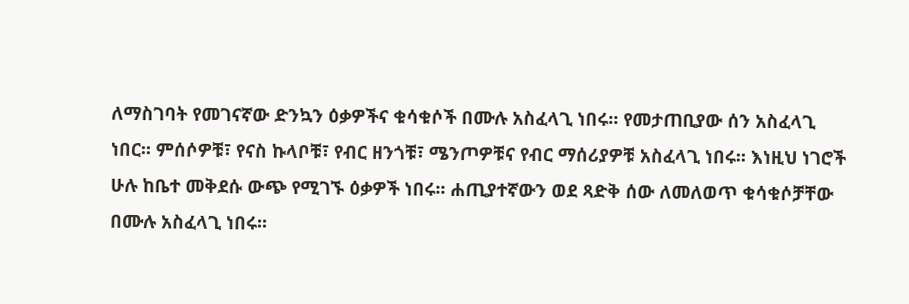ለማስገባት የመገናኛው ድንኳን ዕቃዎችና ቁሳቁሶች በሙሉ አስፈላጊ ነበሩ፡፡ የመታጠቢያው ሰን አስፈላጊ ነበር፡፡ ምሰሶዎቹ፣ የናስ ኩላቦቹ፣ የብር ዘንጎቹ፣ ሜንጦዎቹና የብር ማሰሪያዎቹ አስፈላጊ ነበሩ፡፡ እነዚህ ነገሮች ሁሉ ከቤተ መቅደሱ ውጭ የሚገኙ ዕቃዎች ነበሩ፡፡ ሐጢያተኛውን ወደ ጻድቅ ሰው ለመለወጥ ቁሳቁሶቻቸው በሙሉ አስፈላጊ ነበሩ፡፡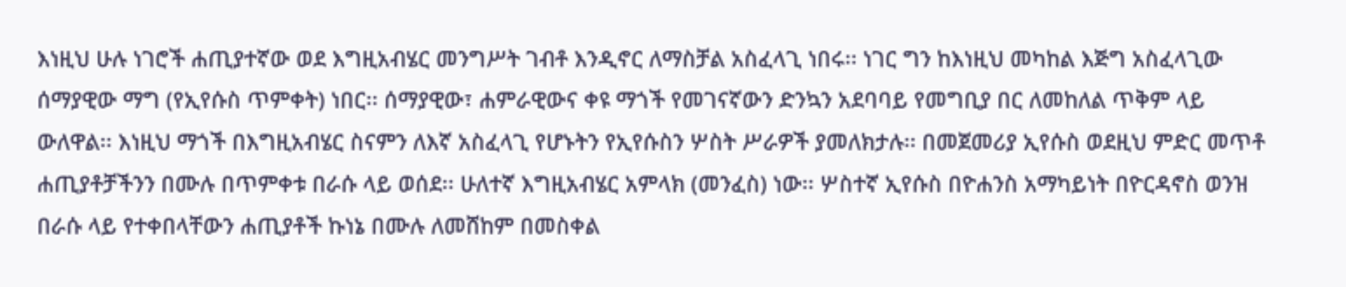እነዚህ ሁሉ ነገሮች ሐጢያተኛው ወደ እግዚአብሄር መንግሥት ገብቶ እንዲኖር ለማስቻል አስፈላጊ ነበሩ፡፡ ነገር ግን ከእነዚህ መካከል እጅግ አስፈላጊው ሰማያዊው ማግ (የኢየሱስ ጥምቀት) ነበር፡፡ ሰማያዊው፣ ሐምራዊውና ቀዩ ማጎች የመገናኛውን ድንኳን አደባባይ የመግቢያ በር ለመከለል ጥቅም ላይ ውለዋል፡፡ እነዚህ ማጎች በእግዚአብሄር ስናምን ለእኛ አስፈላጊ የሆኑትን የኢየሱስን ሦስት ሥራዎች ያመለክታሉ፡፡ በመጀመሪያ ኢየሱስ ወደዚህ ምድር መጥቶ ሐጢያቶቻችንን በሙሉ በጥምቀቱ በራሱ ላይ ወሰደ፡፡ ሁለተኛ እግዚአብሄር አምላክ (መንፈስ) ነው፡፡ ሦስተኛ ኢየሱስ በዮሐንስ አማካይነት በዮርዳኖስ ወንዝ በራሱ ላይ የተቀበላቸውን ሐጢያቶች ኩነኔ በሙሉ ለመሸከም በመስቀል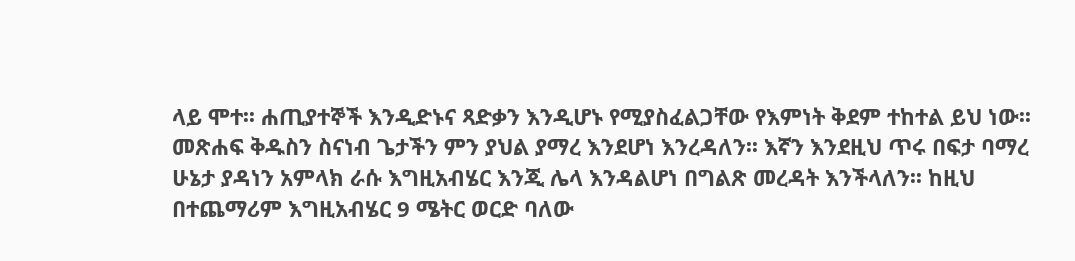ላይ ሞተ፡፡ ሐጢያተኞች እንዲድኑና ጻድቃን እንዲሆኑ የሚያስፈልጋቸው የእምነት ቅደም ተከተል ይህ ነው፡፡
መጽሐፍ ቅዱስን ስናነብ ጌታችን ምን ያህል ያማረ እንደሆነ እንረዳለን፡፡ እኛን እንደዚህ ጥሩ በፍታ ባማረ ሁኔታ ያዳነን አምላክ ራሱ እግዚአብሄር እንጂ ሌላ እንዳልሆነ በግልጽ መረዳት እንችላለን፡፡ ከዚህ በተጨማሪም እግዚአብሄር 9 ሜትር ወርድ ባለው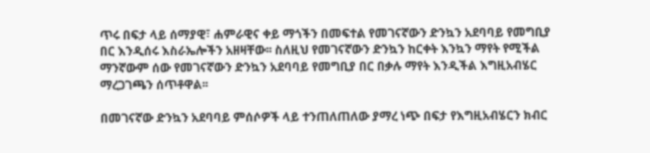ጥሩ በፍታ ላይ ሰማያዊ፣ ሐምራዊና ቀይ ማጎችን በመፍተል የመገናኛውን ድንኳን አደባባይ የመግቢያ በር እንዲሰሩ እስራኤሎችን አዘዛቸው፡፡ ስለዚህ የመገናኛውን ድንኳን ከርቀት እንኳን ማየት የሚችል ማንኛውም ሰው የመገናኛውን ድንኳን አደባባይ የመግቢያ በር በቃሉ ማየት እንዲችል እግዚአብሄር ማረጋገጫን ሰጥቶዋል፡፡

በመገናኛው ድንኳን አደባባይ ምሰሶዎች ላይ ተንጠለጠለው ያማረ ነጭ በፍታ የእግዚአብሄርን ክብር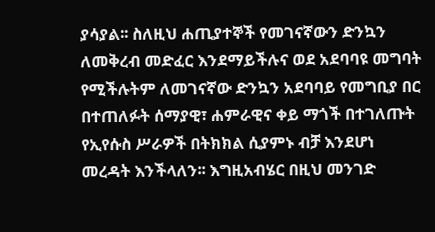ያሳያል፡፡ ስለዚህ ሐጢያተኞች የመገናኛውን ድንኳን ለመቅረብ መድፈር እንደማይችሉና ወደ አደባባዩ መግባት የሚችሉትም ለመገናኛው ድንኳን አደባባይ የመግቢያ በር በተጠለፉት ሰማያዊ፣ ሐምራዊና ቀይ ማጎች በተገለጡት የኢየሱስ ሥራዎች በትክክል ሲያምኑ ብቻ እንደሆነ መረዳት እንችላለን፡፡ እግዚአብሄር በዚህ መንገድ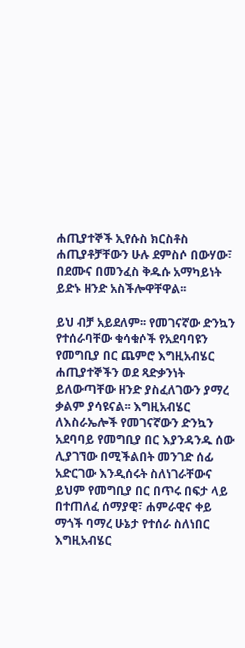ሐጢያተኞች ኢየሱስ ክርስቶስ ሐጢያቶቻቸውን ሁሉ ደምስሶ በውሃው፣ በደሙና በመንፈስ ቅዱሱ አማካይነት ይድኑ ዘንድ አስችሎዋቸዋል፡፡

ይህ ብቻ አይደለም፡፡ የመገናኛው ድንኳን የተሰራባቸው ቁሳቁሶች የአደባባዩን የመግቢያ በር ጨምሮ እግዚአብሄር ሐጢያተኞችን ወደ ጻድቃንነት ይለውጣቸው ዘንድ ያስፈለገውን ያማረ ቃልም ያሳዩናል፡፡ እግዚአብሄር ለእስራኤሎች የመገናኛውን ድንኳን አደባባይ የመግቢያ በር እያንዳንዱ ሰው ሊያገኘው በሚችልበት መንገድ ሰፊ አድርገው እንዲሰሩት ስለነገራቸውና ይህም የመግቢያ በር በጥሩ በፍታ ላይ በተጠለፈ ሰማያዊ፣ ሐምራዊና ቀይ ማጎች ባማረ ሁኔታ የተሰራ ስለነበር እግዚአብሄር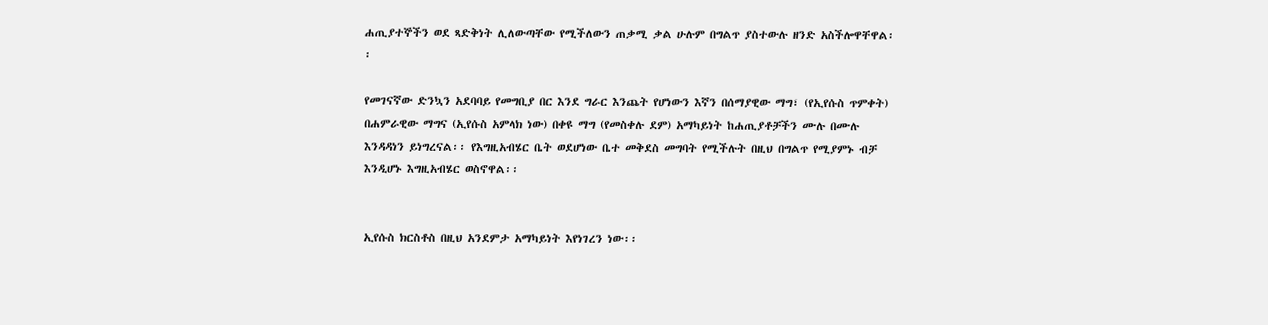ሐጢያተኞችን ወደ ጻድቅነት ሊለውጣቸው የሚችለውን ጠቃሚ ቃል ሁሉም በግልጥ ያስተውሉ ዘንድ አስችሎዋቸዋል፡፡

የመገናኛው ድንኳን አደባባይ የመግቢያ በር እንደ ግራር እንጨት የሆነውን እኛን በሰማያዊው ማግ፣ (የኢየሱስ ጥምቀት) በሐምራዊው ማግና (ኢየሱስ አምላክ ነው) በቀዩ ማግ (የመስቀሉ ደም) አማካይነት ከሐጢያቶቻችን ሙሉ በሙሉ እንዳዳነን ይነግረናል፡፡ የእግዚአብሄር ቤት ወደሆነው ቤተ መቅደስ መግባት የሚችሉት በዚህ በግልጥ የሚያምኑ ብቻ እንዲሆኑ እግዚአብሄር ወስኖዋል፡፡


ኢየሱስ ክርስቶስ በዚህ አንደምታ አማካይነት እየነገረን ነው፡፡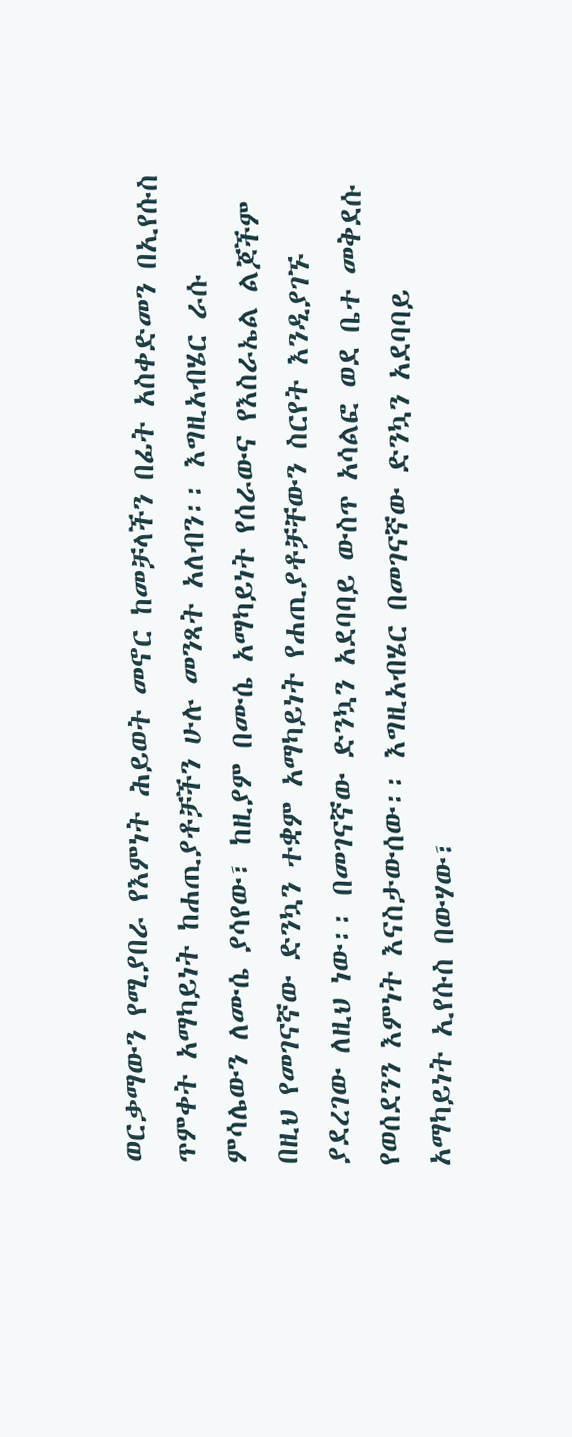ወርቃማውን የሚያበራ የእምነት ሕይወት መኖር ከመቻላችን በፊት አስቀድመን በኢየሱስ ጥምቀት አማካይነት ከሐጢያቶቻችን ሁሉ መንጻት አለብን፡፡ እግዚአብሄር ራሱ ምሳሌውን ለሙሴ ያሳየው፣ ከዚያም በሙሴ አማካይነት የሰራውና የእስራኤል ልጆችም በዚህ የመገናኛው ድንኳን ተቋም አማካይነት የሐጢያቶቻቸውን ስርየት እንዲያገኙ ያደረገው ለዚህ ነው፡፡ በመገናኛው ድንኳን አደባባይ ውስጥ አሳልፎ ወደ ቤተ መቅደሱ የወሰደንን እምነት እናስታውሰው፡፡ እግዚአብሄር በመገናኛው ድንኳን አደባባይ አማካይነት ኢየሱስ በውሃው፣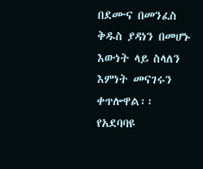በደሙና በመንፈስ ቅዱስ ያዳነን በመሆኑ እውነት ላይ ስላለን እምነት መናገሩን ቀጥሎዋል፡፡ የአደባባዩ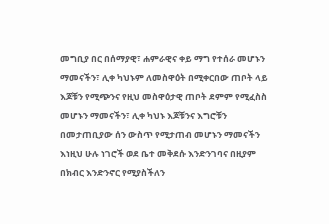መግቢያ በር በሰማያዊ፣ ሐምራዊና ቀይ ማግ የተሰራ መሆኑን ማመናችን፣ ሊቀ ካህኑም ለመስዋዕት በሚቀርበው ጠቦት ላይ እጆቹን የሚጭንና የዚህ መስዋዕታዊ ጠቦት ደምም የሚፈስስ መሆኑን ማመናችን፣ ሊቀ ካህኑ እጆቹንና እግሮቹን በመታጠቢያው ሰን ውስጥ የሚታጠብ መሆኑን ማመናችን እነዚህ ሁሉ ነገሮች ወደ ቤተ መቅደሱ እንድንገባና በዚያም በክብር እንድንኖር የሚያስችለን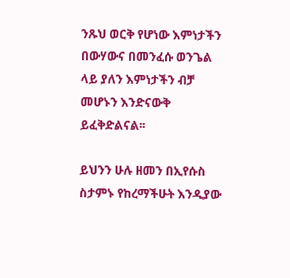ንጹህ ወርቅ የሆነው እምነታችን በውሃውና በመንፈሱ ወንጌል ላይ ያለን እምነታችን ብቻ መሆኑን እንድናውቅ ይፈቅድልናል፡፡

ይህንን ሁሉ ዘመን በኢየሱስ ስታምኑ የከረማችሁት እንዲያው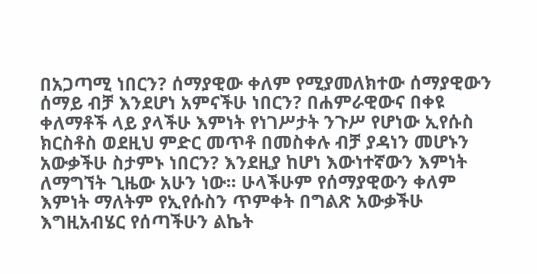በአጋጣሚ ነበርን? ሰማያዊው ቀለም የሚያመለክተው ሰማያዊውን ሰማይ ብቻ እንደሆነ አምናችሁ ነበርን? በሐምራዊውና በቀዩ ቀለማቶች ላይ ያላችሁ እምነት የነገሥታት ንጉሥ የሆነው ኢየሱስ ክርስቶስ ወደዚህ ምድር መጥቶ በመስቀሉ ብቻ ያዳነን መሆኑን አውቃችሁ ስታምኑ ነበርን? እንደዚያ ከሆነ እውነተኛውን እምነት ለማግኘት ጊዜው አሁን ነው፡፡ ሁላችሁም የሰማያዊውን ቀለም እምነት ማለትም የኢየሱስን ጥምቀት በግልጽ አውቃችሁ እግዚአብሄር የሰጣችሁን ልኬት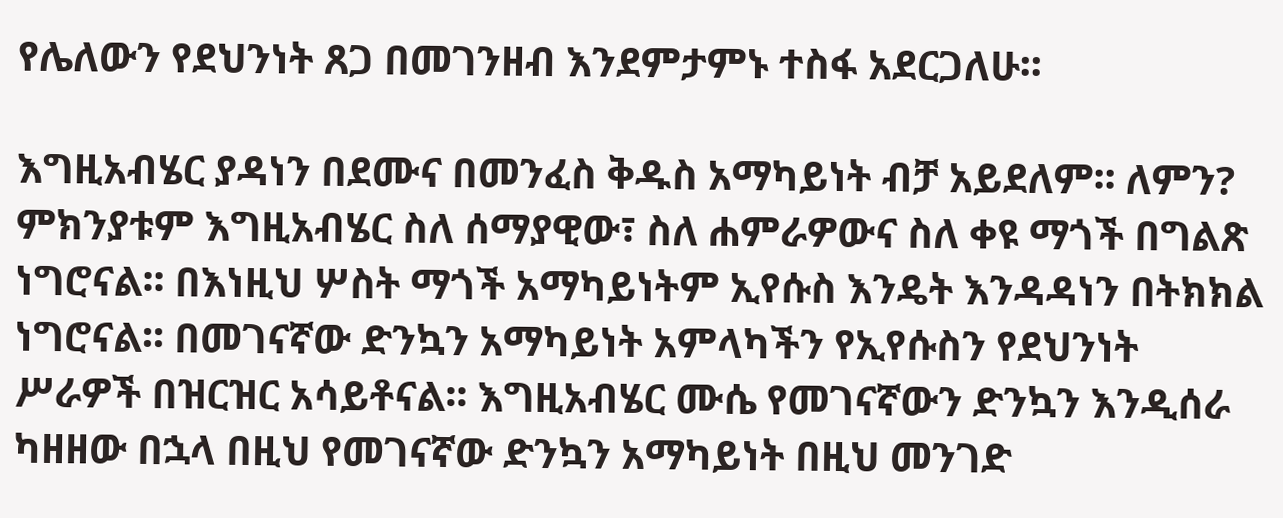የሌለውን የደህንነት ጸጋ በመገንዘብ እንደምታምኑ ተስፋ አደርጋለሁ፡፡

እግዚአብሄር ያዳነን በደሙና በመንፈስ ቅዱስ አማካይነት ብቻ አይደለም፡፡ ለምን? ምክንያቱም እግዚአብሄር ስለ ሰማያዊው፣ ስለ ሐምራዎውና ስለ ቀዩ ማጎች በግልጽ ነግሮናል፡፡ በእነዚህ ሦስት ማጎች አማካይነትም ኢየሱስ እንዴት እንዳዳነን በትክክል ነግሮናል፡፡ በመገናኛው ድንኳን አማካይነት አምላካችን የኢየሱስን የደህንነት ሥራዎች በዝርዝር አሳይቶናል፡፡ እግዚአብሄር ሙሴ የመገናኛውን ድንኳን እንዲሰራ ካዘዘው በኋላ በዚህ የመገናኛው ድንኳን አማካይነት በዚህ መንገድ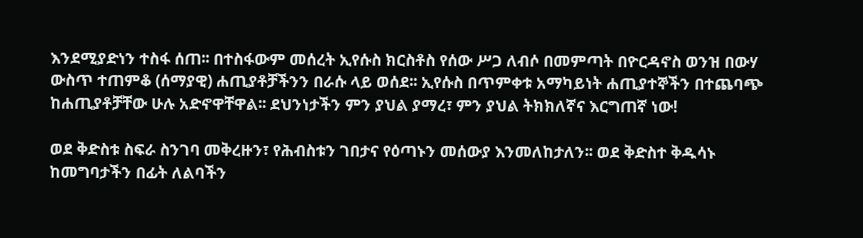እንደሚያድነን ተስፋ ሰጠ፡፡ በተስፋውም መሰረት ኢየሱስ ክርስቶስ የሰው ሥጋ ለብሶ በመምጣት በዮርዳኖስ ወንዝ በውሃ ውስጥ ተጠምቆ (ሰማያዊ) ሐጢያቶቻችንን በራሱ ላይ ወሰደ፡፡ ኢየሱስ በጥምቀቱ አማካይነት ሐጢያተኞችን በተጨባጭ ከሐጢያቶቻቸው ሁሉ አድኖዋቸዋል፡፡ ደህንነታችን ምን ያህል ያማረ፣ ምን ያህል ትክክለኛና እርግጠኛ ነው!

ወደ ቅድስቱ ስፍራ ስንገባ መቅረዙን፣ የሕብስቱን ገበታና የዕጣኑን መሰውያ እንመለከታለን፡፡ ወደ ቅድስተ ቅዱሳኑ ከመግባታችን በፊት ለልባችን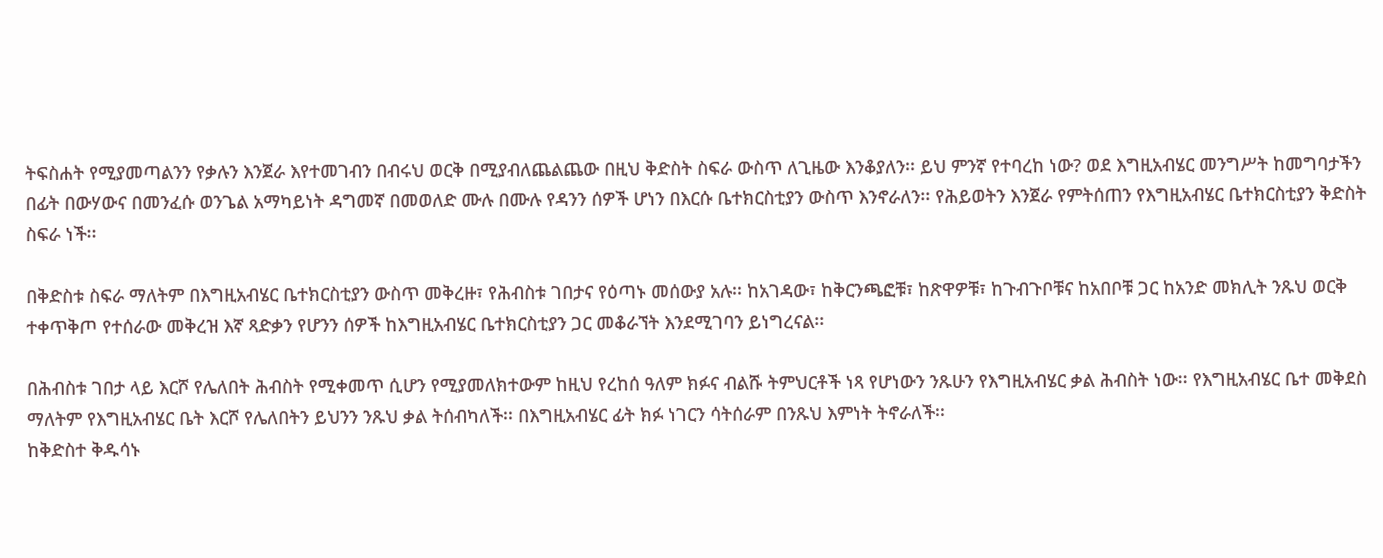ትፍስሐት የሚያመጣልንን የቃሉን እንጀራ እየተመገብን በብሩህ ወርቅ በሚያብለጨልጨው በዚህ ቅድስት ስፍራ ውስጥ ለጊዜው እንቆያለን፡፡ ይህ ምንኛ የተባረከ ነው? ወደ እግዚአብሄር መንግሥት ከመግባታችን በፊት በውሃውና በመንፈሱ ወንጌል አማካይነት ዳግመኛ በመወለድ ሙሉ በሙሉ የዳንን ሰዎች ሆነን በእርሱ ቤተክርስቲያን ውስጥ እንኖራለን፡፡ የሕይወትን እንጀራ የምትሰጠን የእግዚአብሄር ቤተክርስቲያን ቅድስት ስፍራ ነች፡፡

በቅድስቱ ስፍራ ማለትም በእግዚአብሄር ቤተክርስቲያን ውስጥ መቅረዙ፣ የሕብስቱ ገበታና የዕጣኑ መሰውያ አሉ፡፡ ከአገዳው፣ ከቅርንጫፎቹ፣ ከጽዋዎቹ፣ ከጉብጉቦቹና ከአበቦቹ ጋር ከአንድ መክሊት ንጹህ ወርቅ ተቀጥቅጦ የተሰራው መቅረዝ እኛ ጻድቃን የሆንን ሰዎች ከእግዚአብሄር ቤተክርስቲያን ጋር መቆራኘት እንደሚገባን ይነግረናል፡፡

በሕብስቱ ገበታ ላይ እርሾ የሌለበት ሕብስት የሚቀመጥ ሲሆን የሚያመለክተውም ከዚህ የረከሰ ዓለም ክፉና ብልሹ ትምህርቶች ነጻ የሆነውን ንጹሁን የእግዚአብሄር ቃል ሕብስት ነው፡፡ የእግዚአብሄር ቤተ መቅደስ ማለትም የእግዚአብሄር ቤት እርሾ የሌለበትን ይህንን ንጹህ ቃል ትሰብካለች፡፡ በእግዚአብሄር ፊት ክፉ ነገርን ሳትሰራም በንጹህ እምነት ትኖራለች፡፡
ከቅድስተ ቅዱሳኑ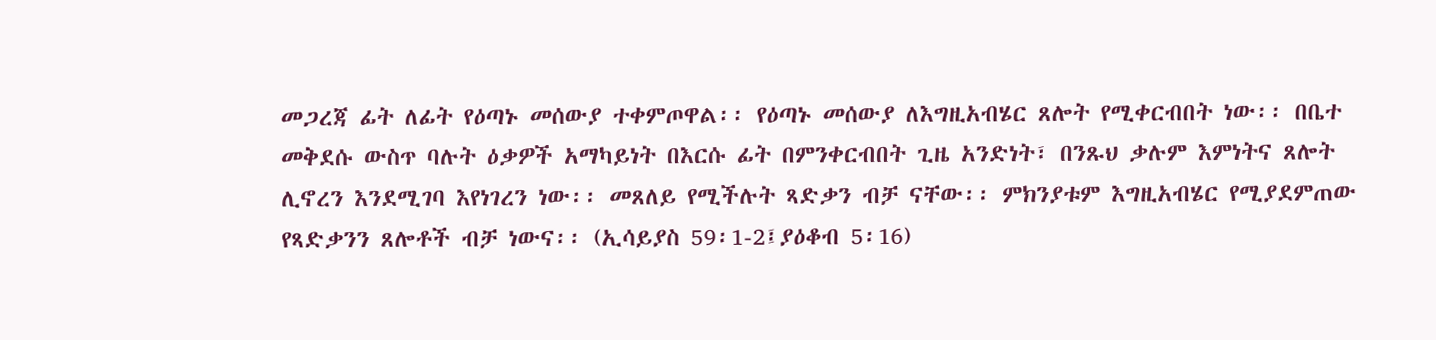መጋረጃ ፊት ለፊት የዕጣኑ መሰውያ ተቀምጦዋል፡፡ የዕጣኑ መሰውያ ለእግዚአብሄር ጸሎት የሚቀርብበት ነው፡፡ በቤተ መቅደሱ ውስጥ ባሉት ዕቃዎች አማካይነት በእርሱ ፊት በምንቀርብበት ጊዜ አንድነት፣ በንጹህ ቃሉም እምነትና ጸሎት ሊኖረን እንደሚገባ እየነገረን ነው፡፡ መጸለይ የሚችሉት ጻድቃን ብቻ ናቸው፡፡ ምክንያቱም እግዚአብሄር የሚያደምጠው የጻድቃንን ጸሎቶች ብቻ ነውና፡፡ (ኢሳይያስ 59፡1-2፤ያዕቆብ 5፡16)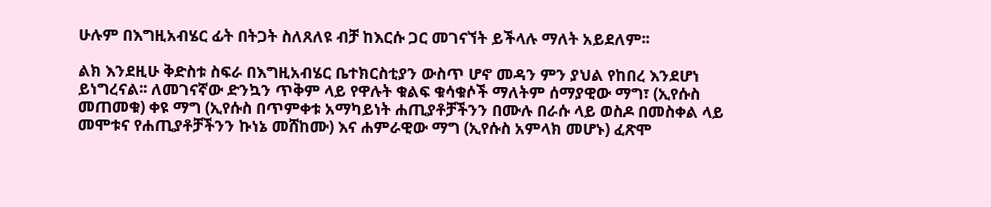ሁሉም በእግዚአብሄር ፊት በትጋት ስለጸለዩ ብቻ ከእርሱ ጋር መገናኘት ይችላሉ ማለት አይደለም፡፡

ልክ እንደዚሁ ቅድስቱ ስፍራ በእግዚአብሄር ቤተክርስቲያን ውስጥ ሆኖ መዳን ምን ያህል የከበረ እንደሆነ ይነግረናል፡፡ ለመገናኛው ድንኳን ጥቅም ላይ የዋሉት ቁልፍ ቁሳቁሶች ማለትም ሰማያዊው ማግ፣ (ኢየሱስ መጠመቁ) ቀዩ ማግ (ኢየሱስ በጥምቀቱ አማካይነት ሐጢያቶቻችንን በሙሉ በራሱ ላይ ወስዶ በመስቀል ላይ መሞቱና የሐጢያቶቻችንን ኩነኔ መሸከሙ) እና ሐምራዊው ማግ (ኢየሱስ አምላክ መሆኑ) ፈጽሞ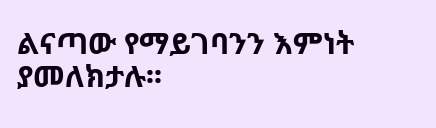ልናጣው የማይገባንን እምነት ያመለክታሉ፡፡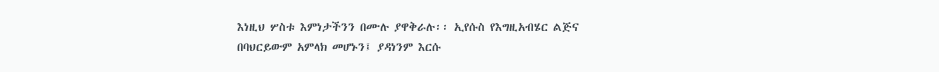እነዚህ ሦስቱ እምነታችንን በሙሉ ያዋቅራሉ፡፡ ኢየሱስ የእግዚአብሄር ልጅና በባህርይውም አምላክ መሆኑን፤ ያዳነንም እርሱ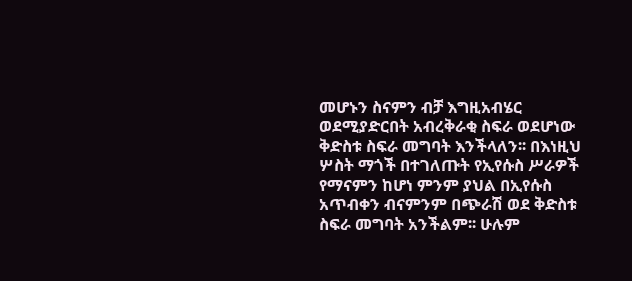መሆኑን ስናምን ብቻ እግዚአብሄር ወደሚያድርበት አብረቅራቂ ስፍራ ወደሆነው ቅድስቱ ስፍራ መግባት እንችላለን፡፡ በእነዚህ ሦስት ማጎች በተገለጡት የኢየሱስ ሥራዎች የማናምን ከሆነ ምንም ያህል በኢየሱስ አጥብቀን ብናምንም በጭራሽ ወደ ቅድስቱ ስፍራ መግባት አንችልም፡፡ ሁሉም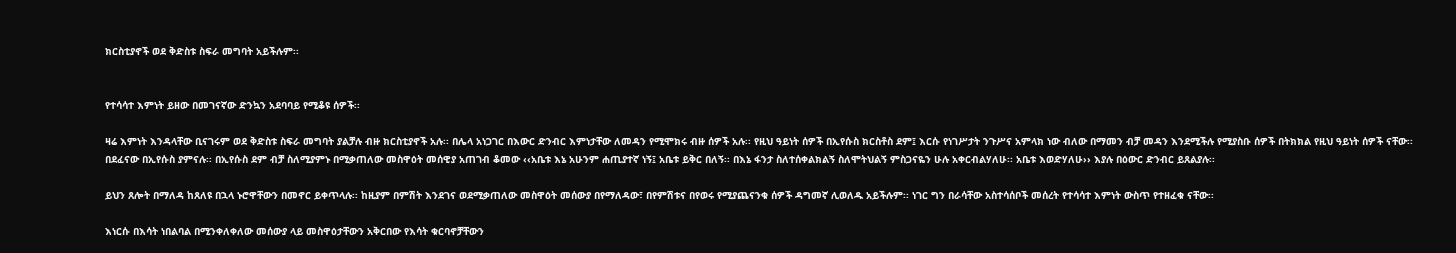ክርስቲያኖች ወደ ቅድስቱ ስፍራ መግባት አይችሉም፡፡


የተሳሳተ እምነት ይዘው በመገናኛው ድንኳን አደባባይ የሚቆዩ ሰዎች፡፡

ዛሬ እምነት እንዳላቸው ቢናገሩም ወደ ቅድስቱ ስፍራ መግባት ያልቻሉ ብዙ ክርስቲያኖች አሉ፡፡ በሌላ አነጋገር በእውር ድንብር እምነታቸው ለመዳን የሚሞክሩ ብዙ ሰዎች አሉ፡፡ የዚህ ዓይነት ሰዎች በኢየሱስ ክርስቶስ ደም፤ እርሱ የነገሥታት ንጉሥና አምላክ ነው ብለው በማመን ብቻ መዳን እንደሚችሉ የሚያስቡ ሰዎች በትክክል የዚህ ዓይነት ሰዎች ናቸው፡፡ በደፈናው በኢየሱስ ያምናሉ፡፡ በኢየሱስ ደም ብቻ ስለሚያምኑ በሚቃጠለው መስዋዕት መሰዊያ አጠገብ ቆመው ‹‹አቤቱ እኔ አሁንም ሐጢያተኛ ነኝ፤ አቤቱ ይቅር በለኝ፡፡ በእኔ ፋንታ ስለተሰቀልክልኝ ስለሞትህልኝ ምስጋናዬን ሁሉ አቀርብልሃለሁ፡፡ አቤቱ እወድሃለሁ›› እያሉ በዕውር ድንብር ይጸልያሉ፡፡

ይህን ጸሎት በማለዳ ከጸለዩ በኋላ ኑሮዋቸውን በመኖር ይቀጥላሉ፡፡ ከዚያም በምሽት እንደገና ወደሚቃጠለው መስዋዕት መሰውያ በየማለዳው፣ በየምሽቱና በየወሩ የሚያጨናንቁ ሰዎች ዳግመኛ ሊወለዱ አይችሉም፡፡ ነገር ግን በራሳቸው አስተሳሰቦች መሰረት የተሳሳተ እምነት ውስጥ የተዘፈቁ ናቸው፡፡

እነርሱ በእሳት ነበልባል በሚንቀለቀለው መሰውያ ላይ መስዋዕታቸውን አቅርበው የእሳት ቁርባኖቻቸውን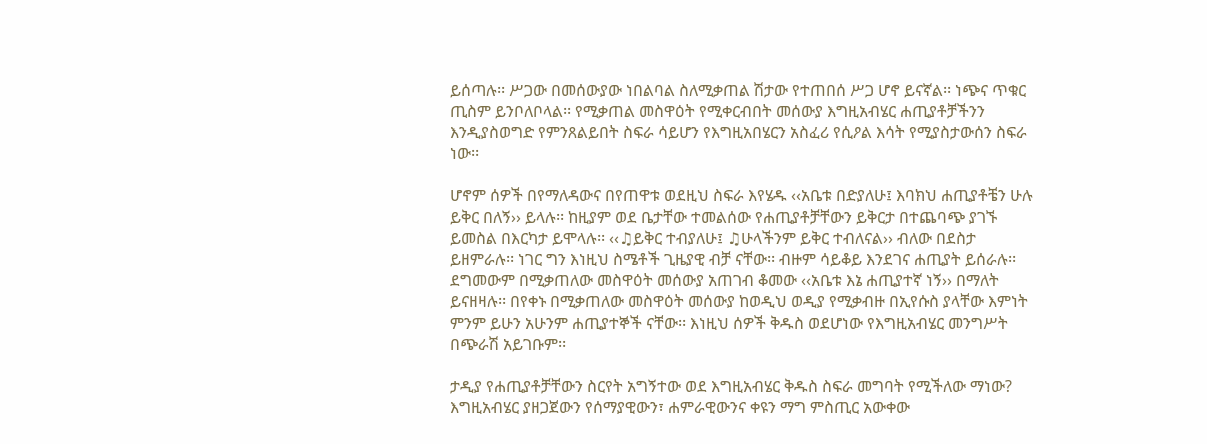ይሰጣሉ፡፡ ሥጋው በመሰውያው ነበልባል ስለሚቃጠል ሽታው የተጠበሰ ሥጋ ሆኖ ይናኛል፡፡ ነጭና ጥቁር ጢስም ይንቦለቦላል፡፡ የሚቃጠል መስዋዕት የሚቀርብበት መሰውያ እግዚአብሄር ሐጢያቶቻችንን እንዲያስወግድ የምንጸልይበት ስፍራ ሳይሆን የእግዚአበሄርን አስፈሪ የሲዖል እሳት የሚያስታውሰን ስፍራ ነው፡፡

ሆኖም ሰዎች በየማለዳውና በየጠዋቱ ወደዚህ ስፍራ እየሄዱ ‹‹አቤቱ በድያለሁ፤ እባክህ ሐጢያቶቼን ሁሉ ይቅር በለኝ›› ይላሉ፡፡ ከዚያም ወደ ቤታቸው ተመልሰው የሐጢያቶቻቸውን ይቅርታ በተጨባጭ ያገኙ ይመስል በእርካታ ይሞላሉ፡፡ ‹‹♫ይቅር ተብያለሁ፤ ♫ሁላችንም ይቅር ተብለናል›› ብለው በደስታ ይዘምራሉ፡፡ ነገር ግን እነዚህ ስሜቶች ጊዜያዊ ብቻ ናቸው፡፡ ብዙም ሳይቆይ እንደገና ሐጢያት ይሰራሉ፡፡ ደግመውም በሚቃጠለው መስዋዕት መሰውያ አጠገብ ቆመው ‹‹አቤቱ እኔ ሐጢያተኛ ነኝ›› በማለት ይናዘዛሉ፡፡ በየቀኑ በሚቃጠለው መስዋዕት መሰውያ ከወዲህ ወዲያ የሚቃብዙ በኢየሱስ ያላቸው እምነት ምንም ይሁን አሁንም ሐጢያተኞች ናቸው፡፡ እነዚህ ሰዎች ቅዱስ ወደሆነው የእግዚአብሄር መንግሥት በጭራሽ አይገቡም፡፡

ታዲያ የሐጢያቶቻቸውን ስርየት አግኝተው ወደ እግዚአብሄር ቅዱስ ስፍራ መግባት የሚችለው ማነው? እግዚአብሄር ያዘጋጀውን የሰማያዊውን፣ ሐምራዊውንና ቀዩን ማግ ምስጢር አውቀው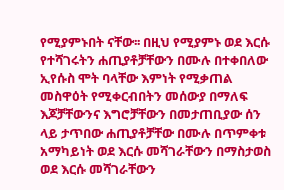የሚያምኑበት ናቸው፡፡ በዚህ የሚያምኑ ወደ እርሱ የተሻገሩትን ሐጢያቶቻቸውን በሙሉ በተቀበለው ኢየሱስ ሞት ባላቸው እምነት የሚቃጠል መስዋዕት የሚቀርብበትን መሰውያ በማለፍ እጆቻቸውንና እግሮቻቸውን በመታጠቢያው ሰን ላይ ታጥበው ሐጢያቶቻቸው በሙሉ በጥምቀቱ አማካይነት ወደ እርሱ መሻገራቸውን በማስታወስ ወደ እርሱ መሻገራቸውን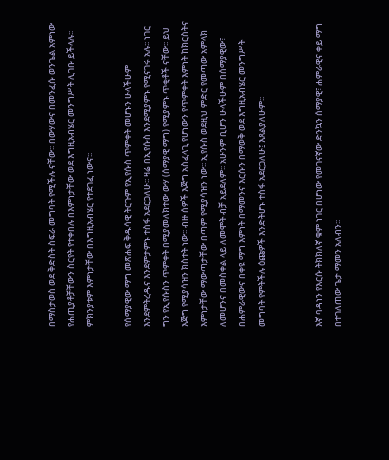በማስታወስ ወደ ቅድስት ስፍራ መግባት የሚችሉ ናቸው፡፡ በውሃውና በመንፈሱ ወንጌል አምነው የሐጢያቶቻቸውን ስርየት የተቀበሉ በእምነታቸው ወደ እግዚአብሄር መንግሥት ሊገቡ ይችላሉ፡፡ ምክንያቱም እምነታቸው በእግዚአብሄር የተደገፈ ነውና፡፡

የሰማያዊው ማግ መጽሐፍ ቅዱሳዊ ትርጉም የኢየሱስ ጥምቀት መሆኑን ሁላችሁም እንደምትረዱና እንደምታምኑ ተስፋ አደርጋለሁ፡፡ ዛሬ በኢየሱስ እንደሚያምኑ የሚናገሩ አሉ፡፡ ነገር ግን የኢየሱስን ጥምቀት በሚያመለክተው ውሃ (ሰማያዊ ማግ) የሚያምኑ ጥቂቶች ናቸው፡፡ ይህ እጅግ የሚያሳዝን ክስተት ነው፡፡ ብዙ ሰዎች እጅግ አስፈላጊ የሆነውን የጥምቀት እምነት ከክርስትና እምነታቸው ማውጣታቸው በጣም የሚያሳዝን ነው፡፡ ኢየሱስ ወደዚህ ምድር የመጣው አምላክ ለመሆንና በመስቀል ላይ ለመሞት ብቻ አይደለም፡፡ አሁንም ቢሆን ሁላችሁም በሰማያዊው፣ በሐምራዊውና በቀዩ ማግ እምነት በማመንና እርሱን በማወቅ ወደ እግዚአብሄር መንግሥት መግባት የምትችሉ ዕጩዎች እንድትሆኑ ተስፋ አደርጋለሁ፤ እጸልያለሁም፡፡


እኛ ባዳነን የእርሱ ትክክለኛ ቁም ነገር በሆነው የመገናኛው ድንኳን ሰማያዊ፣ ሐምራዊና ቀይ ማግ በተገለጠው ጌታ ማመን አለብን፡፡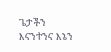ጌታችን እናንተንና እኔን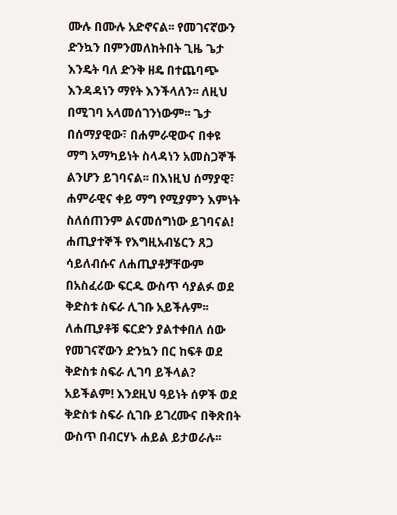ሙሉ በሙሉ አድኖናል፡፡ የመገናኛውን ድንኳን በምንመለከትበት ጊዜ ጌታ እንዴት ባለ ድንቅ ዘዴ በተጨባጭ እንዳዳነን ማየት እንችላለን፡፡ ለዚህ በሚገባ አላመሰገንነውም፡፡ ጌታ በሰማያዊው፣ በሐምራዊውና በቀዩ ማግ አማካይነት ስላዳነን አመስጋኞች ልንሆን ይገባናል፡፡ በእነዚህ ሰማያዊ፣ ሐምራዊና ቀይ ማግ የሚያምን እምነት ስለሰጠንም ልናመሰግነው ይገባናል!
ሐጢያተኞች የእግዚአብሄርን ጸጋ ሳይለብሱና ለሐጢያቶቻቸውም በአስፈሪው ፍርዱ ውስጥ ሳያልፉ ወደ ቅድስቱ ስፍራ ሊገቡ አይችሉም፡፡ ለሐጢያቶቹ ፍርድን ያልተቀበለ ሰው የመገናኛውን ድንኳን በር ከፍቶ ወደ ቅድስቱ ስፍራ ሊገባ ይችላል? አይችልም! እንደዚህ ዓይነት ሰዎች ወደ ቅድስቱ ስፍራ ሲገቡ ይገረሙና በቅጽበት ውስጥ በብርሃኑ ሐይል ይታወራሉ፡፡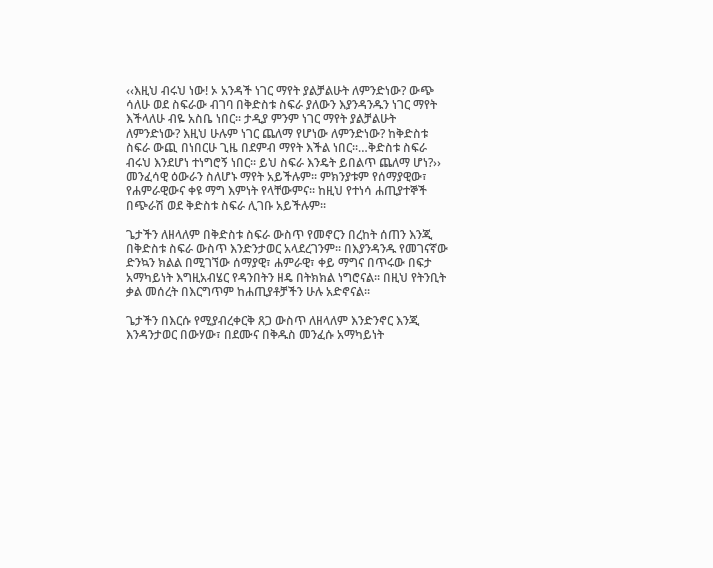‹‹እዚህ ብሩህ ነው! ኦ አንዳች ነገር ማየት ያልቻልሁት ለምንድነው? ውጭ ሳለሁ ወደ ስፍራው ብገባ በቅድስቱ ስፍራ ያለውን እያንዳንዱን ነገር ማየት እችላለሁ ብዬ አስቤ ነበር፡፡ ታዲያ ምንም ነገር ማየት ያልቻልሁት ለምንድነው? እዚህ ሁሉም ነገር ጨለማ የሆነው ለምንድነው? ከቅድስቱ ስፍራ ውጪ በነበርሁ ጊዜ በደምብ ማየት እችል ነበር፡፡…ቅድስቱ ስፍራ ብሩህ እንደሆነ ተነግሮኝ ነበር፡፡ ይህ ስፍራ እንዴት ይበልጥ ጨለማ ሆነ?›› መንፈሳዊ ዕውራን ስለሆኑ ማየት አይችሉም፡፡ ምክንያቱም የሰማያዊው፣ የሐምራዊውና ቀዩ ማግ እምነት የላቸውምና፡፡ ከዚህ የተነሳ ሐጢያተኞች በጭራሽ ወደ ቅድስቱ ስፍራ ሊገቡ አይችሉም፡፡

ጌታችን ለዘላለም በቅድስቱ ስፍራ ውስጥ የመኖርን በረከት ሰጠን እንጂ በቅድስቱ ስፍራ ውስጥ እንድንታወር አላደረገንም፡፡ በእያንዳንዱ የመገናኛው ድንኳን ክልል በሚገኘው ሰማያዊ፣ ሐምራዊ፣ ቀይ ማግና በጥሩው በፍታ አማካይነት እግዚአብሄር የዳንበትን ዘዴ በትክክል ነግሮናል፡፡ በዚህ የትንቢት ቃል መሰረት በእርግጥም ከሐጢያቶቻችን ሁሉ አድኖናል፡፡

ጌታችን በእርሱ የሚያብረቀርቅ ጸጋ ውስጥ ለዘላለም እንድንኖር እንጂ እንዳንታወር በውሃው፣ በደሙና በቅዱስ መንፈሱ አማካይነት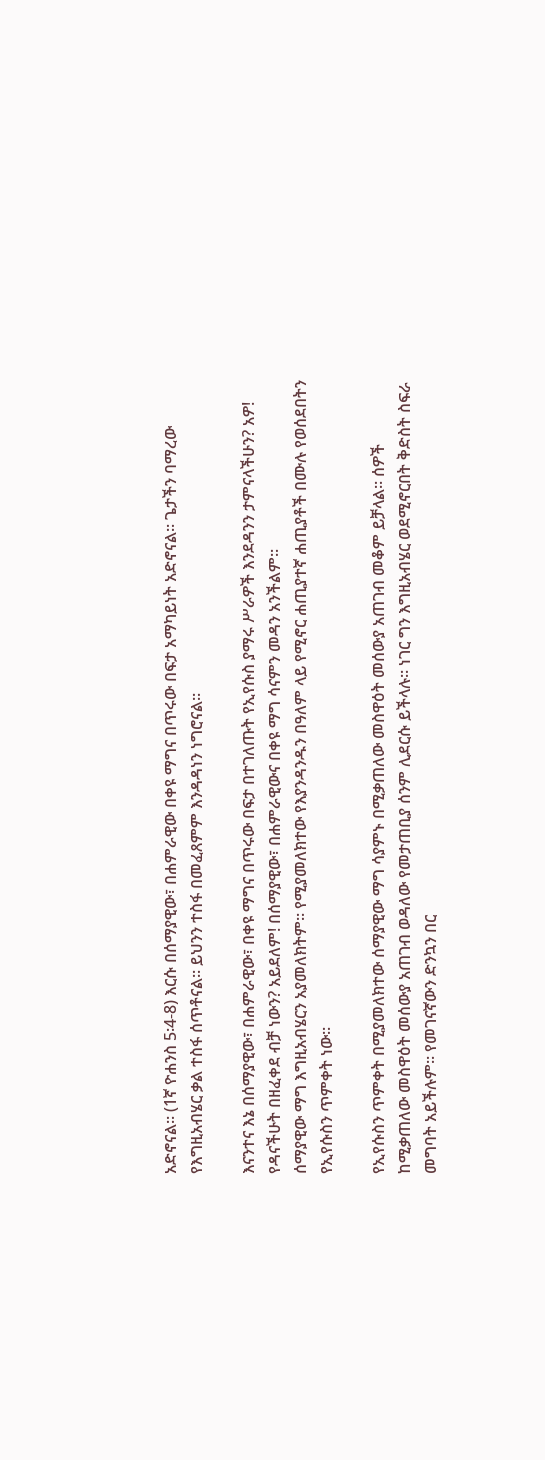አድኖናል፡፡ (1ኛ ዮሐንስ 5፡4-8) እርሱ በሰማያዊው፣ በሐምራዊው በቀዩ ማግና በጥሩው በፍታ አማካይነት አድኖናል፡፡ ጌታችን ባማረው የእግዚአብሄር ቃል ተስፋ ሰጥቶናል፡፡ ይህንን ተስፋ በመፈጸምም እንዳዳነን ነግሮናል፡፡

እናንተና እኔ በሰማያዊው፣ በሐምራዊው፣ በቀዩ ማግና በጥሩው በፍታ በተገለጡት የኢየሱስ ያማሩ ሥራዎች እንደዳንን ታምናላችሁን? አዎ! የዳናችሁት በዘፈቀደ ብቻ ነውን? አይደለም! በሰማያዊው፣ በሐምራዊውና በቀዩ ማግ ሳናምን መዳን አንችልም፡፡
ሰማያዊው ማግ እግዚአብሄርን አያመለክትም፡፡ የሚያመለክተው የእያንዳንዱን በዓለም ላይ የሚኖር ሐጢያተኛ ሐጢያቶች በሙሉ የወሰደበትን የኢየሱስን ጥምቀት ነው፡፡

የኢየሱስን ጥምቀት በሚያመለክተው ሰማያዊው ማግ ሳያምኑ በሚቃጠለው መስዋዕት መሰውያ አጠገብ መቆም ይቻላል፡፡ ሰዎች ከሚቃጠለው መስዋዕት መሰውያ አጠገብ ወዳለው የመታጠቢያ ሰንም ሊደርሱ ይችላሉ፡፡ ነገር ግን እግዚአብሄር ወደሚኖርበት ቅድስት ስፍራ መግባት አይችሉም፡፡ የመገናኛውን ድንኳን በር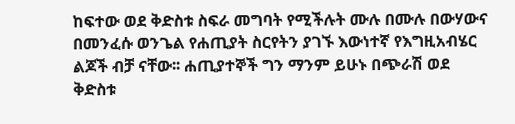ከፍተው ወደ ቅድስቱ ስፍራ መግባት የሚችሉት ሙሉ በሙሉ በውሃውና በመንፈሱ ወንጌል የሐጢያት ስርየትን ያገኙ እውነተኛ የእግዚአብሄር ልጆች ብቻ ናቸው፡፡ ሐጢያተኞች ግን ማንም ይሁኑ በጭራሽ ወደ ቅድስቱ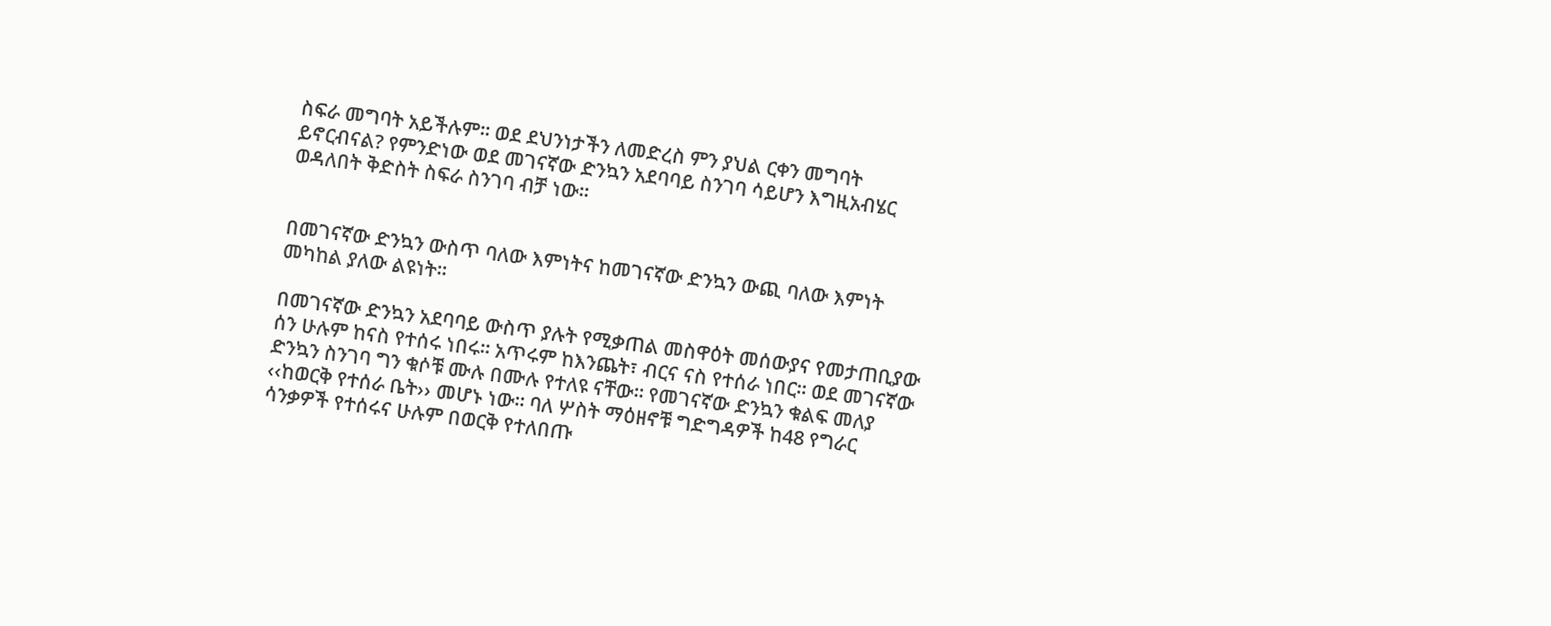ስፍራ መግባት አይችሉም፡፡ ወደ ደህንነታችን ለመድረስ ምን ያህል ርቀን መግባት ይኖርብናል? የምንድነው ወደ መገናኛው ድንኳን አደባባይ ስንገባ ሳይሆን እግዚአብሄር ወዳለበት ቅድስት ስፍራ ስንገባ ብቻ ነው፡፡


በመገናኛው ድንኳን ውስጥ ባለው እምነትና ከመገናኛው ድንኳን ውጪ ባለው እምነት መካከል ያለው ልዩነት፡፡

በመገናኛው ድንኳን አደባባይ ውስጥ ያሉት የሚቃጠል መስዋዕት መሰውያና የመታጠቢያው ሰን ሁሉም ከናስ የተሰሩ ነበሩ፡፡ አጥሩም ከእንጨት፣ ብርና ናስ የተሰራ ነበር፡፡ ወደ መገናኛው ድንኳን ስንገባ ግን ቁሶቹ ሙሉ በሙሉ የተለዩ ናቸው፡፡ የመገናኛው ድንኳን ቁልፍ መለያ ‹‹ከወርቅ የተሰራ ቤት›› መሆኑ ነው፡፡ ባለ ሦስት ማዕዘኖቹ ግድግዳዎች ከ48 የግራር ሳንቃዎች የተሰሩና ሁሉም በወርቅ የተለበጡ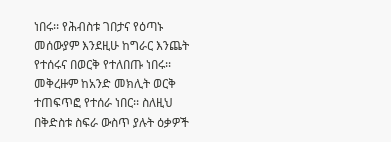ነበሩ፡፡ የሕብስቱ ገበታና የዕጣኑ መሰውያም እንደዚሁ ከግራር እንጨት የተሰሩና በወርቅ የተለበጡ ነበሩ፡፡ መቅረዙም ከአንድ መክሊት ወርቅ ተጠፍጥፎ የተሰራ ነበር፡፡ ስለዚህ በቅድስቱ ስፍራ ውስጥ ያሉት ዕቃዎች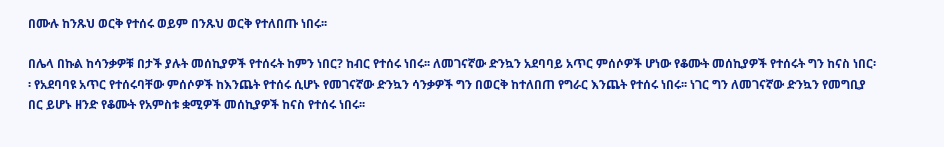በሙሉ ከንጹህ ወርቅ የተሰሩ ወይም በንጹህ ወርቅ የተለበጡ ነበሩ፡፡

በሌላ በኩል ከሳንቃዎቹ በታች ያሉት መሰኪያዎች የተሰሩት ከምን ነበር? ከብር የተሰሩ ነበሩ፡፡ ለመገናኛው ድንኳን አደባባይ አጥር ምሰሶዎች ሆነው የቆሙት መሰኪያዎች የተሰሩት ግን ከናስ ነበር፡፡ የአደባባዩ አጥር የተሰሩባቸው ምሰሶዎች ከእንጨት የተሰሩ ሲሆኑ የመገናኛው ድንኳን ሳንቃዎች ግን በወርቅ ከተለበጠ የግራር እንጨት የተሰሩ ነበሩ፡፡ ነገር ግን ለመገናኛው ድንኳን የመግቢያ በር ይሆኑ ዘንድ የቆሙት የአምስቱ ቋሚዎች መሰኪያዎች ከናስ የተሰሩ ነበሩ፡፡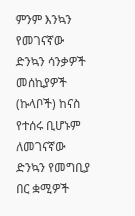ምንም እንኳን የመገናኛው ድንኳን ሳንቃዎች መሰኪያዎች (ኩላቦች) ከናስ የተሰሩ ቢሆኑም ለመገናኛው ድንኳን የመግቢያ በር ቋሚዎች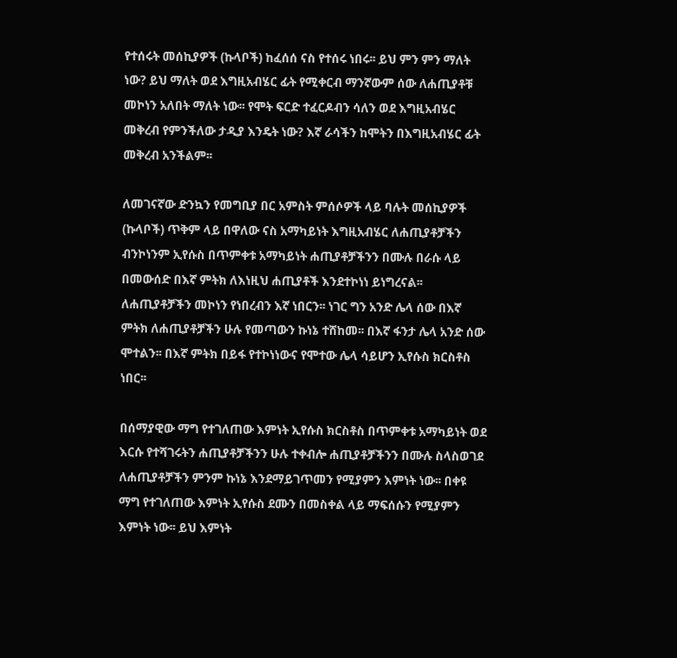የተሰሩት መሰኪያዎች (ኩላቦች) ከፈሰሰ ናስ የተሰሩ ነበሩ፡፡ ይህ ምን ምን ማለት ነው? ይህ ማለት ወደ እግዚአብሄር ፊት የሚቀርብ ማንኛውም ሰው ለሐጢያቶቹ መኮነን አለበት ማለት ነው፡፡ የሞት ፍርድ ተፈርዶብን ሳለን ወደ እግዚአብሄር መቅረብ የምንችለው ታዲያ እንዴት ነው? እኛ ራሳችን ከሞትን በእግዚአብሄር ፊት መቅረብ አንችልም፡፡

ለመገናኛው ድንኳን የመግቢያ በር አምስት ምሰሶዎች ላይ ባሉት መሰኪያዎች (ኩላቦች) ጥቅም ላይ በዋለው ናስ አማካይነት እግዚአብሄር ለሐጢያቶቻችን ብንኮነንም ኢየሱስ በጥምቀቱ አማካይነት ሐጢያቶቻችንን በሙሉ በራሱ ላይ በመውሰድ በእኛ ምትክ ለእነዚህ ሐጢያቶች እንደተኮነነ ይነግረናል፡፡ ለሐጢያቶቻችን መኮነን የነበረብን እኛ ነበርን፡፡ ነገር ግን አንድ ሌላ ሰው በእኛ ምትክ ለሐጢያቶቻችን ሁሉ የመጣውን ኩነኔ ተሸከመ፡፡ በእኛ ፋንታ ሌላ አንድ ሰው ሞተልን፡፡ በእኛ ምትክ በይፋ የተኮነነውና የሞተው ሌላ ሳይሆን ኢየሱስ ክርስቶስ ነበር፡፡

በሰማያዊው ማግ የተገለጠው እምነት ኢየሱስ ክርስቶስ በጥምቀቱ አማካይነት ወደ እርሱ የተሻገሩትን ሐጢያቶቻችንን ሁሉ ተቀብሎ ሐጢያቶቻችንን በሙሉ ስላስወገደ ለሐጢያቶቻችን ምንም ኩነኔ እንደማይገጥመን የሚያምን እምነት ነው፡፡ በቀዩ ማግ የተገለጠው እምነት ኢየሱስ ደሙን በመስቀል ላይ ማፍሰሱን የሚያምን እምነት ነው፡፡ ይህ እምነት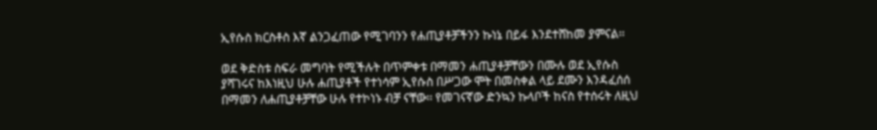ኢየሱስ ክርስቶስ እኛ ልንጋፈጠው የሚገባንን የሐጢያቶቻችንን ኩነኔ በይፋ እንደተሸከመ ያምናል፡፡

ወደ ቅድስቱ ስፍራ መግባት የሚችሉት በጥምቀቱ በማመን ሐጢያቶቻቸውን በሙሉ ወደ ኢየሱስ ያሻገሩና ከእነዚህ ሁሉ ሐጢያቶች የተነሳም ኢየሱስ በሥጋው ሞት በመስቀል ላይ ደሙን እንዳፈሰሰ በማመን ለሐጢያቶቻቸው ሁሉ የተኮነኑ ብቻ ናቸው፡፡ የመገናኛው ድንኳን ኩላቦች ከናስ የተሰሩት ለዚህ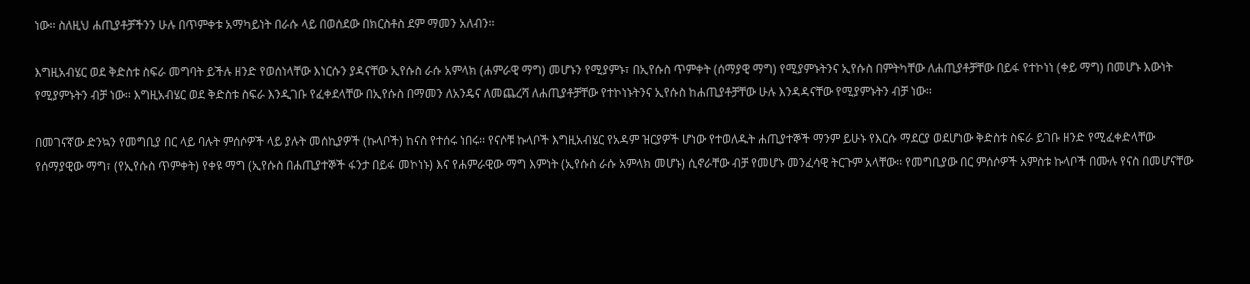ነው፡፡ ስለዚህ ሐጢያቶቻችንን ሁሉ በጥምቀቱ አማካይነት በራሱ ላይ በወሰደው በክርስቶስ ደም ማመን አለብን፡፡

እግዚአብሄር ወደ ቅድስቱ ስፍራ መግባት ይችሉ ዘንድ የወሰነላቸው እነርሱን ያዳናቸው ኢየሱስ ራሱ አምላክ (ሐምራዊ ማግ) መሆኑን የሚያምኑ፣ በኢየሱስ ጥምቀት (ሰማያዊ ማግ) የሚያምኑትንና ኢየሱስ በምትካቸው ለሐጢያቶቻቸው በይፋ የተኮነነ (ቀይ ማግ) በመሆኑ እውነት የሚያምኑትን ብቻ ነው፡፡ እግዚአብሄር ወደ ቅድስቱ ስፍራ እንዲገቡ የፈቀደላቸው በኢየሱስ በማመን ለአንዴና ለመጨረሻ ለሐጢያቶቻቸው የተኮነኑትንና ኢየሱስ ከሐጢያቶቻቸው ሁሉ እንዳዳናቸው የሚያምኑትን ብቻ ነው፡፡

በመገናኛው ድንኳን የመግቢያ በር ላይ ባሉት ምሰሶዎች ላይ ያሉት መሰኪያዎች (ኩላቦች) ከናስ የተሰሩ ነበሩ፡፡ የናሶቹ ኩላቦች እግዚአብሄር የአዳም ዝርያዎች ሆነው የተወለዱት ሐጢያተኞች ማንም ይሁኑ የእርሱ ማደርያ ወደሆነው ቅድስቱ ስፍራ ይገቡ ዘንድ የሚፈቀድላቸው የሰማያዊው ማግ፣ (የኢየሱስ ጥምቀት) የቀዩ ማግ (ኢየሱስ በሐጢያተኞች ፋንታ በይፋ መኮነኑ) እና የሐምራዊው ማግ እምነት (ኢየሱስ ራሱ አምላክ መሆኑ) ሲኖራቸው ብቻ የመሆኑ መንፈሳዊ ትርጉም አላቸው፡፡ የመግቢያው በር ምሰሶዎች አምስቱ ኩላቦች በሙሉ የናስ በመሆናቸው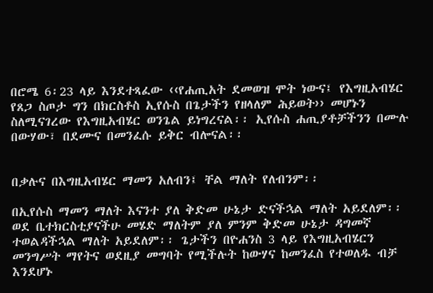በሮሜ 6፡23 ላይ እንደተጻፈው ‹‹የሐጢአት ደመወዝ ሞት ነውና፤ የእግዚአብሄር የጸጋ ስጦታ ግን በክርስቶስ ኢየሱስ በጌታችን የዘላለም ሕይወት›› መሆኑን ስለሚናገረው የእግዚአብሄር ወንጌል ይነግረናል፡፡ ኢየሱስ ሐጢያቶቻችንን በሙሉ በውሃው፣ በደሙና በመንፈሱ ይቅር ብሎናል፡፡


በቃሉና በእግዚአብሄር ማመን አለብን፤ ቸል ማለት የለብንም፡፡

በኢየሱስ ማመን ማለት እናንተ ያለ ቅድመ ሁኔታ ድናችኋል ማለት አይደለም፡፡ ወደ ቤተክርስቲያናችሁ መሄድ ማለትም ያለ ምንም ቅድመ ሁኔታ ዳግመኛ ተወልዳችኋል ማለት አይደለም፡፡ ጌታችን በዮሐንስ 3 ላይ የእግዚአብሄርን መንግሥት ማየትና ወደዚያ መግባት የሚችሉት ከውሃና ከመንፈስ የተወለዱ ብቻ እንደሆኑ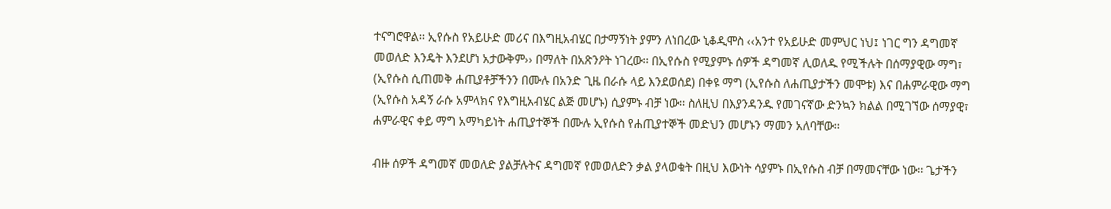ተናግሮዋል፡፡ ኢየሱስ የአይሁድ መሪና በእግዚአብሄር በታማኝነት ያምን ለነበረው ኒቆዲሞስ ‹‹አንተ የአይሁድ መምህር ነህ፤ ነገር ግን ዳግመኛ መወለድ እንዴት እንደሆነ አታውቅም›› በማለት በአጽንዖት ነገረው፡፡ በኢየሱስ የሚያምኑ ሰዎች ዳግመኛ ሊወለዱ የሚችሉት በሰማያዊው ማግ፣ (ኢየሱስ ሲጠመቅ ሐጢያቶቻችንን በሙሉ በአንድ ጊዜ በራሱ ላይ እንደወሰደ) በቀዩ ማግ (ኢየሱስ ለሐጢያታችን መሞቱ) እና በሐምራዊው ማግ (ኢየሱስ አዳኝ ራሱ አምላክና የእግዚአብሄር ልጅ መሆኑ) ሲያምኑ ብቻ ነው፡፡ ስለዚህ በእያንዳንዱ የመገናኛው ድንኳን ክልል በሚገኘው ሰማያዊ፣ ሐምራዊና ቀይ ማግ አማካይነት ሐጢያተኞች በሙሉ ኢየሱስ የሐጢያተኞች መድህን መሆኑን ማመን አለባቸው፡፡

ብዙ ሰዎች ዳግመኛ መወለድ ያልቻሉትና ዳግመኛ የመወለድን ቃል ያላወቁት በዚህ እውነት ሳያምኑ በኢየሱስ ብቻ በማመናቸው ነው፡፡ ጌታችን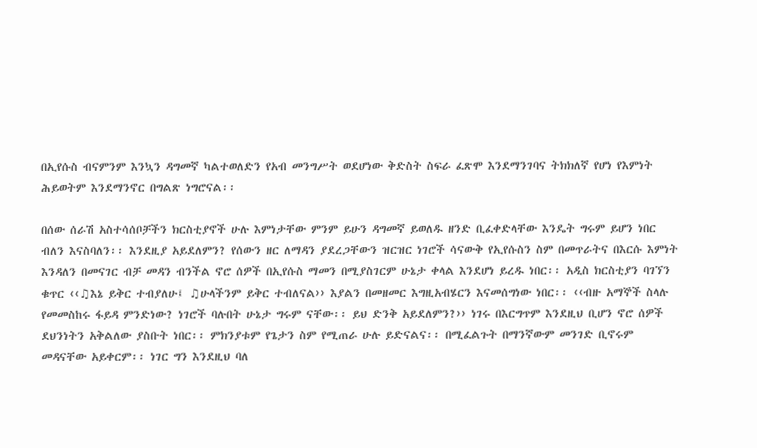በኢየሱስ ብናምንም እንኳን ዳግመኛ ካልተወለድን የአብ መንግሥት ወደሆነው ቅድስት ስፍራ ፈጽሞ እንደማንገባና ትክክለኛ የሆነ የእምነት ሕይወትም እንደማንኖር በግልጽ ነግሮናል፡፡

በሰው ሰራሽ አስተሳሰቦቻችን ክርስቲያኖች ሁሉ እምነታቸው ምንም ይሁን ዳግመኛ ይወለዱ ዘንድ ቢፈቀድላቸው እንዴት ግሩም ይሆን ነበር ብለን እናስባለን፡፡ እንደዚያ አይደለምን? የሰውን ዘር ለማዳን ያደረጋቸውን ዝርዝር ነገሮች ሳናውቅ የኢየሱስን ስም በመጥራትና በእርሱ እምነት እንዳለን በመናገር ብቻ መዳን ብንችል ኖሮ ሰዎች በኢየሱስ ማመን በሚያስገርም ሁኔታ ቀላል እንደሆነ ይረዱ ነበር፡፡ አዲስ ክርስቲያን ባገኘን ቁጥር ‹‹♫እኔ ይቅር ተብያለሁ፤ ♫ሁላችንም ይቅር ተብለናል›› እያልን በመዘመር እግዚአብሄርን እናመሰግነው ነበር፡፡ ‹‹ብዙ አማኞች ስላሉ የመመስከሩ ፋይዳ ምንድነው? ነገሮች ባሉበት ሁኔታ ግሩም ናቸው፡፡ ይህ ድንቅ አይደለምን?›› ነገሩ በእርግጥም እንደዚህ ቢሆን ኖሮ ሰዎች ደህንነትን አቅልለው ያስቡት ነበር፡፡ ምክንያቱም የጌታን ስም የሚጠራ ሁሉ ይድናልና፡፡ በሚፈልጉት በማንኛውም መንገድ ቢኖሩም መዳናቸው አይቀርም፡፡ ነገር ግን እንደዚህ ባለ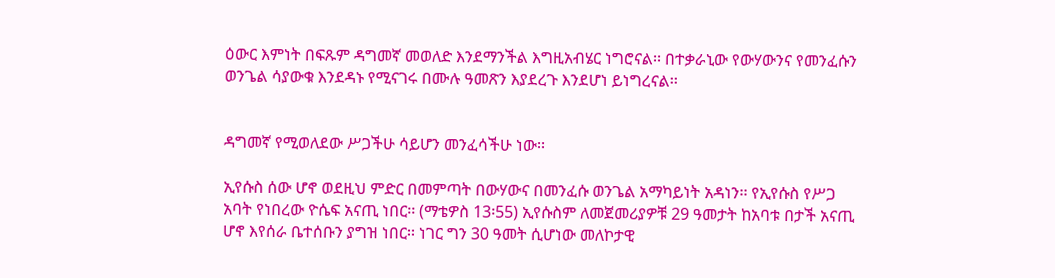ዕውር እምነት በፍጹም ዳግመኛ መወለድ እንደማንችል እግዚአብሄር ነግሮናል፡፡ በተቃራኒው የውሃውንና የመንፈሱን ወንጌል ሳያውቁ እንደዳኑ የሚናገሩ በሙሉ ዓመጽን እያደረጉ እንደሆነ ይነግረናል፡፡


ዳግመኛ የሚወለደው ሥጋችሁ ሳይሆን መንፈሳችሁ ነው፡፡

ኢየሱስ ሰው ሆኖ ወደዚህ ምድር በመምጣት በውሃውና በመንፈሱ ወንጌል አማካይነት አዳነን፡፡ የኢየሱስ የሥጋ አባት የነበረው ዮሴፍ አናጢ ነበር፡፡ (ማቴዎስ 13፡55) ኢየሱስም ለመጀመሪያዎቹ 29 ዓመታት ከአባቱ በታች አናጢ ሆኖ እየሰራ ቤተሰቡን ያግዝ ነበር፡፡ ነገር ግን 30 ዓመት ሲሆነው መለኮታዊ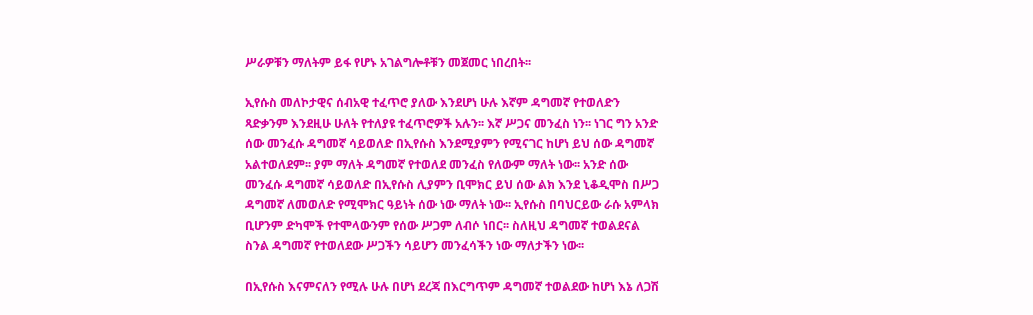ሥራዎቹን ማለትም ይፋ የሆኑ አገልግሎቶቹን መጀመር ነበረበት፡፡

ኢየሱስ መለኮታዊና ሰብአዊ ተፈጥሮ ያለው እንደሆነ ሁሉ እኛም ዳግመኛ የተወለድን ጻድቃንም እንደዚሁ ሁለት የተለያዩ ተፈጥሮዎች አሉን፡፡ እኛ ሥጋና መንፈስ ነን፡፡ ነገር ግን አንድ ሰው መንፈሱ ዳግመኛ ሳይወለድ በኢየሱስ እንደሚያምን የሚናገር ከሆነ ይህ ሰው ዳግመኛ አልተወለደም፡፡ ያም ማለት ዳግመኛ የተወለደ መንፈስ የለውም ማለት ነው፡፡ አንድ ሰው መንፈሱ ዳግመኛ ሳይወለድ በኢየሱስ ሊያምን ቢሞክር ይህ ሰው ልክ እንደ ኒቆዲሞስ በሥጋ ዳግመኛ ለመወለድ የሚሞክር ዓይነት ሰው ነው ማለት ነው፡፡ ኢየሱስ በባህርይው ራሱ አምላክ ቢሆንም ድካሞች የተሞላውንም የሰው ሥጋም ለብሶ ነበር፡፡ ስለዚህ ዳግመኛ ተወልደናል ስንል ዳግመኛ የተወለደው ሥጋችን ሳይሆን መንፈሳችን ነው ማለታችን ነው፡፡

በኢየሱስ እናምናለን የሚሉ ሁሉ በሆነ ደረጃ በእርግጥም ዳግመኛ ተወልደው ከሆነ እኔ ለጋሽ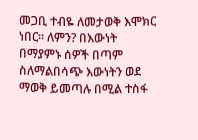መጋቢ ተብዬ ለመታወቅ እሞክር ነበር፡፡ ለምን? በእውነት በማያምኑ ሰዎች በጣም ስለማልበሳጭ እውነትን ወደ ማወቅ ይመጣሉ በሚል ተስፋ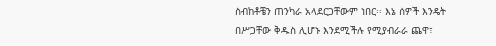ስብከቶቼን ጠንካራ አላደርጋቸውም ነበር፡፡ እኔ ሰዎች እንዴት በሥጋቸው ቅዱስ ሊሆኑ እንደሚችሉ የሚያብራራ ጨዋ፣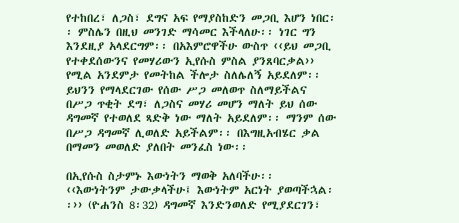የተከበረ፣ ለጋስ፣ ደግና አፍ የማያስከድን መጋቢ እሆን ነበር፡፡ ምስሌን በዚህ መንገድ ማሳመር እችላለሁ፡፡ ነገር ግን እንደዚያ አላደርግም፡፡ በአእምሮዋችሁ ውስጥ ‹‹ይህ መጋቢ የተቀደሰውንና የመሃሪውን ኢየሱስ ምስል ያንጸባርቃል›› የሚል አንደምታ የመትከል ችሎታ ስለሌለኝ አይደለም፡፡ ይህንን የማላደርገው የሰው ሥጋ መለወጥ ስለማይችልና በሥጋ ጥቂት ደግ፣ ለጋስና መሃሪ መሆን ማለት ይህ ሰው ዳግመኛ የተወለደ ጻድቅ ነው ማለት አይደለም፡፡ ማንም ሰው በሥጋ ዳግመኛ ሊወለድ አይችልም፡፡ በእግዚአብሄር ቃል በማመን መወለድ ያለበት መንፈስ ነው፡፡

በኢየሱስ ስታምኑ እውነትን ማወቅ አለባችሁ፡፡ ‹‹እውነትንም ታውቃላችሁ፤ እውነትም አርነት ያወጣችኋል፡፡›› (ዮሐንስ 8፡32) ዳግመኛ እንድንወለድ የሚያደርገን፣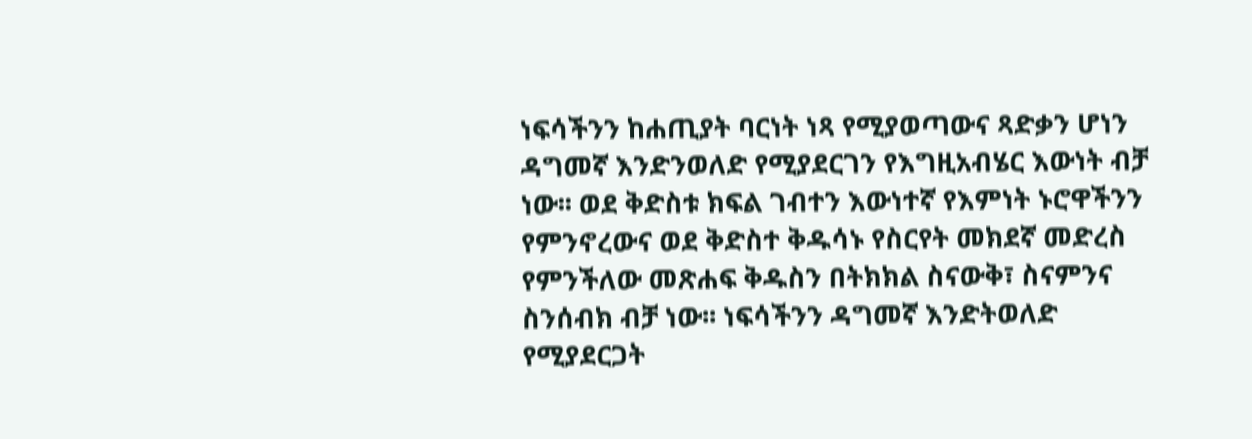ነፍሳችንን ከሐጢያት ባርነት ነጻ የሚያወጣውና ጻድቃን ሆነን ዳግመኛ እንድንወለድ የሚያደርገን የእግዚአብሄር እውነት ብቻ ነው፡፡ ወደ ቅድስቱ ክፍል ገብተን እውነተኛ የእምነት ኑሮዋችንን የምንኖረውና ወደ ቅድስተ ቅዱሳኑ የስርየት መክደኛ መድረስ የምንችለው መጽሐፍ ቅዱስን በትክክል ስናውቅ፣ ስናምንና ስንሰብክ ብቻ ነው፡፡ ነፍሳችንን ዳግመኛ እንድትወለድ የሚያደርጋት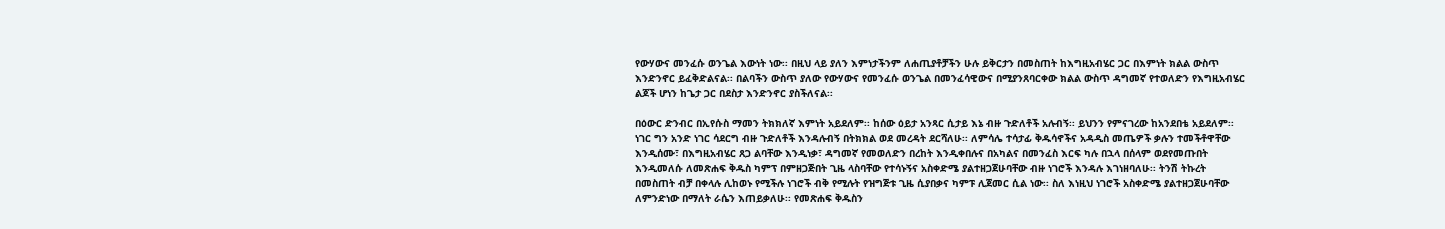የውሃውና መንፈሱ ወንጌል እውነት ነው፡፡ በዚህ ላይ ያለን እምነታችንም ለሐጢያቶቻችን ሁሉ ይቅርታን በመስጠት ከእግዚአብሄር ጋር በእምነት ክልል ውስጥ እንድንኖር ይፈቅድልናል፡፡ በልባችን ውስጥ ያለው የውሃውና የመንፈሱ ወንጌል በመንፈሳዊውና በሚያንጸባርቀው ክልል ውስጥ ዳግመኛ የተወለድን የእግዚአብሄር ልጆች ሆነን ከጌታ ጋር በደስታ እንድንኖር ያስችለናል፡፡

በዕውር ድንብር በኢየሱስ ማመን ትክክለኛ እምነት አይደለም፡፡ ከሰው ዕይታ አንጻር ሲታይ እኔ ብዙ ጉድለቶች አሉብኝ፡፡ ይህንን የምናገረው ከአንደበቴ አይደለም፡፡ ነገር ግን አንድ ነገር ሳደርግ ብዙ ጉድለቶች እንዳሉብኝ በትክክል ወደ መረዳት ደርሻለሁ፡፡ ለምሳሌ ተሳታፊ ቅዱሳኖችና አዳዲስ መጤዎች ቃሉን ተመችቶዋቸው እንዲሰሙ፣ በእግዚአብሄር ጸጋ ልባቸው እንዲነቃ፣ ዳግመኛ የመወለድን በረከት እንዲቀበሉና በአካልና በመንፈስ እርፍ ካሉ በኋላ በሰላም ወደየመጡበት እንዲመለሱ ለመጽሐፍ ቅዱስ ካምፕ በምዘጋጅበት ጊዜ ላስባቸው የተሳኑኝና አስቀድሜ ያልተዘጋጀሁባቸው ብዙ ነገሮች እንዳሉ እገነዘባለሁ፡፡ ትንሽ ትኩረት በመስጠት ብቻ በቀላሉ ሊከወኑ የሚችሉ ነገሮች ብቅ የሚሉት የዝግጅቱ ጊዜ ሲያበቃና ካምፑ ሊጀመር ሲል ነው፡፡ ስለ እነዚህ ነገሮች አስቀድሜ ያልተዘጋጀሁባቸው ለምንድነው በማለት ራሴን እጠይቃለሁ፡፡ የመጽሐፍ ቅዱስን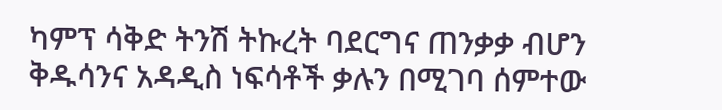ካምፕ ሳቅድ ትንሽ ትኩረት ባደርግና ጠንቃቃ ብሆን ቅዱሳንና አዳዲስ ነፍሳቶች ቃሉን በሚገባ ሰምተው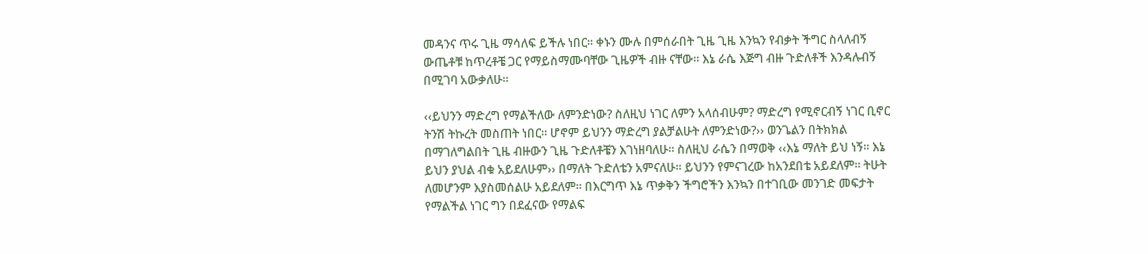መዳንና ጥሩ ጊዜ ማሳለፍ ይችሉ ነበር፡፡ ቀኑን ሙሉ በምሰራበት ጊዜ ጊዜ እንኳን የብቃት ችግር ስላለብኝ ውጤቶቹ ከጥረቶቼ ጋር የማይስማሙባቸው ጊዜዎች ብዙ ናቸው፡፡ እኔ ራሴ እጅግ ብዙ ጉድለቶች እንዳሉብኝ በሚገባ አውቃለሁ፡፡

‹‹ይህንን ማድረግ የማልችለው ለምንድነው? ስለዚህ ነገር ለምን አላሰብሁም? ማድረግ የሚኖርብኝ ነገር ቢኖር ትንሽ ትኩረት መስጠት ነበር፡፡ ሆኖም ይህንን ማድረግ ያልቻልሁት ለምንድነው?›› ወንጌልን በትክክል በማገለግልበት ጊዜ ብዙውን ጊዜ ጉድለቶቼን እገነዘባለሁ፡፡ ስለዚህ ራሴን በማወቅ ‹‹እኔ ማለት ይህ ነኝ፡፡ እኔ ይህን ያህል ብቁ አይደለሁም›› በማለት ጉድለቴን አምናለሁ፡፡ ይህንን የምናገረው ከአንደበቴ አይደለም፡፡ ትሁት ለመሆንም እያስመሰልሁ አይደለም፡፡ በእርግጥ እኔ ጥቃቅን ችግሮችን እንኳን በተገቢው መንገድ መፍታት የማልችል ነገር ግን በደፈናው የማልፍ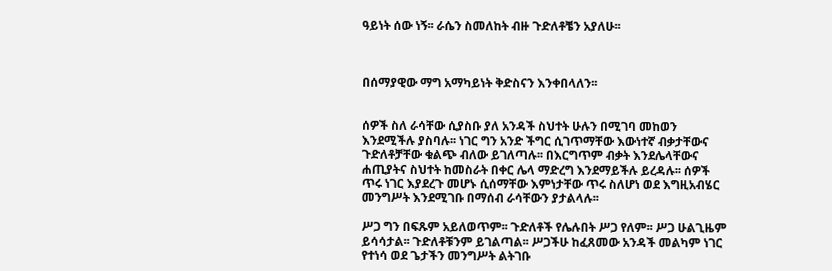ዓይነት ሰው ነኝ፡፡ ራሴን ስመለከት ብዙ ጉድለቶቼን አያለሁ፡፡



በሰማያዊው ማግ አማካይነት ቅድስናን እንቀበላለን፡፡


ሰዎች ስለ ራሳቸው ሲያስቡ ያለ አንዳች ስህተት ሁሉን በሚገባ መከወን እንደሚችሉ ያስባሉ፡፡ ነገር ግን አንድ ችግር ሲገጥማቸው እውነተኛ ብቃታቸውና ጉድለቶቻቸው ቁልጭ ብለው ይገለጣሉ፡፡ በእርግጥም ብቃት እንደሌላቸውና ሐጢያትና ስህተት ከመስራት በቀር ሌላ ማድረግ እንደማይችሉ ይረዳሉ፡፡ ሰዎች ጥሩ ነገር እያደረጉ መሆኑ ሲሰማቸው እምነታቸው ጥሩ ስለሆነ ወደ እግዚአብሄር መንግሥት እንደሚገቡ በማሰብ ራሳቸውን ያታልላሉ፡፡

ሥጋ ግን በፍጹም አይለወጥም፡፡ ጉድለቶች የሌሉበት ሥጋ የለም፡፡ ሥጋ ሁልጊዜም ይሳሳታል፡፡ ጉድለቶቹንም ይገልጣል፡፡ ሥጋችሁ ከፈጸመው አንዳች መልካም ነገር የተነሳ ወደ ጌታችን መንግሥት ልትገቡ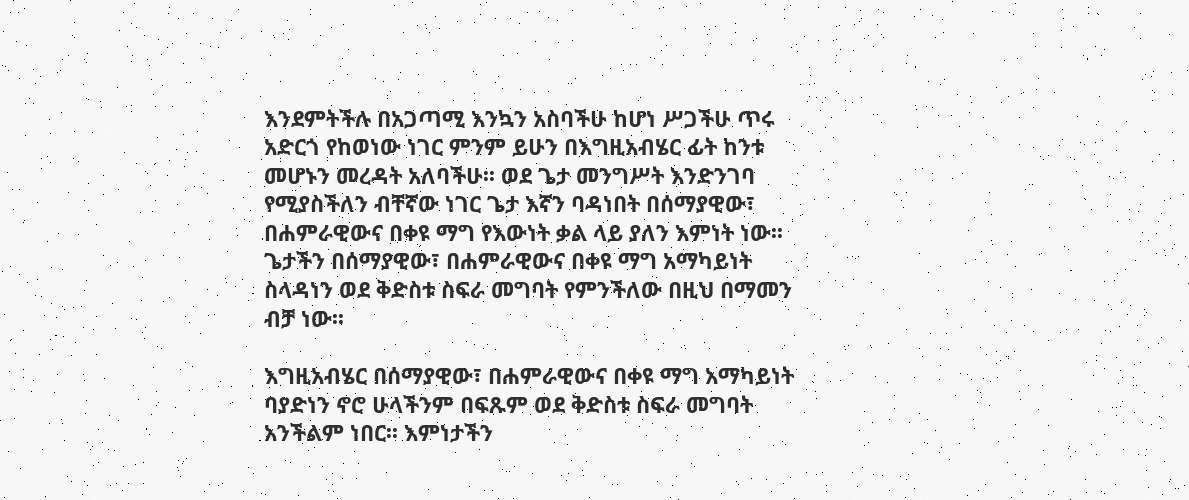እንደምትችሉ በአጋጣሚ እንኳን አስባችሁ ከሆነ ሥጋችሁ ጥሩ አድርጎ የከወነው ነገር ምንም ይሁን በእግዚአብሄር ፊት ከንቱ መሆኑን መረዳት አለባችሁ፡፡ ወደ ጌታ መንግሥት እንድንገባ የሚያስችለን ብቸኛው ነገር ጌታ እኛን ባዳነበት በሰማያዊው፣ በሐምራዊውና በቀዩ ማግ የእውነት ቃል ላይ ያለን እምነት ነው፡፡ ጌታችን በሰማያዊው፣ በሐምራዊውና በቀዩ ማግ አማካይነት ስላዳነን ወደ ቅድስቱ ስፍራ መግባት የምንችለው በዚህ በማመን ብቻ ነው፡፡

እግዚአብሄር በሰማያዊው፣ በሐምራዊውና በቀዩ ማግ አማካይነት ባያድነን ኖሮ ሁላችንም በፍጹም ወደ ቅድስቱ ስፍራ መግባት አንችልም ነበር፡፡ እምነታችን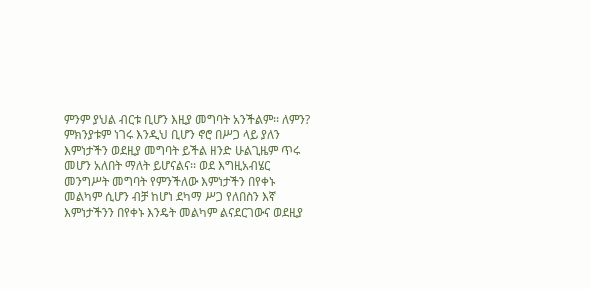ምንም ያህል ብርቱ ቢሆን እዚያ መግባት አንችልም፡፡ ለምን? ምክንያቱም ነገሩ እንዲህ ቢሆን ኖሮ በሥጋ ላይ ያለን እምነታችን ወደዚያ መግባት ይችል ዘንድ ሁልጊዜም ጥሩ መሆን አለበት ማለት ይሆናልና፡፡ ወደ እግዚአብሄር መንግሥት መግባት የምንችለው እምነታችን በየቀኑ መልካም ሲሆን ብቻ ከሆነ ደካማ ሥጋ የለበስን እኛ እምነታችንን በየቀኑ እንዴት መልካም ልናደርገውና ወደዚያ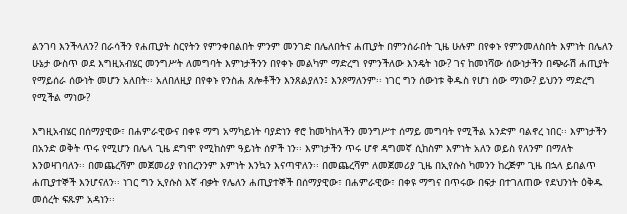ልንገባ እንችላለን? በራሳችን የሐጢያት ስርየትን የምንቀበልበት ምንም መንገድ በሌለበትና ሐጢያት በምንሰራበት ጊዜ ሁሉም በየቀኑ የምንመለስበት እምነት በሌለን ሁኔታ ውስጥ ወደ እግዚአብሄር መንግሥት ለመግባት እምነታችንን በየቀኑ መልካም ማድረግ የምንችለው እንዴት ነው? ገና ከመነሻው ሰውነታችን በጭራሽ ሐጢያት የማይሰራ ሰውነት መሆን አለበት፡፡ አለበለዚያ በየቀኑ የንስሐ ጸሎቶችን እንጸልያለን፤ እንጾማለንም፡፡ ነገር ግን ሰውነቱ ቅዱስ የሆነ ሰው ማነው? ይህንን ማድረግ የሚችል ማነው?

እግዚአብሄር በሰማያዊው፣ በሐምራዊውና በቀዩ ማግ አማካይነት ባያድነን ኖሮ ከመካከላችን መንግሥተ ሰማይ መግባት የሚችል አንድም ባልኖረ ነበር፡፡ እምነታችን በአንድ ወቅት ጥሩ የሚሆን በሌላ ጊዜ ደግሞ የሚከስም ዓይነት ሰዎች ነን፡፡ እምነታችን ጥሩ ሆኖ ዳግመኛ ሲከስም እምነት አለን ወይስ የለንም በማለት እንወዛገባለን፡፡ በመጨረሻም መጀመሪያ የነበረንንም እምነት እንኳን እናጣዋለን፡፡ በመጨረሻም ለመጀመሪያ ጊዜ በኢየሱስ ካመንን ከረጅም ጊዜ በኋላ ይበልጥ ሐጢያተኞች እንሆናለን፡፡ ነገር ግን ኢየሱስ እኛ ብቃት የሌለን ሐጢያተኞች በሰማያዊው፣ በሐምራዊው፣ በቀዩ ማግና በጥሩው በፍታ በተገለጠው የደህንነት ዕቅዱ መሰረት ፍጹም አዳነን፡፡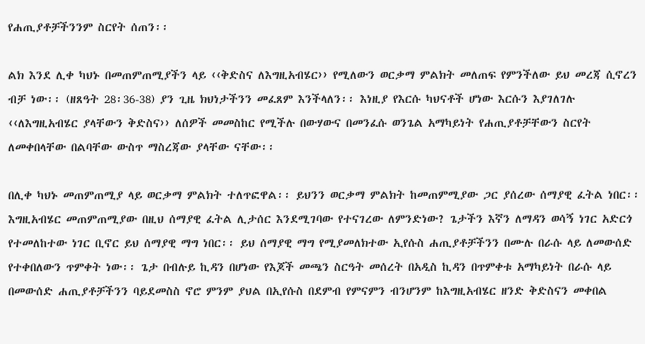የሐጢያቶቻችንንም ስርየት ሰጠን፡፡

ልክ እንደ ሊቀ ካህኑ በመጠምጠሚያችን ላይ ‹‹ቅድስና ለእግዚአብሄር›› የሚለውን ወርቃማ ምልክት መለጠፍ የምንችለው ይህ መረጃ ሲኖረን ብቻ ነው፡፡ (ዘጸዓት 28፡36-38) ያን ጊዜ ክህነታችንን መፈጸም እንችላለን፡፡ እነዚያ የእርሱ ካህናቶች ሆነው እርሱን እያገለገሉ ‹‹ለእግዚአብሄር ያላቸውን ቅድስና›› ለሰዎች መመስከር የሚችሉ በውሃውና በመንፈሱ ወንጌል አማካይነት የሐጢያቶቻቸውን ስርየት ለመቀበላቸው በልባቸው ውስጥ ማስረጃው ያላቸው ናቸው፡፡

በሊቀ ካህኑ መጠምጠሚያ ላይ ወርቃማ ምልክት ተለጥፎዋል፡፡ ይህንን ወርቃማ ምልክት ከመጠምሚያው ጋር ያሰረው ሰማያዊ ፈትል ነበር፡፡ እግዚአብሄር መጠምጠሚያው በዚህ ሰማያዊ ፈትል ሊታሰር እንደሚገባው የተናገረው ለምንድነው? ጌታችን እኛን ለማዳን ወሳኝ ነገር አድርጎ የተመለከተው ነገር ቢኖር ይህ ሰማያዊ ማግ ነበር፡፡ ይህ ሰማያዊ ማግ የሚያመለክተው ኢየሱስ ሐጢያቶቻችንን በሙሉ በራሱ ላይ ለመውሰድ የተቀበለውን ጥምቀት ነው፡፡ ጌታ በብሉይ ኪዳን በሆነው የእጆች መጫን ስርዓት መሰረት በአዲስ ኪዳን በጥምቀቱ አማካይነት በራሱ ላይ በመውሰድ ሐጢያቶቻችንን ባይደመስስ ኖሮ ምንም ያህል በኢየሱስ በደምብ የምናምን ብንሆንም ከእግዚአብሄር ዘንድ ቅድስናን መቀበል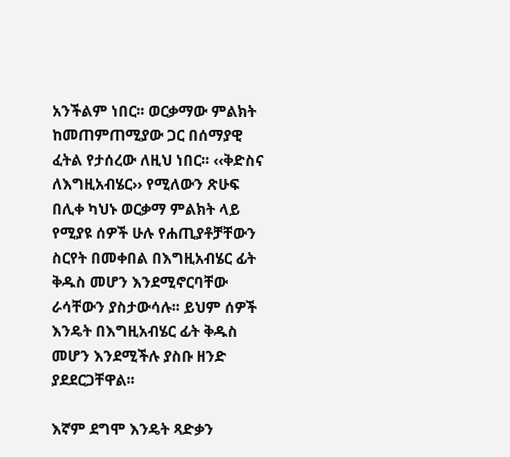አንችልም ነበር፡፡ ወርቃማው ምልክት ከመጠምጠሚያው ጋር በሰማያዊ ፈትል የታሰረው ለዚህ ነበር፡፡ ‹‹ቅድስና ለእግዚአብሄር›› የሚለውን ጽሁፍ በሊቀ ካህኑ ወርቃማ ምልክት ላይ የሚያዩ ሰዎች ሁሉ የሐጢያቶቻቸውን ስርየት በመቀበል በእግዚአብሄር ፊት ቅዱስ መሆን እንደሚኖርባቸው ራሳቸውን ያስታውሳሉ፡፡ ይህም ሰዎች እንዴት በእግዚአብሄር ፊት ቅዱስ መሆን እንደሚችሉ ያስቡ ዘንድ ያደደርጋቸዋል፡፡

እኛም ደግሞ እንዴት ጻድቃን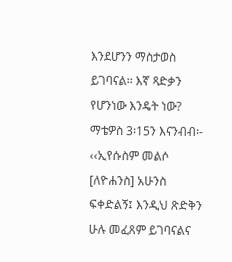እንደሆንን ማስታወስ ይገባናል፡፡ እኛ ጻድቃን የሆንነው እንዴት ነው? ማቴዎስ 3፡15ን እናንብብ፡- ‹‹ኢየሱስም መልሶ [ለዮሐንስ] አሁንስ ፍቀድልኝ፤ እንዲህ ጽድቅን ሁሉ መፈጸም ይገባናልና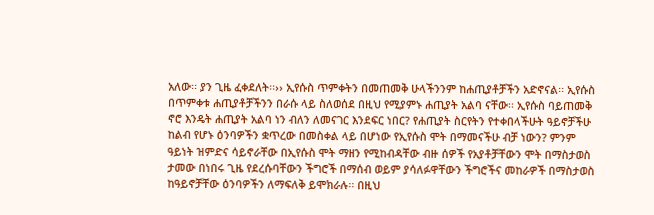አለው፡፡ ያን ጊዜ ፈቀደለት፡፡›› ኢየሱስ ጥምቀትን በመጠመቅ ሁላችንንም ከሐጢያቶቻችን አድኖናል፡፡ ኢየሱስ በጥምቀቱ ሐጢያቶቻችንን በራሱ ላይ ስለወሰደ በዚህ የሚያምኑ ሐጢያት አልባ ናቸው፡፡ ኢየሱስ ባይጠመቅ ኖሮ እንዴት ሐጢያት አልባ ነን ብለን ለመናገር እንደፍር ነበር? የሐጢያት ስርየትን የተቀበላችሁት ዓይኖቻችሁ ከልብ የሆኑ ዕንባዎችን ቋጥረው በመስቀል ላይ በሆነው የኢየሱስ ሞት በማመናችሁ ብቻ ነውን? ምንም ዓይነት ዝምድና ሳይኖራቸው በኢየሱስ ሞት ማዘን የሚከብዳቸው ብዙ ሰዎች የአያቶቻቸውን ሞት በማስታወስ ታመው በነበሩ ጊዜ የደረሱባቸውን ችግሮች በማሰብ ወይም ያሳለፉዋቸውን ችግሮችና መከራዎች በማስታወስ ከዓይኖቻቸው ዕንባዎችን ለማፍለቅ ይሞክራሉ፡፡ በዚህ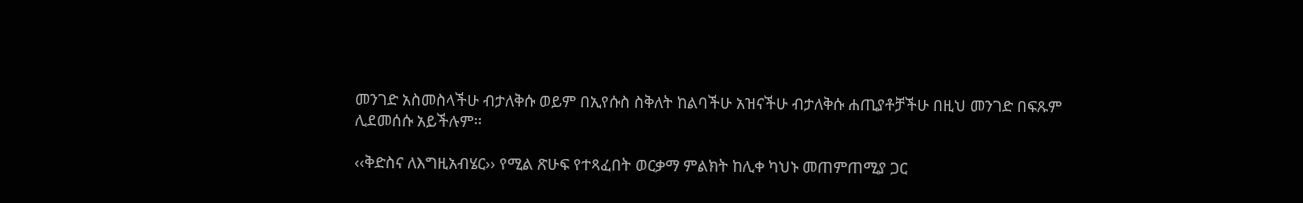መንገድ አስመስላችሁ ብታለቅሱ ወይም በኢየሱስ ስቅለት ከልባችሁ አዝናችሁ ብታለቅሱ ሐጢያቶቻችሁ በዚህ መንገድ በፍጹም ሊደመሰሱ አይችሉም፡፡

‹‹ቅድስና ለእግዚአብሄር›› የሚል ጽሁፍ የተጻፈበት ወርቃማ ምልክት ከሊቀ ካህኑ መጠምጠሚያ ጋር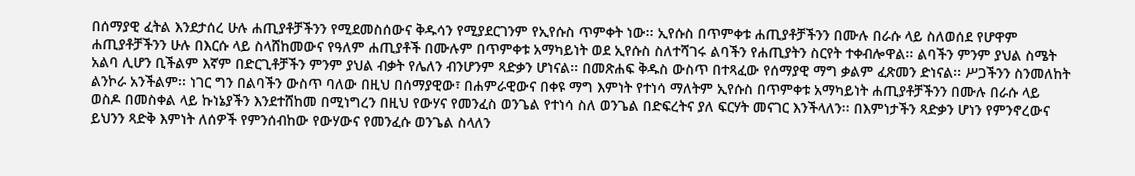በሰማያዊ ፈትል እንደታሰረ ሁሉ ሐጢያቶቻችንን የሚደመስሰውና ቅዱሳን የሚያደርገንም የኢየሱስ ጥምቀት ነው፡፡ ኢየሱስ በጥምቀቱ ሐጢያቶቻችንን በሙሉ በራሱ ላይ ስለወሰደ የሆዋም ሐጢያቶቻችንን ሁሉ በእርሱ ላይ ስላሸከመውና የዓለም ሐጢያቶች በሙሉም በጥምቀቱ አማካይነት ወደ ኢየሱስ ስለተሻገሩ ልባችን የሐጢያትን ስርየት ተቀብሎዋል፡፡ ልባችን ምንም ያህል ስሜት አልባ ሊሆን ቢችልም እኛም በድርጊቶቻችን ምንም ያህል ብቃት የሌለን ብንሆንም ጻድቃን ሆነናል፡፡ በመጽሐፍ ቅዱስ ውስጥ በተጻፈው የሰማያዊ ማግ ቃልም ፈጽመን ድነናል፡፡ ሥጋችንን ስንመለከት ልንኮራ አንችልም፡፡ ነገር ግን በልባችን ውስጥ ባለው በዚህ በሰማያዊው፣ በሐምራዊውና በቀዩ ማግ እምነት የተነሳ ማለትም ኢየሱስ በጥምቀቱ አማካይነት ሐጢያቶቻችንን በሙሉ በራሱ ላይ ወስዶ በመስቀል ላይ ኩነኔያችን እንደተሸከመ በሚነግረን በዚህ የውሃና የመንፈስ ወንጌል የተነሳ ስለ ወንጌል በድፍረትና ያለ ፍርሃት መናገር እንችላለን፡፡ በእምነታችን ጻድቃን ሆነን የምንኖረውና ይህንን ጻድቅ እምነት ለሰዎች የምንሰብከው የውሃውና የመንፈሱ ወንጌል ስላለን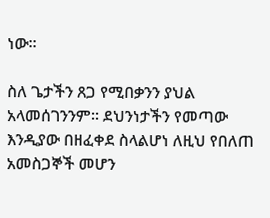ነው፡፡

ስለ ጌታችን ጸጋ የሚበቃንን ያህል አላመሰገንንም፡፡ ደህንነታችን የመጣው እንዲያው በዘፈቀደ ስላልሆነ ለዚህ የበለጠ አመስጋኞች መሆን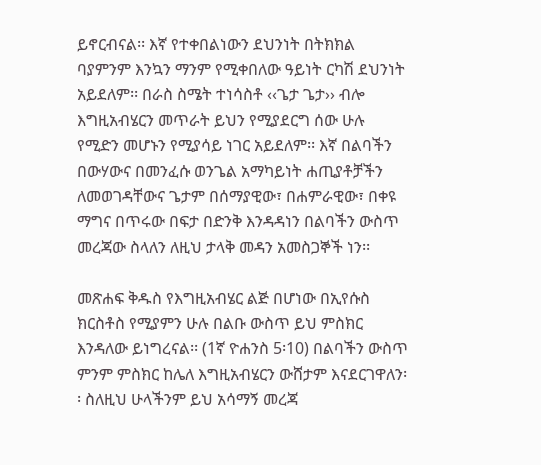ይኖርብናል፡፡ እኛ የተቀበልነውን ደህንነት በትክክል ባያምንም እንኳን ማንም የሚቀበለው ዓይነት ርካሽ ደህንነት አይደለም፡፡ በራስ ስሜት ተነሳስቶ ‹‹ጌታ ጌታ›› ብሎ እግዚአብሄርን መጥራት ይህን የሚያደርግ ሰው ሁሉ የሚድን መሆኑን የሚያሳይ ነገር አይደለም፡፡ እኛ በልባችን በውሃውና በመንፈሱ ወንጌል አማካይነት ሐጢያቶቻችን ለመወገዳቸውና ጌታም በሰማያዊው፣ በሐምራዊው፣ በቀዩ ማግና በጥሩው በፍታ በድንቅ እንዳዳነን በልባችን ውስጥ መረጃው ስላለን ለዚህ ታላቅ መዳን አመስጋኞች ነን፡፡

መጽሐፍ ቅዱስ የእግዚአብሄር ልጅ በሆነው በኢየሱስ ክርስቶስ የሚያምን ሁሉ በልቡ ውስጥ ይህ ምስክር እንዳለው ይነግረናል፡፡ (1ኛ ዮሐንስ 5፡10) በልባችን ውስጥ ምንም ምስክር ከሌለ እግዚአብሄርን ውሸታም እናደርገዋለን፡፡ ስለዚህ ሁላችንም ይህ አሳማኝ መረጃ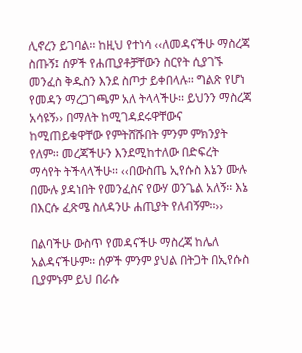ሊኖረን ይገባል፡፡ ከዚህ የተነሳ ‹‹ለመዳናችሁ ማስረጃ ስጡኝ፤ ሰዎች የሐጢያቶቻቸውን ስርየት ሲያገኙ መንፈስ ቅዱስን እንደ ስጦታ ይቀበላሉ፡፡ ግልጽ የሆነ የመዳን ማረጋገጫም አለ ትላላችሁ፡፡ ይህንን ማስረጃ አሳዩኝ›› በማለት ከሚገዳደሩዋቸውና ከሚጠይቁዋቸው የምትሸሹበት ምንም ምክንያት የለም፡፡ መረጃችሁን እንደሚከተለው በድፍረት ማሳየት ትችላላችሁ፡፡ ‹‹በውስጤ ኢየሱስ እኔን ሙሉ በሙሉ ያዳነበት የመንፈስና የውሃ ወንጌል አለኝ፡፡ እኔ በእርሱ ፈጽሜ ስለዳንሁ ሐጢያት የለብኝም፡፡››

በልባችሁ ውስጥ የመዳናችሁ ማስረጃ ከሌለ አልዳናችሁም፡፡ ሰዎች ምንም ያህል በትጋት በኢየሱስ ቢያምኑም ይህ በራሱ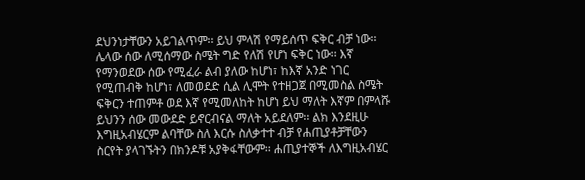ደህንነታቸውን አይገልጥም፡፡ ይህ ምላሽ የማይሰጥ ፍቅር ብቻ ነው፡፡ ሌላው ሰው ለሚሰማው ስሜት ግድ የለሽ የሆነ ፍቅር ነው፡፡ እኛ የማንወደው ሰው የሚፈራ ልብ ያለው ከሆነ፣ ከእኛ አንድ ነገር የሚጠብቅ ከሆነ፣ ለመወደድ ሲል ሊሞት የተዘጋጀ በሚመስል ስሜት ፍቅርን ተጠምቶ ወደ እኛ የሚመለከት ከሆነ ይህ ማለት እኛም በምላሹ ይህንን ሰው መውደድ ይኖርብናል ማለት አይደለም፡፡ ልክ እንደዚሁ እግዚአብሄርም ልባቸው ስለ እርሱ ስለቃተተ ብቻ የሐጢያቶቻቸውን ስርየት ያላገኙትን በክንዶቹ አያቅፋቸውም፡፡ ሐጢያተኞች ለእግዚአብሄር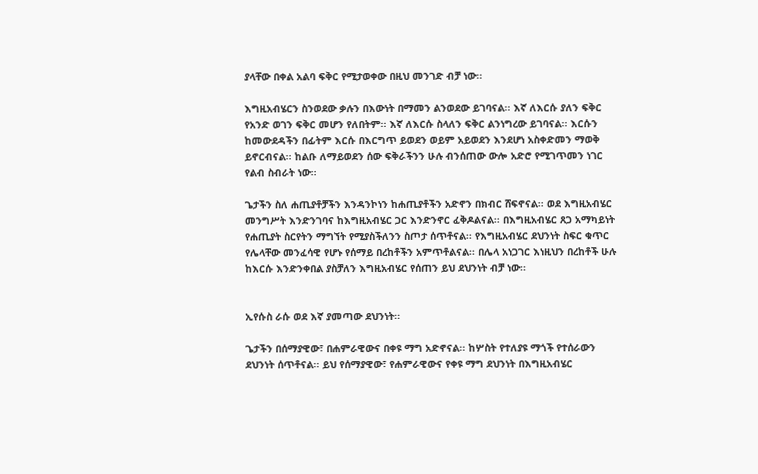ያላቸው በቀል አልባ ፍቅር የሚታወቀው በዚህ መንገድ ብቻ ነው፡፡

እግዚአብሄርን ስንወደው ቃሉን በእውነት በማመን ልንወደው ይገባናል፡፡ እኛ ለእርሱ ያለን ፍቅር የአንድ ወገን ፍቅር መሆን የለበትም፡፡ እኛ ለእርሱ ስላለን ፍቅር ልንነግረው ይገባናል፡፡ እርሱን ከመውደዳችን በፊትም እርሱ በእርግጥ ይወደን ወይም አይወደን እንደሆነ አስቀድመን ማወቅ ይኖርብናል፡፡ ከልቡ ለማይወደን ሰው ፍቅራችንን ሁሉ ብንሰጠው ውሎ አድሮ የሚገጥመን ነገር የልብ ስብራት ነው፡፡

ጌታችን ስለ ሐጢያቶቻችን እንዳንኮነን ከሐጢያቶችን አድኖን በክብር ሸፍኖናል፡፡ ወደ እግዚአብሄር መንግሥት እንድንገባና ከእግዚአብሄር ጋር እንድንኖር ፈቅዶልናል፡፡ በእግዚአብሄር ጸጋ አማካይነት የሐጢያት ስርየትን ማግኘት የሚያስችለንን ስጦታ ሰጥቶናል፡፡ የእግዚአብሄር ደህንነት ስፍር ቁጥር የሌላቸው መንፈሳዊ የሆኑ የሰማይ በረከቶችን አምጥቶልናል፡፡ በሌላ አነጋገር እነዚህን በረከቶች ሁሉ ከእርሱ እንድንቀበል ያስቻለን እግዚአብሄር የሰጠን ይህ ደህንነት ብቻ ነው፡፡


ኢየሱስ ራሱ ወደ እኛ ያመጣው ደህንነት፡፡

ጌታችን በሰማያዊው፣ በሐምራዊውና በቀዩ ማግ አድኖናል፡፡ ከሦስት የተለያዩ ማጎች የተሰራውን ደህንነት ሰጥቶናል፡፡ ይህ የሰማያዊው፣ የሐምራዊውና የቀዩ ማግ ደህንነት በእግዚአብሄር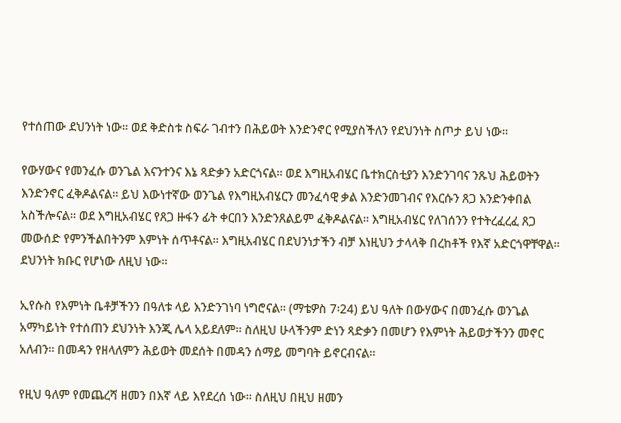የተሰጠው ደህንነት ነው፡፡ ወደ ቅድስቱ ስፍራ ገብተን በሕይወት እንድንኖር የሚያስችለን የደህንነት ስጦታ ይህ ነው፡፡

የውሃውና የመንፈሱ ወንጌል እናንተንና እኔ ጻድቃን አድርጎናል፡፡ ወደ እግዚአብሄር ቤተክርስቲያን እንድንገባና ንጹህ ሕይወትን እንድንኖር ፈቅዶልናል፡፡ ይህ እውነተኛው ወንጌል የእግዚአብሄርን መንፈሳዊ ቃል እንድንመገብና የእርሱን ጸጋ እንድንቀበል አስችሎናል፡፡ ወደ እግዚአብሄር የጸጋ ዙፋን ፊት ቀርበን እንድንጸልይም ፈቅዶልናል፡፡ እግዚአብሄር የለገሰንን የተትረፈረፈ ጸጋ መውሰድ የምንችልበትንም እምነት ሰጥቶናል፡፡ እግዚአብሄር በደህንነታችን ብቻ እነዚህን ታላላቅ በረከቶች የእኛ አድርጎዋቸዋል፡፡ ደህንነት ክቡር የሆነው ለዚህ ነው፡፡

ኢየሱስ የእምነት ቤቶቻችንን በዓለቱ ላይ እንድንገነባ ነግሮናል፡፡ (ማቴዎስ 7፡24) ይህ ዓለት በውሃውና በመንፈሱ ወንጌል አማካይነት የተሰጠን ደህንነት እንጂ ሌላ አይደለም፡፡ ስለዚህ ሁላችንም ድነን ጻድቃን በመሆን የእምነት ሕይወታችንን መኖር አለብን፡፡ በመዳን የዘላለምን ሕይወት መደሰት በመዳን ሰማይ መግባት ይኖርብናል፡፡

የዚህ ዓለም የመጨረሻ ዘመን በእኛ ላይ እየደረሰ ነው፡፡ ስለዚህ በዚህ ዘመን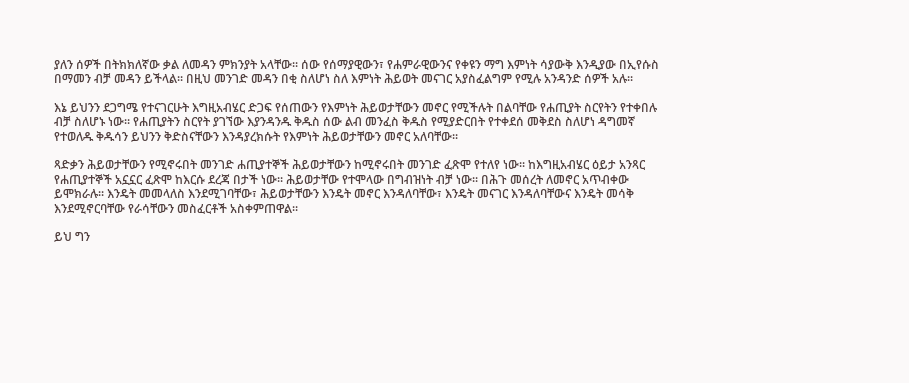ያለን ሰዎች በትክክለኛው ቃል ለመዳን ምክንያት አላቸው፡፡ ሰው የሰማያዊውን፣ የሐምራዊውንና የቀዩን ማግ እምነት ሳያውቅ እንዲያው በኢየሱስ በማመን ብቻ መዳን ይችላል፡፡ በዚህ መንገድ መዳን በቂ ስለሆነ ስለ እምነት ሕይወት መናገር አያስፈልግም የሚሉ አንዳንድ ሰዎች አሉ፡፡

እኔ ይህንን ደጋግሜ የተናገርሁት እግዚአብሄር ድጋፍ የሰጠውን የእምነት ሕይወታቸውን መኖር የሚችሉት በልባቸው የሐጢያት ስርየትን የተቀበሉ ብቻ ስለሆኑ ነው፡፡ የሐጢያትን ስርየት ያገኘው እያንዳንዱ ቅዱስ ሰው ልብ መንፈስ ቅዱስ የሚያድርበት የተቀደሰ መቅደስ ስለሆነ ዳግመኛ የተወለዱ ቅዱሳን ይህንን ቅድስናቸውን እንዳያረክሱት የእምነት ሕይወታቸውን መኖር አለባቸው፡፡

ጻድቃን ሕይወታቸውን የሚኖሩበት መንገድ ሐጢያተኞች ሕይወታቸውን ከሚኖሩበት መንገድ ፈጽሞ የተለየ ነው፡፡ ከእግዚአብሄር ዕይታ አንጻር የሐጢያተኞች አኗኗር ፈጽሞ ከእርሱ ደረጃ በታች ነው፡፡ ሕይወታቸው የተሞላው በግብዝነት ብቻ ነው፡፡ በሕጉ መሰረት ለመኖር አጥብቀው ይሞክራሉ፡፡ እንዴት መመላለስ እንደሚገባቸው፣ ሕይወታቸውን እንዴት መኖር እንዳለባቸው፣ እንዴት መናገር እንዳለባቸውና እንዴት መሳቅ እንደሚኖርባቸው የራሳቸውን መስፈርቶች አስቀምጠዋል፡፡

ይህ ግን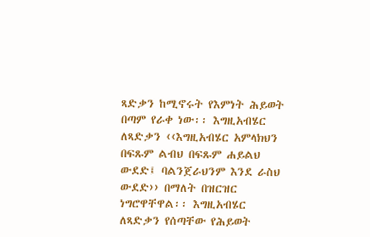ጻድቃን ከሚኖሩት የእምነት ሕይወት በጣም የራቀ ነው፡፡ እግዚአብሄር ለጻድቃን ‹‹እግዚአብሄር አምላክህን በፍጹም ልብህ በፍጹም ሐይልህ ውደድ፤ ባልንጀራህንም እንደ ራስህ ውደድ›› በማለት በዝርዝር ነግሮዋቸዋል፡፡ እግዚአብሄር ለጻድቃን የሰጣቸው የሕይወት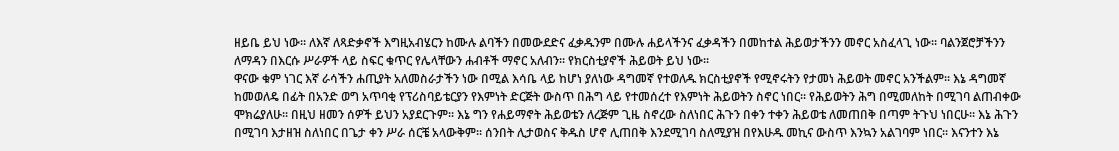ዘይቤ ይህ ነው፡፡ ለእኛ ለጻድቃኖች እግዚአብሄርን ከሙሉ ልባችን በመውደድና ፈቃዱንም በሙሉ ሐይላችንና ፈቃዳችን በመከተል ሕይወታችንን መኖር አስፈላጊ ነው፡፡ ባልንጀሮቻችንን ለማዳን በእርሱ ሥራዎች ላይ ስፍር ቁጥር የሌላቸውን ሐብቶች ማኖር አለብን፡፡ የክርስቲያኖች ሕይወት ይህ ነው፡፡
ዋናው ቁም ነገር እኛ ራሳችን ሐጢያት አለመስራታችን ነው በሚል እሳቤ ላይ ከሆነ ያለነው ዳግመኛ የተወለዱ ክርስቲያኖች የሚኖሩትን የታመነ ሕይወት መኖር አንችልም፡፡ እኔ ዳግመኛ ከመወለዴ በፊት በአንድ ወግ አጥባቂ የፕሪስባይቴርያን የእምነት ድርጅት ውስጥ በሕግ ላይ የተመሰረተ የእምነት ሕይወትን ስኖር ነበር፡፡ የሕይወትን ሕግ በሚመለከት በሚገባ ልጠብቀው ሞክሬያለሁ፡፡ በዚህ ዘመን ሰዎች ይህን አያደርጉም፡፡ እኔ ግን የሐይማኖት ሕይወቴን ለረጅም ጊዜ ስኖረው ስለነበር ሕጉን በቀን ተቀን ሕይወቴ ለመጠበቅ በጣም ትጉህ ነበርሁ፡፡ እኔ ሕጉን በሚገባ እታዘዝ ስለነበር በጌታ ቀን ሥራ ሰርቼ አላውቅም፡፡ ሰንበት ሊታወስና ቅዱስ ሆኖ ሊጠበቅ እንደሚገባ ስለሚያዝ በየእሁዱ መኪና ውስጥ እንኳን አልገባም ነበር፡፡ እናንተን እኔ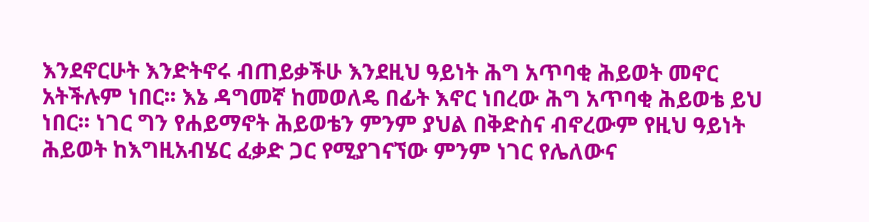እንደኖርሁት እንድትኖሩ ብጠይቃችሁ እንደዚህ ዓይነት ሕግ አጥባቂ ሕይወት መኖር አትችሉም ነበር፡፡ እኔ ዳግመኛ ከመወለዴ በፊት እኖር ነበረው ሕግ አጥባቂ ሕይወቴ ይህ ነበር፡፡ ነገር ግን የሐይማኖት ሕይወቴን ምንም ያህል በቅድስና ብኖረውም የዚህ ዓይነት ሕይወት ከእግዚአብሄር ፈቃድ ጋር የሚያገናኘው ምንም ነገር የሌለውና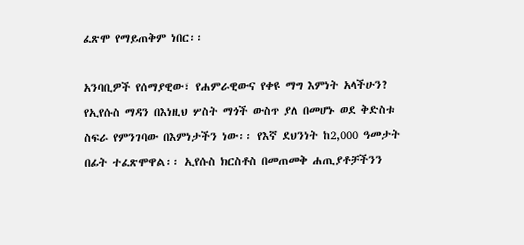ፈጽሞ የማይጠቅም ነበር፡፡

አንባቢዎች የሰማያዊው፣ የሐምራዊውና የቀዩ ማግ እምነት አላችሁን? የኢየሱስ ማዳን በእነዚህ ሦስት ማጎች ውስጥ ያለ በመሆኑ ወደ ቅድስቱ ስፍራ የምንገባው በእምነታችን ነው፡፡ የእኛ ደህንነት ከ2,000 ዓመታት በፊት ተፈጽሞዋል፡፡ ኢየሱስ ክርስቶስ በመጠመቅ ሐጢያቶቻችንን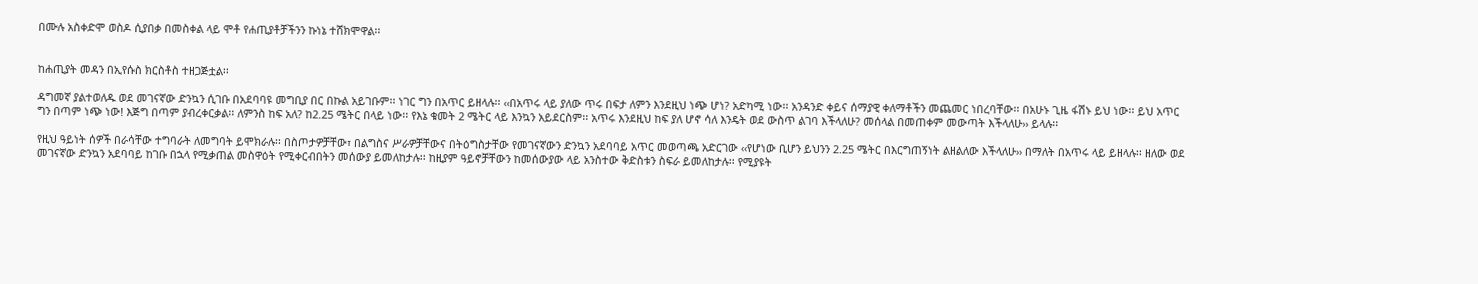በሙሉ አስቀድሞ ወስዶ ሲያበቃ በመስቀል ላይ ሞቶ የሐጢያቶቻችንን ኩነኔ ተሸክሞዋል፡፡


ከሐጢያት መዳን በኢየሱስ ክርስቶስ ተዘጋጅቷል፡፡

ዳግመኛ ያልተወለዱ ወደ መገናኛው ድንኳን ሲገቡ በአደባባዩ መግቢያ በር በኩል አይገቡም፡፡ ነገር ግን በአጥር ይዘላሉ፡፡ ‹‹በአጥሩ ላይ ያለው ጥሩ በፍታ ለምን እንደዚህ ነጭ ሆነ? አድካሚ ነው፡፡ አንዳንድ ቀይና ሰማያዊ ቀለማቶችን መጨመር ነበረባቸው፡፡ በአሁኑ ጊዜ ፋሽኑ ይህ ነው፡፡ ይህ አጥር ግን በጣም ነጭ ነው! እጅግ በጣም ያብረቀርቃል፡፡ ለምንስ ከፍ አለ? ከ2.25 ሜትር በላይ ነው፡፡ የእኔ ቁመት 2 ሜትር ላይ እንኳን አይደርስም፡፡ አጥሩ እንደዚህ ከፍ ያለ ሆኖ ሳለ እንዴት ወደ ውስጥ ልገባ እችላለሁ? መሰላል በመጠቀም መውጣት እችላለሁ›› ይላሉ፡፡

የዚህ ዓይነት ሰዎች በራሳቸው ተግባራት ለመግባት ይሞክራሉ፡፡ በስጦታዎቻቸው፣ በልግስና ሥራዎቻቸውና በትዕግስታቸው የመገናኛውን ድንኳን አደባባይ አጥር መወጣጫ አድርገው ‹‹የሆነው ቢሆን ይህንን 2.25 ሜትር በእርግጠኝነት ልዘልለው እችላለሁ›› በማለት በአጥሩ ላይ ይዘላሉ፡፡ ዘለው ወደ መገናኛው ድንኳን አደባባይ ከገቡ በኋላ የሚቃጠል መስዋዕት የሚቀርብበትን መሰውያ ይመለከታሉ፡፡ ከዚያም ዓይኖቻቸውን ከመሰውያው ላይ አንስተው ቅድስቱን ስፍራ ይመለከታሉ፡፡ የሚያዩት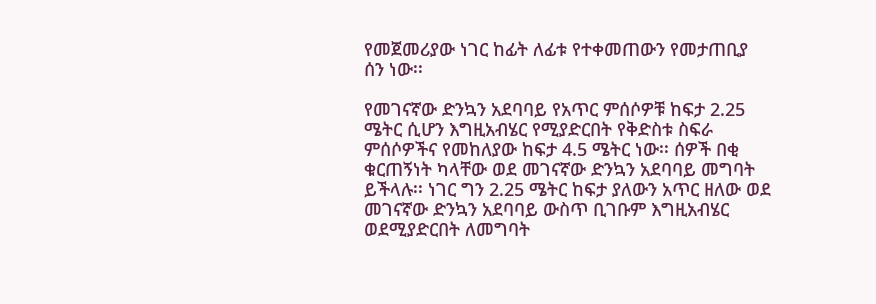የመጀመሪያው ነገር ከፊት ለፊቱ የተቀመጠውን የመታጠቢያ ሰን ነው፡፡

የመገናኛው ድንኳን አደባባይ የአጥር ምሰሶዎቹ ከፍታ 2.25 ሜትር ሲሆን እግዚአብሄር የሚያድርበት የቅድስቱ ስፍራ ምሰሶዎችና የመከለያው ከፍታ 4.5 ሜትር ነው፡፡ ሰዎች በቂ ቁርጠኝነት ካላቸው ወደ መገናኛው ድንኳን አደባባይ መግባት ይችላሉ፡፡ ነገር ግን 2.25 ሜትር ከፍታ ያለውን አጥር ዘለው ወደ መገናኛው ድንኳን አደባባይ ውስጥ ቢገቡም እግዚአብሄር ወደሚያድርበት ለመግባት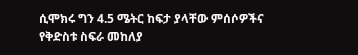ሲሞክሩ ግን 4.5 ሜትር ከፍታ ያላቸው ምሰሶዎችና የቅድስቱ ስፍራ መከለያ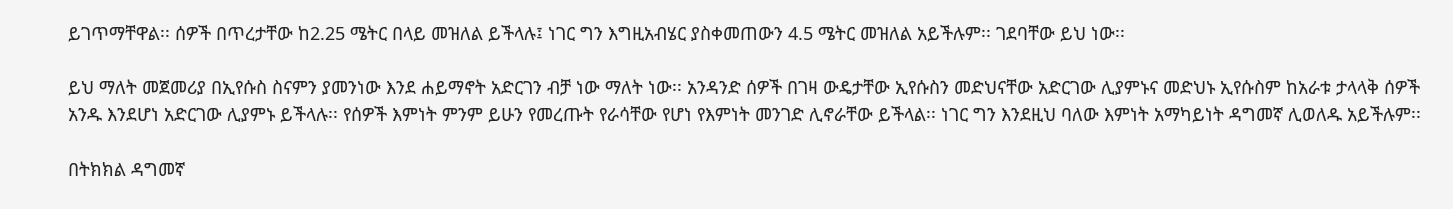ይገጥማቸዋል፡፡ ሰዎች በጥረታቸው ከ2.25 ሜትር በላይ መዝለል ይችላሉ፤ ነገር ግን እግዚአብሄር ያስቀመጠውን 4.5 ሜትር መዝለል አይችሉም፡፡ ገደባቸው ይህ ነው፡፡

ይህ ማለት መጀመሪያ በኢየሱስ ስናምን ያመንነው እንደ ሐይማኖት አድርገን ብቻ ነው ማለት ነው፡፡ አንዳንድ ሰዎች በገዛ ውዴታቸው ኢየሱስን መድህናቸው አድርገው ሊያምኑና መድህኑ ኢየሱስም ከአራቱ ታላላቅ ሰዎች አንዱ እንደሆነ አድርገው ሊያምኑ ይችላሉ፡፡ የሰዎች እምነት ምንም ይሁን የመረጡት የራሳቸው የሆነ የእምነት መንገድ ሊኖራቸው ይችላል፡፡ ነገር ግን እንደዚህ ባለው እምነት አማካይነት ዳግመኛ ሊወለዱ አይችሉም፡፡

በትክክል ዳግመኛ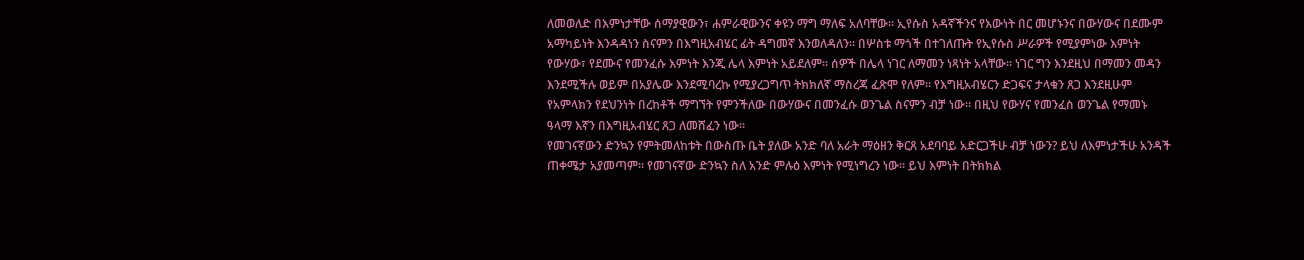ለመወለድ በእምነታቸው ሰማያዊውን፣ ሐምራዊውንና ቀዩን ማግ ማለፍ አለባቸው፡፡ ኢየሱስ አዳኛችንና የእውነት በር መሆኑንና በውሃውና በደሙም አማካይነት እንዳዳነን ስናምን በእግዚአብሄር ፊት ዳግመኛ እንወለዳለን፡፡ በሦስቱ ማጎች በተገለጡት የኢየሱስ ሥራዎች የሚያምነው እምነት የውሃው፣ የደሙና የመንፈሱ እምነት እንጂ ሌላ እምነት አይደለም፡፡ ሰዎች በሌላ ነገር ለማመን ነጻነት አላቸው፡፡ ነገር ግን እንደዚህ በማመን መዳን እንደሚችሉ ወይም በአያሌው እንደሚባረኩ የሚያረጋግጥ ትክክለኛ ማስረጃ ፈጽሞ የለም፡፡ የእግዚአብሄርን ድጋፍና ታላቁን ጸጋ እንደዚሁም የአምላክን የደህንነት በረከቶች ማግኘት የምንችለው በውሃውና በመንፈሱ ወንጌል ስናምን ብቻ ነው፡፡ በዚህ የውሃና የመንፈስ ወንጌል የማመኑ ዓላማ እኛን በእግዚአብሄር ጸጋ ለመሸፈን ነው፡፡
የመገናኛውን ድንኳን የምትመለከቱት በውስጡ ቤት ያለው አንድ ባለ አራት ማዕዘን ቅርጸ አደባባይ አድርጋችሁ ብቻ ነውን? ይህ ለእምነታችሁ አንዳች ጠቀሜታ አያመጣም፡፡ የመገናኛው ድንኳን ስለ አንድ ምሉዕ እምነት የሚነግረን ነው፡፡ ይህ እምነት በትክክል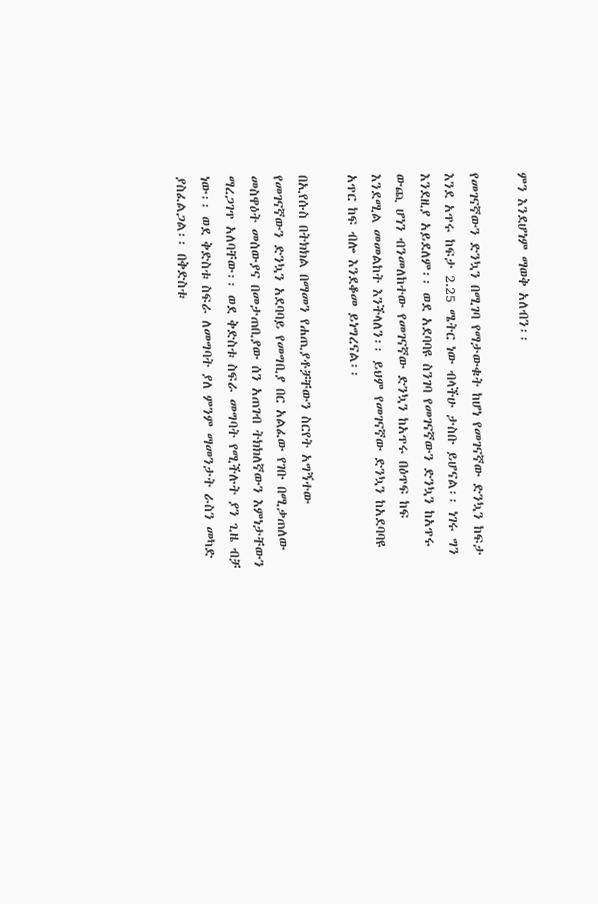ምን እንደሆነም ማወቅ አለብን፡፡

የመገናኛውን ድንኳን በሚገባ የማታውቁት ከሆነ የመገናኛው ድንኳን ከፍታ እንደ አጥሩ ከፍታ 2.25 ሜትር ነው ብላችሁ ታስቡ ይሆናል፡፡ ነገሩ ግን እንደዚያ አይደለም፡፡ ወደ አደባባዩ ስንገባ የመገናኛውን ድንኳን ከአጥሩ ውጪ ሆነን ብንመለከተው የመገናኛው ድንኳን ከአጥሩ በዕጥፍ ከፍ እንደሚል መመልከት እንችላለን፡፡ ይህም የመገናኛው ድንኳን ከአደባባዩ አጥር ከፍ ብሎ እንደቆመ ይነግረናል፡፡

በኢየሱስ በትክክል በማመን የሐጢያቶቻቸውን ስርየት አግኝተው የመገናኛውን ድንኳን አደባባይ የመግቢያ በር አልፈው የገቡ በሚቃጠለው መስዋዕት መሰውያና በመታጠቢያው ሰን አጠገብ ትክክለኛውን እምነታቸውን ማረጋገጥ አለባቸው፡፡ ወደ ቅድስቱ ስፍራ መግባት የሚችሉት ያን ጊዜ ብቻ ነው፡፡ ወደ ቅድስቱ ስፍራ ለመግባት ያለ ምንም ማመንታት ራስን መካድ ያስፈልጋል፡፡ በቅድስቱ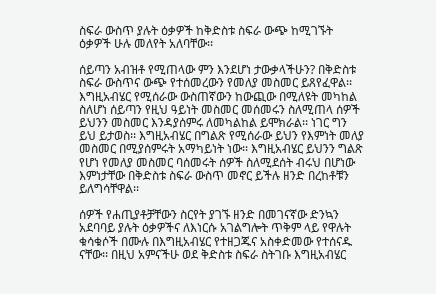ስፍራ ውስጥ ያሉት ዕቃዎች ከቅድስቱ ስፍራ ውጭ ከሚገኙት ዕቃዎች ሁሉ መለየት አለባቸው፡፡

ሰይጣን አብዝቶ የሚጠላው ምን እንደሆነ ታውቃላችሁን? በቅድስቱ ስፍራ ውስጥና ውጭ የተሰመረውን የመለያ መስመር ይጸየፈዋል፡፡ እግዚአብሄር የሚሰራው ውስጠኛውን ከውጪው በሚለዩት መካከል ስለሆነ ሰይጣን የዚህ ዓይነት መስመር መሰመሩን ስለሚጠላ ሰዎች ይህንን መስመር እንዳያሰምሩ ለመካልከል ይሞክራል፡፡ ነገር ግን ይህ ይታወስ፡፡ እግዚአብሄር በግልጽ የሚሰራው ይህን የእምነት መለያ መስመር በሚያሰምሩት አማካይነት ነው፡፡ እግዚአብሄር ይህንን ግልጽ የሆነ የመለያ መስመር ባሰመሩት ሰዎች ስለሚደሰት ብሩህ በሆነው እምነታቸው በቅድስቱ ስፍራ ውስጥ መኖር ይችሉ ዘንድ በረከቶቹን ይለግሳቸዋል፡፡

ሰዎች የሐጢያቶቻቸውን ስርየት ያገኙ ዘንድ በመገናኛው ድንኳን አደባባይ ያሉት ዕቃዎችና ለእነርሱ አገልግሎት ጥቅም ላይ የዋሉት ቁሳቁሶች በሙሉ በእግዚአብሄር የተዘጋጁና አስቀድመው የተሰናዱ ናቸው፡፡ በዚህ አምናችሁ ወደ ቅድስቱ ስፍራ ስትገቡ እግዚአብሄር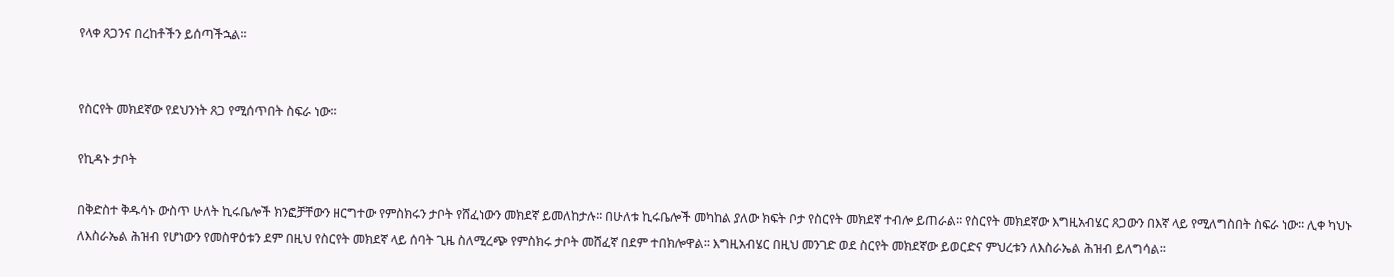የላቀ ጸጋንና በረከቶችን ይሰጣችኋል፡፡


የስርየት መክደኛው የደህንነት ጸጋ የሚሰጥበት ስፍራ ነው፡፡

የኪዳኑ ታቦት

በቅድስተ ቅዱሳኑ ውስጥ ሁለት ኪሩቤሎች ክንፎቻቸውን ዘርግተው የምስክሩን ታቦት የሸፈነውን መክደኛ ይመለከታሉ፡፡ በሁለቱ ኪሩቤሎች መካከል ያለው ክፍት ቦታ የስርየት መክደኛ ተብሎ ይጠራል፡፡ የስርየት መክደኛው እግዚአብሄር ጸጋውን በእኛ ላይ የሚለግስበት ስፍራ ነው፡፡ ሊቀ ካህኑ ለእስራኤል ሕዝብ የሆነውን የመስዋዕቱን ደም በዚህ የስርየት መክደኛ ላይ ሰባት ጊዜ ስለሚረጭ የምስክሩ ታቦት መሸፈኛ በደም ተበክሎዋል፡፡ እግዚአብሄር በዚህ መንገድ ወደ ስርየት መክደኛው ይወርድና ምህረቱን ለእስራኤል ሕዝብ ይለግሳል፡፡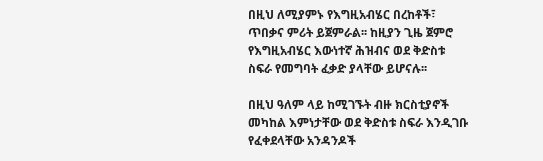በዚህ ለሚያምኑ የእግዚአብሄር በረከቶች፣ ጥበቃና ምሪት ይጀምራል፡፡ ከዚያን ጊዜ ጀምሮ የእግዚአብሄር እውነተኛ ሕዝብና ወደ ቅድስቱ ስፍራ የመግባት ፈቃድ ያላቸው ይሆናሉ፡፡

በዚህ ዓለም ላይ ከሚገኙት ብዙ ክርስቲያኖች መካከል እምነታቸው ወደ ቅድስቱ ስፍራ እንዲገቡ የፈቀደላቸው አንዳንዶች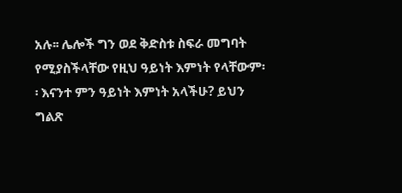አሉ፡፡ ሌሎች ግን ወደ ቅድስቱ ስፍራ መግባት የሚያስችላቸው የዚህ ዓይነት እምነት የላቸውም፡፡ እናንተ ምን ዓይነት እምነት አላችሁ? ይህን ግልጽ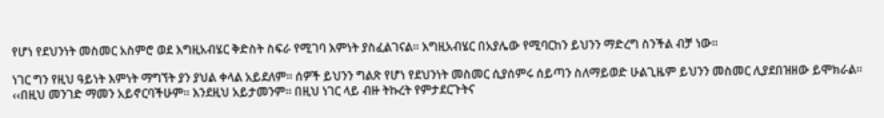የሆነ የደህንነት መስመር አስምሮ ወደ እግዚአብሄር ቅድስት ስፍራ የሚገባ እምነት ያስፈልገናል፡፡ እግዚአብሄር በአያሌው የሚባርከን ይህንን ማድረግ ስንችል ብቻ ነው፡፡

ነገር ግን የዚህ ዓይነት እምነት ማግኘት ያን ያህል ቀላል አይደለም፡፡ ሰዎች ይህንን ግልጽ የሆነ የደህንነት መስመር ሲያሰምሩ ሰይጣን ስለማይወድ ሁልጊዜም ይህንን መስመር ሊያደበዝዘው ይሞክራል፡፡ ‹‹በዚህ መንገድ ማመን አይኖርባችሁም፡፡ እንደዚህ አይታመንም፡፡ በዚህ ነገር ላይ ብዙ ትኩረት የምታደርጉትና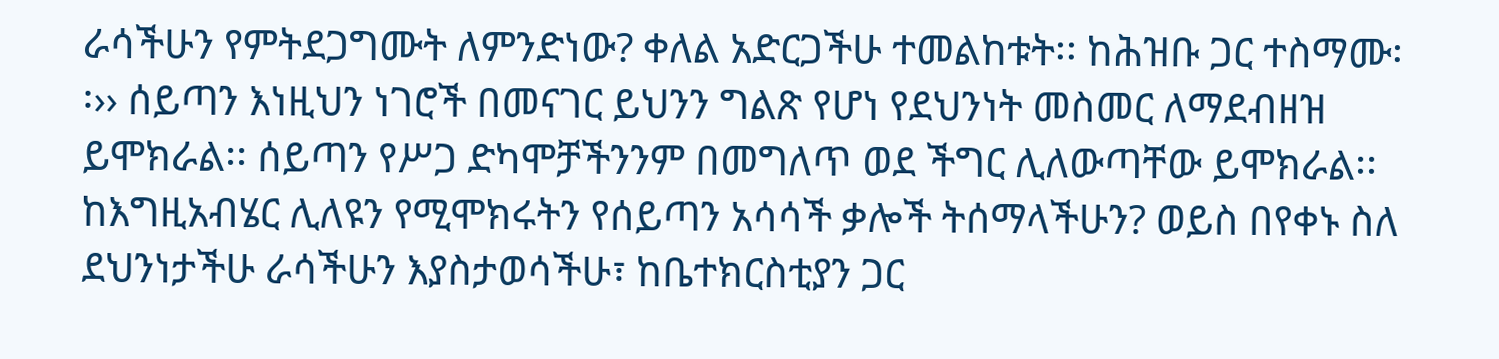ራሳችሁን የምትደጋግሙት ለምንድነው? ቀለል አድርጋችሁ ተመልከቱት፡፡ ከሕዝቡ ጋር ተስማሙ፡፡›› ሰይጣን እነዚህን ነገሮች በመናገር ይህንን ግልጽ የሆነ የደህንነት መስመር ለማደብዘዝ ይሞክራል፡፡ ሰይጣን የሥጋ ድካሞቻችንንም በመግለጥ ወደ ችግር ሊለውጣቸው ይሞክራል፡፡ ከእግዚአብሄር ሊለዩን የሚሞክሩትን የሰይጣን አሳሳች ቃሎች ትሰማላችሁን? ወይስ በየቀኑ ስለ ደህንነታችሁ ራሳችሁን እያስታወሳችሁ፣ ከቤተክርስቲያን ጋር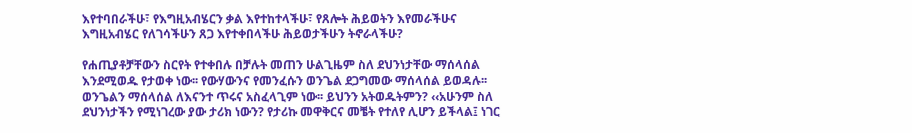እየተባበራችሁ፣ የእግዚአብሄርን ቃል እየተከተላችሁ፣ የጸሎት ሕይወትን እየመራችሁና እግዚአብሄር የለገሳችሁን ጸጋ እየተቀበላችሁ ሕይወታችሁን ትኖራላችሁ?

የሐጢያቶቻቸውን ስርየት የተቀበሉ በቻሉት መጠን ሁልጊዜም ስለ ደህንነታቸው ማሰላሰል እንደሚወዱ የታወቀ ነው፡፡ የውሃውንና የመንፈሱን ወንጌል ደጋግመው ማሰላሰል ይወዳሉ፡፡ ወንጌልን ማሰላሰል ለእናንተ ጥሩና አስፈላጊም ነው፡፡ ይህንን አትወዱትምን? ‹‹አሁንም ስለ ደህንነታችን የሚነገረው ያው ታሪክ ነውን? የታሪኩ መዋቅርና መቼት የተለየ ሊሆን ይችላል፤ ነገር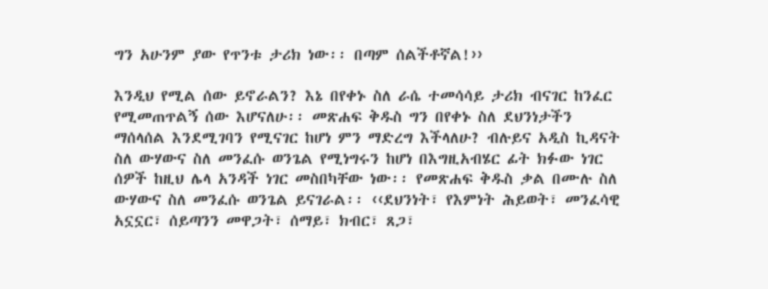ግን አሁንም ያው የጥንቱ ታሪክ ነው፡፡ በጣም ሰልችቶኛል!››

እንዲህ የሚል ሰው ይኖራልን? እኔ በየቀኑ ስለ ራሴ ተመሳሳይ ታሪክ ብናገር ከንፈር የሚመጠጥልኝ ሰው እሆናለሁ፡፡ መጽሐፍ ቅዱስ ግን በየቀኑ ስለ ደህንነታችን ማሰላሰል እንደሚገባን የሚናገር ከሆነ ምን ማድረግ እችላለሁ? ብሉይና አዲስ ኪዳናት ስለ ውሃውና ስለ መንፈሱ ወንጌል የሚነግሩን ከሆነ በእግዚአብሄር ፊት ክፉው ነገር ሰዎች ከዚህ ሌላ አንዳች ነገር መስበካቸው ነው፡፡ የመጽሐፍ ቅዱስ ቃል በሙሉ ስለ ውሃውና ስለ መንፈሱ ወንጌል ይናገራል፡፡ ‹‹ደህንነት፣ የእምነት ሕይወት፣ መንፈሳዊ አኗኗር፣ ሰይጣንን መዋጋት፣ ሰማይ፣ ክብር፣ ጸጋ፣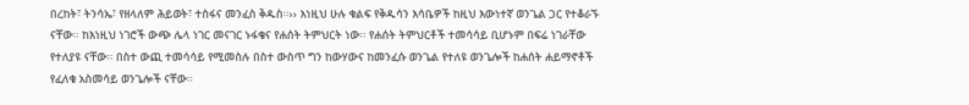በረከት፣ ትንሳኤ፣ የዘላለም ሕይወት፣ ተስፋና መንፈስ ቅዱስ፡፡›› እነዚህ ሁሉ ቁልፍ የቅዱሳን እሳቤዎች ከዚህ እውነተኛ ወንጌል ጋር የተቆራኙ ናቸው፡፡ ከእነዚህ ነገሮች ውጭ ሌላ ነገር መናገር ኑፋቄና የሐሰት ትምህርት ነው፡፡ የሐሰት ትምህርቶች ተመሳሳይ ቢሆኑም በፍሬ ነገራቸው የተለያዩ ናቸው፡፡ በስተ ውጪ ተመሳሳይ የሚመስሉ በስተ ውስጥ ግን ከውሃውና ከመንፈሱ ወንጌል የተለዩ ወንጌሎች ከሐሰት ሐይማኖቶች የፈለቁ አስመሳይ ወንጌሎች ናቸው፡፡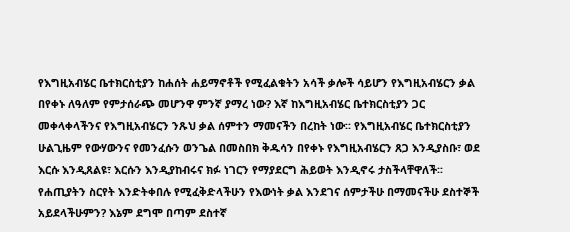የእግዚአብሄር ቤተክርስቲያን ከሐሰት ሐይማኖቶች የሚፈልቁትን አሳች ቃሎች ሳይሆን የእግዚአብሄርን ቃል በየቀኑ ለዓለም የምታሰራጭ መሆንዋ ምንኛ ያማረ ነው? እኛ ከእግዚአብሄር ቤተክርስቲያን ጋር መቀላቀላችንና የእግዚአብሄርን ንጹህ ቃል ሰምተን ማመናችን በረከት ነው፡፡ የእግዚአብሄር ቤተክርስቲያን ሁልጊዜም የውሃውንና የመንፈሱን ወንጌል በመስበክ ቅዱሳን በየቀኑ የእግዚአብሄርን ጸጋ እንዲያስቡ፣ ወደ እርሱ እንዲጸልዩ፣ እርሱን እንዲያከብሩና ክፉ ነገርን የማያደርግ ሕይወት እንዲኖሩ ታስችላቸዋለች፡፡ የሐጢያትን ስርየት እንድትቀበሉ የሚፈቅድላችሁን የእውነት ቃል እንደገና ሰምታችሁ በማመናችሁ ደስተኞች አይደላችሁምን? እኔም ደግሞ በጣም ደስተኛ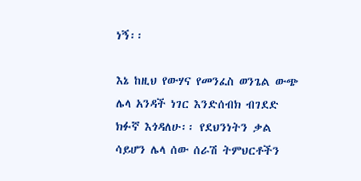ነኝ፡፡

እኔ ከዚህ የውሃና የመንፈስ ወንጌል ውጭ ሌላ አንዳች ነገር እንድሰብክ ብገደድ ክፉኛ እጎዳለሁ፡፡ የደህንነትን ቃል ሳይሆን ሌላ ሰው ሰራሽ ትምህርቶችን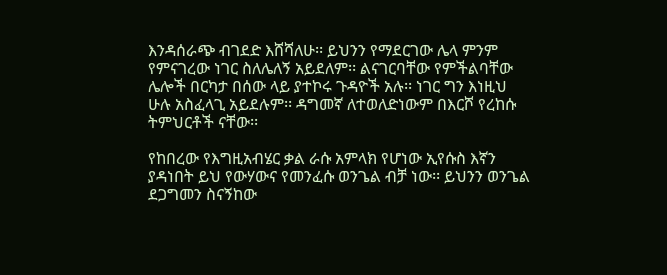እንዳሰራጭ ብገደድ እሸሻለሁ፡፡ ይህንን የማደርገው ሌላ ምንም የምናገረው ነገር ስለሌለኝ አይደለም፡፡ ልናገርባቸው የምችልባቸው ሌሎች በርካታ በሰው ላይ ያተኮሩ ጉዳዮች አሉ፡፡ ነገር ግን እነዚህ ሁሉ አስፈላጊ አይደሉም፡፡ ዳግመኛ ለተወለድነውም በእርሾ የረከሱ ትምህርቶች ናቸው፡፡

የከበረው የእግዚአብሄር ቃል ራሱ አምላክ የሆነው ኢየሱስ እኛን ያዳነበት ይህ የውሃውና የመንፈሱ ወንጌል ብቻ ነው፡፡ ይህንን ወንጌል ደጋግመን ስናኝከው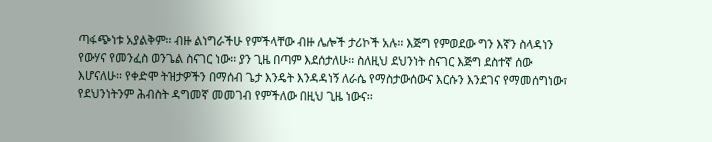ጣፋጭነቱ አያልቅም፡፡ ብዙ ልነግራችሁ የምችላቸው ብዙ ሌሎች ታሪኮች አሉ፡፡ እጅግ የምወደው ግን እኛን ስላዳነን የውሃና የመንፈስ ወንጌል ስናገር ነው፡፡ ያን ጊዜ በጣም እደሰታለሁ፡፡ ስለዚህ ደህንነት ስናገር እጅግ ደስተኛ ሰው እሆናለሁ፡፡ የቀድሞ ትዝታዎችን በማሰብ ጌታ እንዴት እንዳዳነኝ ለራሴ የማስታውሰውና እርሱን እንደገና የማመሰግነው፣ የደህንነትንም ሕብስት ዳግመኛ መመገብ የምችለው በዚህ ጊዜ ነውና፡፡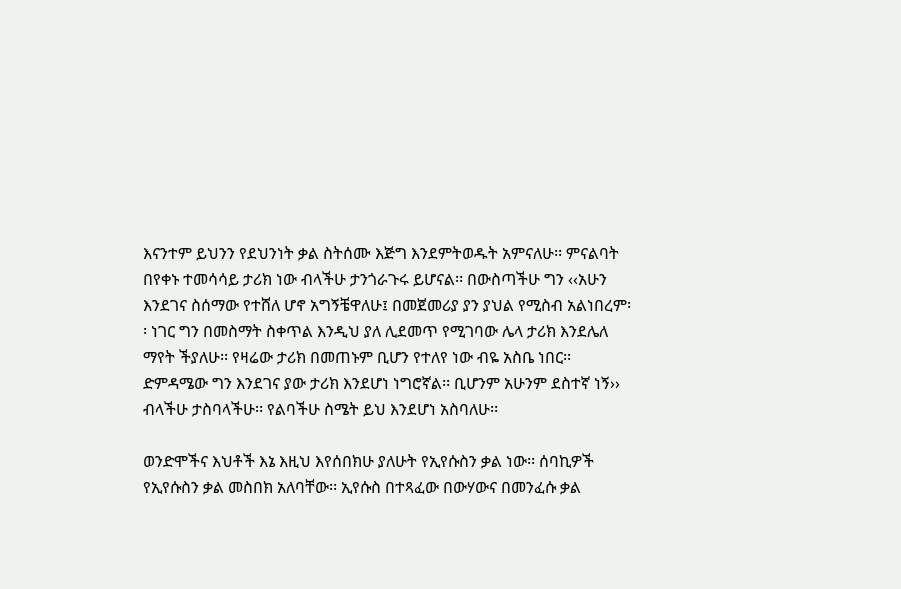እናንተም ይህንን የደህንነት ቃል ስትሰሙ እጅግ እንደምትወዱት አምናለሁ፡፡ ምናልባት በየቀኑ ተመሳሳይ ታሪክ ነው ብላችሁ ታንጎራጉሩ ይሆናል፡፡ በውስጣችሁ ግን ‹‹አሁን እንደገና ስሰማው የተሸለ ሆኖ አግኝቼዋለሁ፤ በመጀመሪያ ያን ያህል የሚስብ አልነበረም፡፡ ነገር ግን በመስማት ስቀጥል እንዲህ ያለ ሊደመጥ የሚገባው ሌላ ታሪክ እንደሌለ ማየት ችያለሁ፡፡ የዛሬው ታሪክ በመጠኑም ቢሆን የተለየ ነው ብዬ አስቤ ነበር፡፡ ድምዳሜው ግን እንደገና ያው ታሪክ እንደሆነ ነግሮኛል፡፡ ቢሆንም አሁንም ደስተኛ ነኝ›› ብላችሁ ታስባላችሁ፡፡ የልባችሁ ስሜት ይህ እንደሆነ አስባለሁ፡፡

ወንድሞችና እህቶች እኔ እዚህ እየሰበክሁ ያለሁት የኢየሱስን ቃል ነው፡፡ ሰባኪዎች የኢየሱስን ቃል መስበክ አለባቸው፡፡ ኢየሱስ በተጻፈው በውሃውና በመንፈሱ ቃል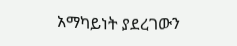አማካይነት ያደረገውን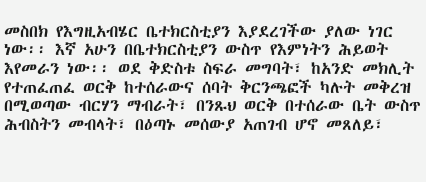መስበክ የእግዚአብሄር ቤተክርስቲያን እያደረገችው ያለው ነገር ነው፡፡ እኛ አሁን በቤተክርስቲያን ውስጥ የእምነትን ሕይወት እየመራን ነው፡፡ ወደ ቅድስቱ ስፍራ መግባት፣ ከአንድ መክሊት የተጠፈጠፈ ወርቅ ከተሰራውና ሰባት ቅርንጫፎች ካሉት መቅረዝ በሚወጣው ብርሃን ማብራት፣ በንጹህ ወርቅ በተሰራው ቤት ውስጥ ሕብስትን መብላት፣ በዕጣኑ መሰውያ አጠገብ ሆኖ መጸለይ፣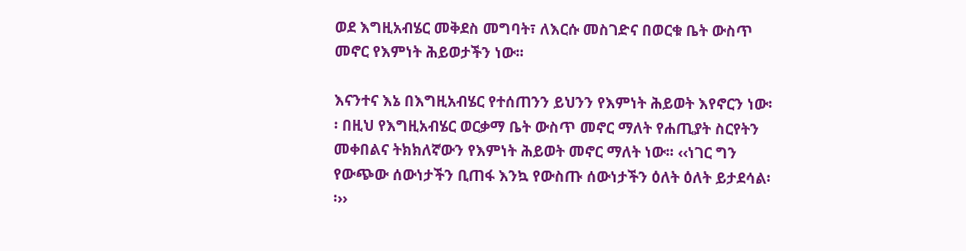ወደ እግዚአብሄር መቅደስ መግባት፣ ለእርሱ መስገድና በወርቁ ቤት ውስጥ መኖር የእምነት ሕይወታችን ነው፡፡

እናንተና እኔ በእግዚአብሄር የተሰጠንን ይህንን የእምነት ሕይወት እየኖርን ነው፡፡ በዚህ የእግዚአብሄር ወርቃማ ቤት ውስጥ መኖር ማለት የሐጢያት ስርየትን መቀበልና ትክክለኛውን የእምነት ሕይወት መኖር ማለት ነው፡፡ ‹‹ነገር ግን የውጭው ሰውነታችን ቢጠፋ እንኳ የውስጡ ሰውነታችን ዕለት ዕለት ይታደሳል፡፡››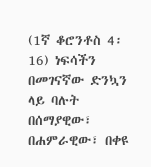(1ኛ ቆሮንቶስ 4፡16) ነፍሳችን በመገናኛው ድንኳን ላይ ባሉት በሰማያዊው፣ በሐምራዊው፣ በቀዩ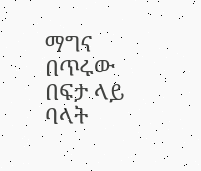ማግና በጥሩው በፍታ ላይ ባላት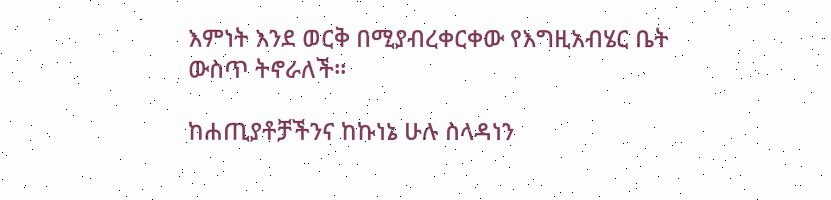እምነት እንደ ወርቅ በሚያብረቀርቀው የእግዚአብሄር ቤት ውስጥ ትኖራለች፡፡

ከሐጢያቶቻችንና ከኩነኔ ሁሉ ስላዳነን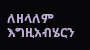ለዘላለም እግዚአብሄርን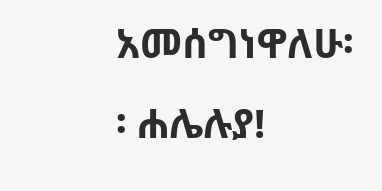አመሰግነዋለሁ፡፡ ሐሌሉያ!